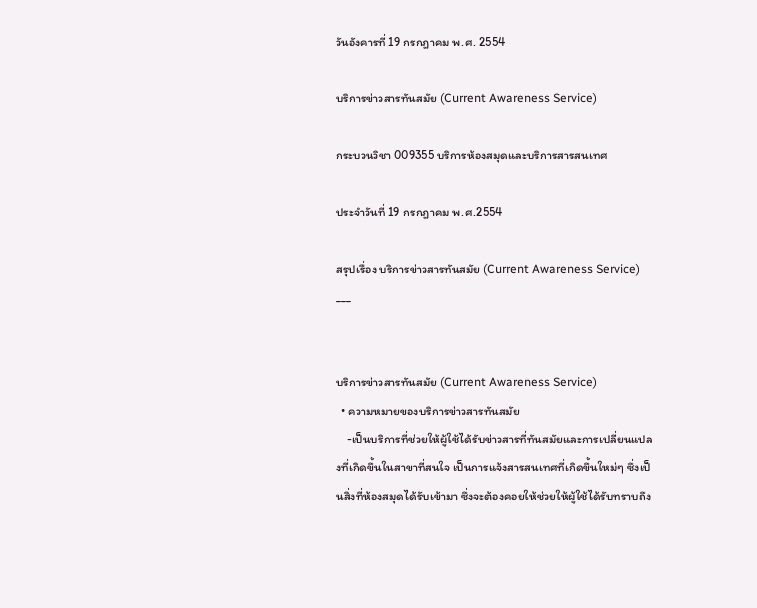วันอังคารที่ 19 กรกฎาคม พ.ศ. 2554

บริการข่าวสารทันสมัย (Current Awareness Service)

กระบวนวิชา 009355 บริการห้องสมุดและบริการสารสนเทศ

ประจำวันที่ 19 กรกฎาคม พ.ศ.2554

สรุปเรื่อง บริการข่าวสารทันสมัย (Current Awareness Service)
___


บริการข่าวสารทันสมัย (Current Awareness Service)
  • ความหมายของบริการข่าวสารทันสมัย
    -เป็นบริการที่ช่วยให้ผู้ใช้ได้รับข่าวสารที่ทันสมัยและการเปลี่ยนแปลงที่เกิดขึ้นในสาขาที่สนใจ เป็นการแจ้งสารสนเทศที่เกิดขึ้นใหม่ๆ ซึ่งเป็นสิ่งที่ห้องสมุดได้รับเข้ามา ซึ่งจะต้องคอยให้ช่วยให้ผู้ใช้ได้รับทราบถึง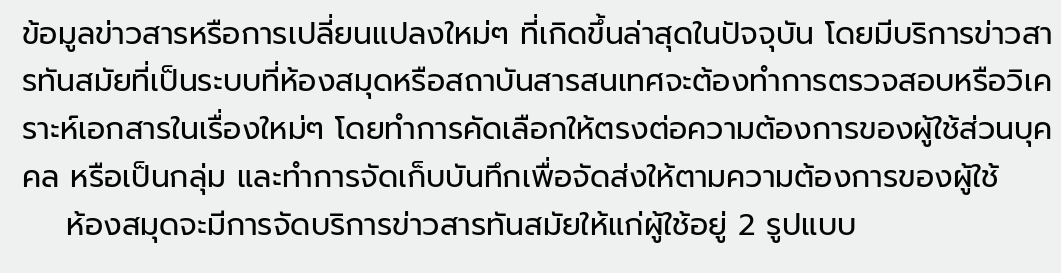ข้อมูลข่าวสารหรือการเปลี่ยนแปลงใหม่ๆ ที่เกิดขึ้นล่าสุดในปัจจุบัน โดยมีบริการข่าวสารทันสมัยที่เป็นระบบที่ห้องสมุดหรือสถาบันสารสนเทศจะต้องทำการตรวจสอบหรือวิเคราะห์เอกสารในเรื่องใหม่ๆ โดยทำการคัดเลือกให้ตรงต่อความต้องการของผู้ใช้ส่วนบุคคล หรือเป็นกลุ่ม และทำการจัดเก็บบันทึกเพื่อจัดส่งให้ตามความต้องการของผู้ใช้
    ห้องสมุดจะมีการจัดบริการข่าวสารทันสมัยให้แก่ผู้ใช้อยู่ 2 รูปแบบ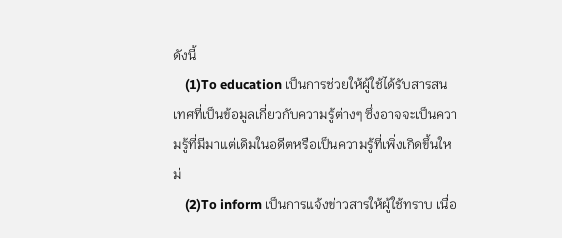ดังนี้
    (1)To education เป็นการช่วยให้ผู้ใช้ได้รับสารสนเทศที่เป็นข้อมูลเกี่ยวกับความรู้ต่างๆ ซึ่งอาจจะเป็นความรู้ที่มีมาแต่เดิมในอดีตหรือเป็นความรู้ที่เพิ่งเกิดขึ้นใหม่
    (2)To inform เป็นการแจ้งข่าวสารให้ผู้ใช้ทราบ เนื่อ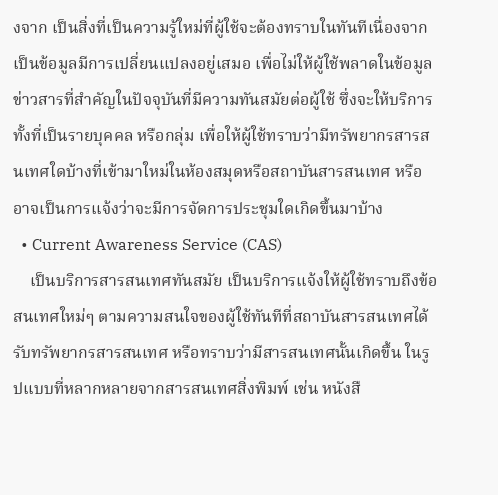งจาก เป็นสิ่งที่เป็นความรู้ใหม่ที่ผู้ใช้จะต้องทราบในทันทีเนื่องจากเป็นข้อมูลมีการเปลี่ยนแปลงอยู่เสมอ เพื่อไม่ให้ผู้ใช้พลาดในข้อมูลข่าวสารที่สำคัญในปัจจุบันที่มีความทันสมัยต่อผู้ใช้ ซึ่งจะให้บริการทั้งที่เป็นรายบุคคล หรือกลุ่ม เพื่อให้ผู้ใช้ทราบว่ามีทรัพยากรสารสนเทศใดบ้างที่เข้ามาใหม่ในห้องสมุดหรือสถาบันสารสนเทศ หรืออาจเป็นการแจ้งว่าจะมีการจัดการประชุมใดเกิดขึ้นมาบ้าง
  • Current Awareness Service (CAS)
    เป็นบริการสารสนเทศทันสมัย เป็นบริการแจ้งให้ผู้ใช้ทราบถึงข้อสนเทศใหม่ๆ ตามความสนใจของผู้ใช้ทันทีที่สถาบันสารสนเทศได้รับทรัพยากรสารสนเทศ หรือทราบว่ามีสารสนเทศนั้นเกิดขึ้น ในรูปแบบที่หลากหลายจากสารสนเทศสิ่งพิมพ์ เช่น หนังสื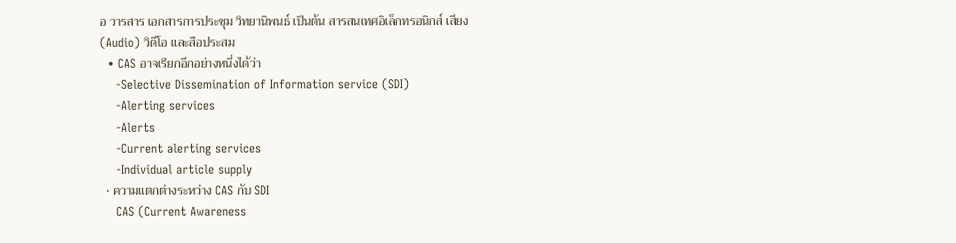อ วารสาร เอกสารการประชุม วิทยานิพนธ์ เป็นต้น สารสนเทศอิเล็กทรอนิกส์ เสียง (Audio) วิดีโอ และสือประสม
  • CAS อาจเรียกอีกอย่างหนึ่งได้ว่า
    -Selective Dissemination of Information service (SDI)
    -Alerting services
    -Alerts
    -Current alerting services
    -Individual article supply
  • ความแตกต่างระหว่าง CAS กับ SDI
    CAS (Current Awareness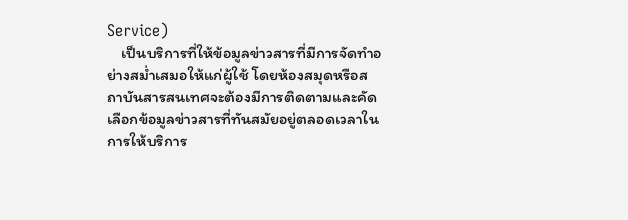Service)
    เป็นบริการที่ให้ข้อมูลข่าวสารที่มีการจัดทำอย่างสม่ำเสมอให้แก่ผู้ใช้ โดยห้องสมุดหรือสถาบันสารสนเทศจะต้องมีการติดตามและคัดเลือกข้อมูลข่าวสารที่ทันสมัยอยู่ตลอดเวลาในการให้บริการ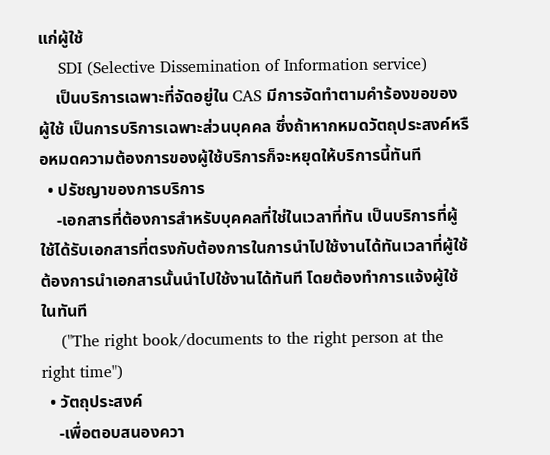แก่ผู้ใช้
    SDI (Selective Dissemination of Information service)
    เป็นบริการเฉพาะที่จัดอยู่ใน CAS มีการจัดทำตามคำร้องขอของผู้ใช้ เป็นการบริการเฉพาะส่วนบุคคล ซึ่งถ้าหากหมดวัตถุประสงค์หรือหมดความต้องการของผู้ใช้บริการก็จะหยุดให้บริการนี้ทันที
  • ปรัชญาของการบริการ
    -เอกสารที่ต้องการสำหรับบุคคลที่ใช่ในเวลาที่ทัน เป็นบริการที่ผู้ใช้ได้รับเอกสารที่ตรงกับต้องการในการนำไปใช้งานได้ทันเวลาที่ผู้ใช้ต้องการนำเอกสารนั้นนำไปใช้งานได้ทันที โดยต้องทำการแจ้งผู้ใช้ในทันที
    ("The right book/documents to the right person at the right time")
  • วัตถุประสงค์
    -เพื่อตอบสนองควา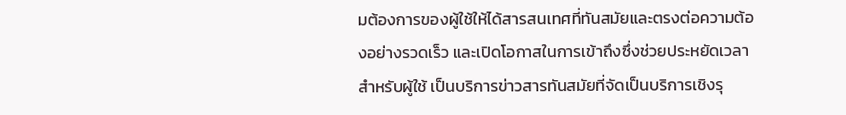มต้องการของผู้ใช้ให้ได้สารสนเทศที่ทันสมัยและตรงต่อความต้องอย่างรวดเร็ว และเปิดโอกาสในการเข้าถึงซึ่งช่วยประหยัดเวลาสำหรับผู้ใช้ เป็นบริการข่าวสารทันสมัยที่จัดเป็นบริการเชิงรุ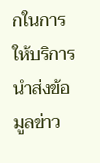กในการให้บริการนำส่งข้อมูลข่าว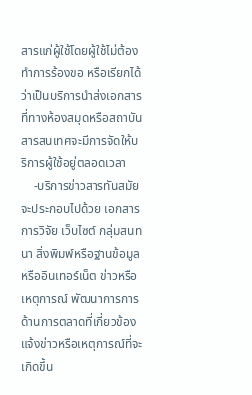สารแก่ผู้ใช้โดยผู้ใช้ไม่ต้องทำการร้องขอ หรือเรียกได้ว่าเป็นบริการนำส่งเอกสารที่ทางห้องสมุดหรือสถาบันสารสนเทศจะมีการจัดให้บริการผู้ใช้อยู่ตลอดเวลา
    -บริการข่าวสารทันสมัยจะประกอบไปด้วย เอกสารการวิจัย เว็บไซต์ กลุ่มสนทนา สิ่งพิมพ์หรือฐานข้อมูลหรืออินเทอร์เน็ต ข่าวหรือเหตุการณ์ พัฒนาการการด้านการตลาดที่เกี่ยวข้อง แจ้งข่าวหรือเหตุการณ์ที่จะเกิดขึ้น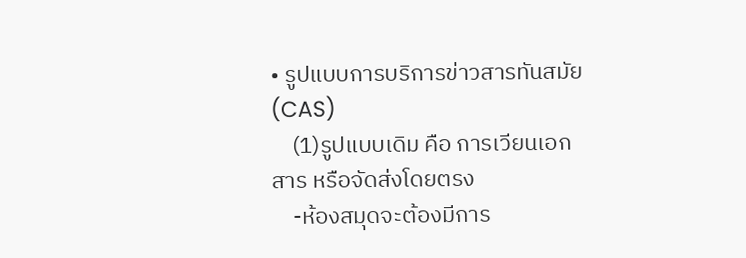• รูปแบบการบริการข่าวสารทันสมัย (CAS)
    (1)รูปแบบเดิม คือ การเวียนเอกสาร หรือจัดส่งโดยตรง
    -ห้องสมุดจะต้องมีการ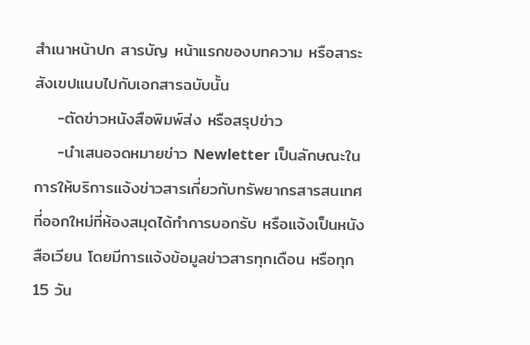สำเนาหน้าปก สารบัญ หน้าแรกของบทความ หรือสาระสังเขปแนบไปกับเอกสารฉบับนั้น
    -ตัดข่าวหนังสือพิมพ์ส่ง หรือสรุปข่าว
    -นำเสนอจดหมายข่าว Newletter เป็นลักษณะในการให้บริการแจ้งข่าวสารเกี่ยวกับทรัพยากรสารสนเทศที่ออกใหม่ที่ห้องสมุดได้ทำการบอกรับ หรือแจ้งเป็นหนังสือเวียน โดยมีการแจ้งข้อมูลข่าวสารทุกเดือน หรือทุก 15 วัน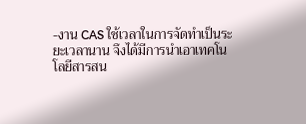-งาน CAS ใช้เวลาในการจัดทำเป็นระยะเวลานาน จึงได้มีการนำเอาเทคโนโลยีสารสน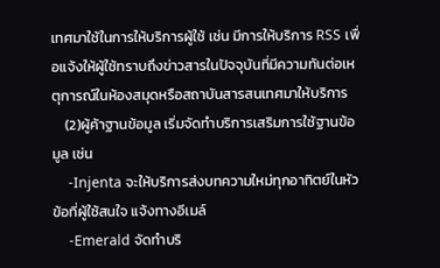เทศมาใช้ในการให้บริการผู้ใช้ เช่น มีการให้บริการ RSS เพื่อแจ้งให้ผู้ใช้ทราบถึงข่าวสารในปัจจุบันที่มีความทันต่อเหตุการณ์ในห้องสมุดหรือสถาบันสารสนเทศมาให้บริการ
    (2)ผู้ค้าฐานข้อมูล เริ่มจัดทำบริการเสริมการใช้ฐานข้อมูล เช่น
    -Injenta จะให้บริการส่งบทความใหม่ทุกอาทิตย์ในหัวข้อที่ผู้ใช้สนใจ แจ้งทางอีเมล์
    -Emerald จัดทำบริ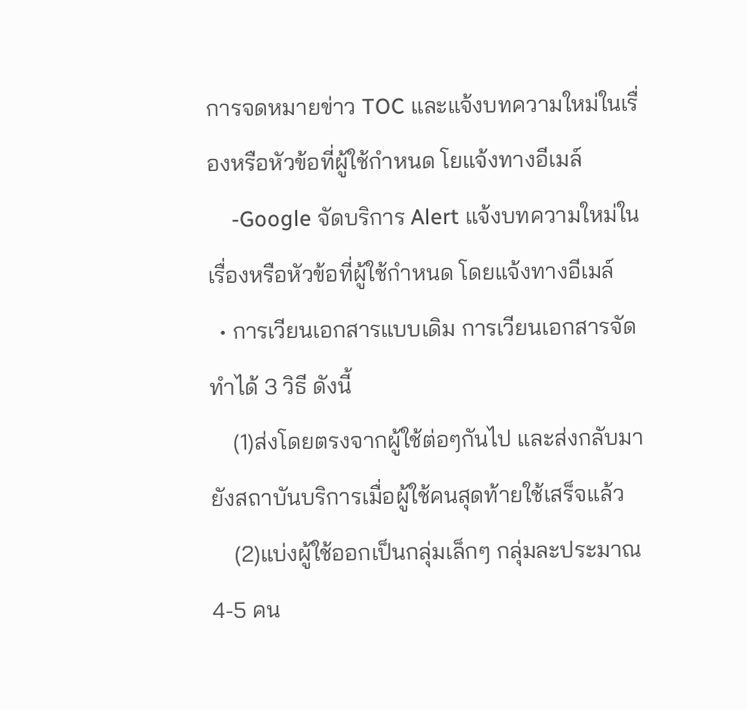การจดหมายข่าว TOC และแจ้งบทความใหม่ในเรื่องหรือหัวข้อที่ผู้ใช้กำหนด โยแจ้งทางอีเมล์
    -Google จัดบริการ Alert แจ้งบทความใหม่ในเรื่องหรือหัวข้อที่ผู้ใช้กำหนด โดยแจ้งทางอีเมล์
  • การเวียนเอกสารแบบเดิม การเวียนเอกสารจัดทำได้ 3 วิธี ดังนี้
    (1)ส่งโดยตรงจากผู้ใช้ต่อๆกันไป และส่งกลับมายังสถาบันบริการเมื่อผู้ใช้คนสุดท้ายใช้เสร็จแล้ว
    (2)แบ่งผู้ใช้ออกเป็นกลุ่มเล็กๆ กลุ่มละประมาณ 4-5 คน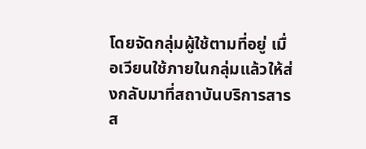โดยจัดกลุ่มผู้ใช้ตามที่อยู่ เมื่อเวียนใช้ภายในกลุ่มแล้วให้ส่งกลับมาที่สถาบันบริการสารส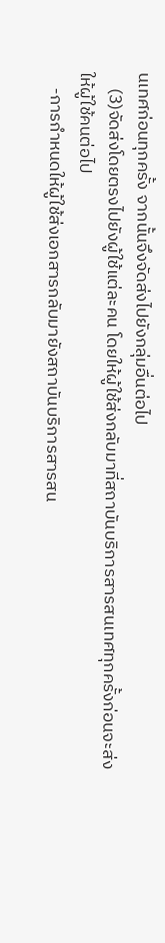นเทศก่อนทุกครั้ง จากนั้นจึงจัดส่งไปยังกลุ่มอื่นต่อไป
    (3)จัดส่งโดยตรงไปยังผู้ใช้แต่ละคน โดยให้ผู้ใช้ส่งกลับมาที่สถาบันบริการสารสนเทศทุกครั้งก่อนจะส่งให้ผู้ใช้คนต่อไป
    -การกำหนดให้ผู้ใช้ส่งเอกสารกลับมายังสถาบันบริการสารสน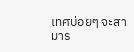เทศบ่อยๆ จะสามาร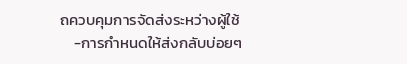ถควบคุมการจัดส่งระหว่างผู้ใช้
    -การกำหนดให้ส่งกลับบ่อยๆ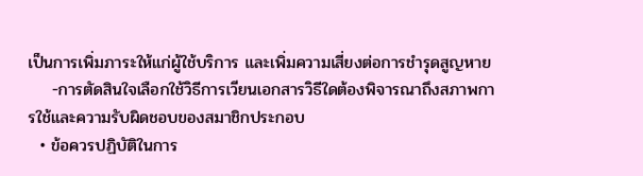เป็นการเพิ่มภาระให้แก่ผู้ใช้บริการ และเพิ่มความเสี่ยงต่อการชำรุดสูญหาย
    -การตัดสินใจเลือกใช้วิธีการเวียนเอกสารวิธีใดต้องพิจารณาถึงสภาพการใช้และความรับผิดชอบของสมาชิกประกอบ
  • ข้อควรปฏิบัติในการ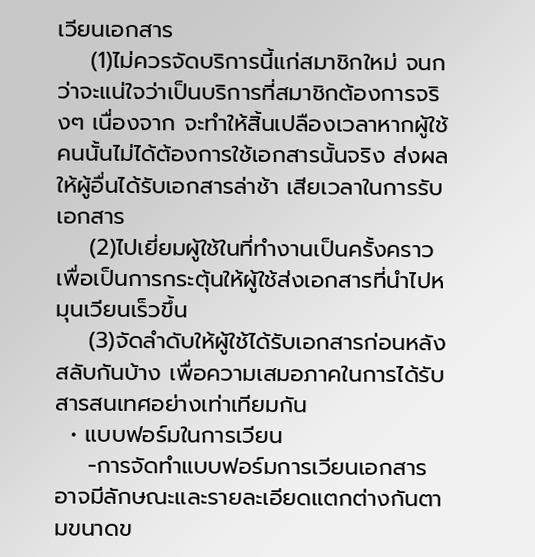เวียนเอกสาร
    (1)ไม่ควรจัดบริการนี้แก่สมาชิกใหม่ จนกว่าจะแน่ใจว่าเป็นบริการที่สมาชิกต้องการจริงๆ เนื่องจาก จะทำให้สิ้นเปลืองเวลาหากผู้ใช้คนนั้นไม่ได้ต้องการใช้เอกสารนั้นจริง ส่งผลให้ผู้อื่นได้รับเอกสารล่าช้า เสียเวลาในการรับเอกสาร
    (2)ไปเยี่ยมผู้ใช้ในที่ทำงานเป็นครั้งคราว เพื่อเป็นการกระตุ้นให้ผู้ใช้ส่งเอกสารที่นำไปหมุนเวียนเร็วขึ้น
    (3)จัดลำดับให้ผู้ใช้ได้รับเอกสารก่อนหลังสลับกันบ้าง เพื่อความเสมอภาคในการได้รับสารสนเทศอย่างเท่าเทียมกัน
  • แบบฟอร์มในการเวียน
    -การจัดทำแบบฟอร์มการเวียนเอกสาร อาจมีลักษณะและรายละเอียดแตกต่างกันตามขนาดข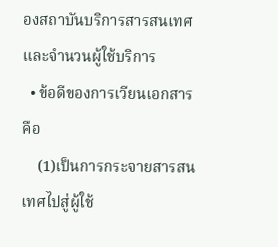องสถาบันบริการสารสนเทศและจำนวนผู้ใช้บริการ
  • ข้อดีของการเวียนเอกสาร คือ
    (1)เป็นการกระจายสารสนเทศไปสู่ผู้ใช้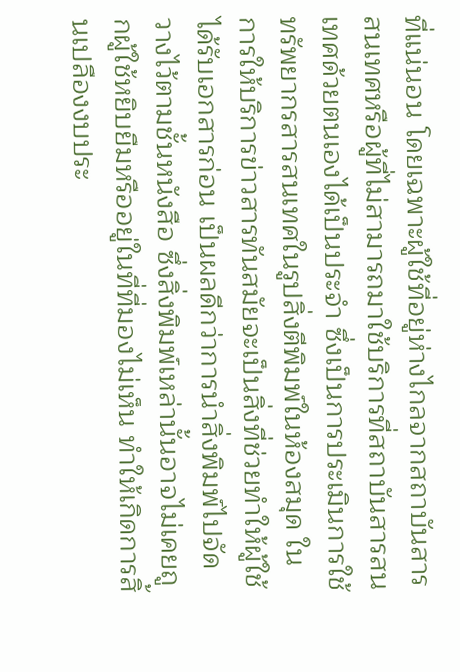ที่แน่นอน โดยเฉพาะผู้ใช้ที่อยู่ห่างไกลจากสถาบันสารสนเทศหรือผู้ที่ไม่สามารถมาใช้บริการที่สถาบันสารสนเทศด้วยตนเองได้เป็นประจำ ซึ่งเป็นการประเมินการใช้ทรัพยากรสารสนเทศในรูปสิ่งตีพิมพ์ในห้องสมุด ในการให้บริการข่าวสารทันสมัยจะเป็นสิ่งที่ช่วยทำให้ผู้ใช้ได้รับเอกสารก่อน เป็นผลดีกว่าการนำสิ่งพิมพ์ไปจัดวางไว้ตามชั้นหนังสือ ซึ่งสิ่งพิมพ์เหล่านั้นอาจไม่เคยถูกผู้ใช้หยิบยืมหรืออยู่ในที่ที่มองไม่เห็น ทำให้เกิดการสิ้นเปลืองงบประ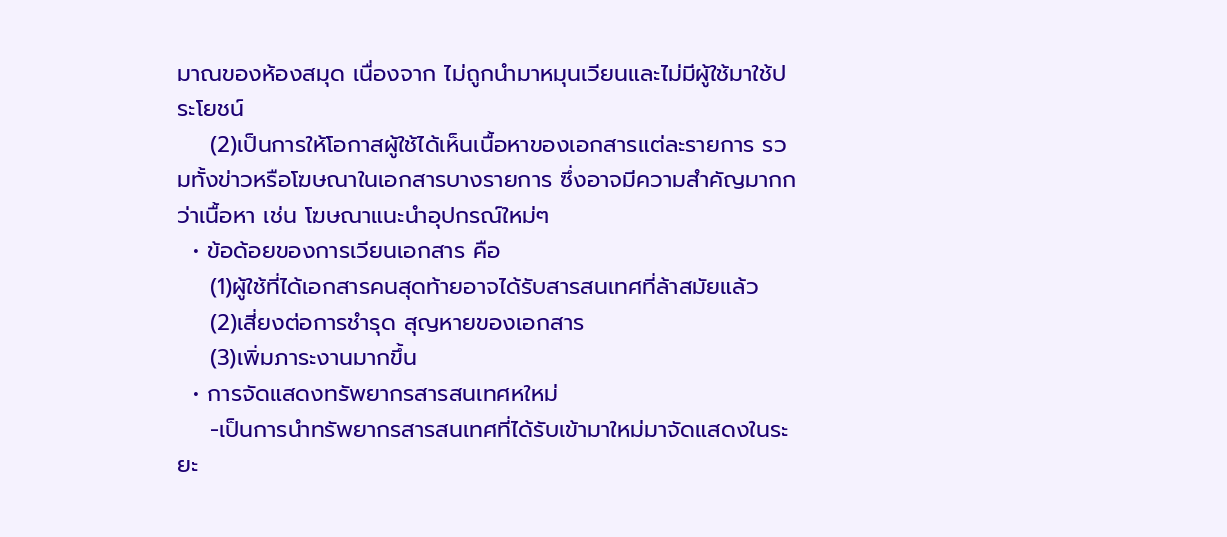มาณของห้องสมุด เนื่องจาก ไม่ถูกนำมาหมุนเวียนและไม่มีผู้ใช้มาใช้ประโยชน์
    (2)เป็นการให้โอกาสผู้ใช้ได้เห็นเนื้อหาของเอกสารแต่ละรายการ รวมทั้งข่าวหรือโฆษณาในเอกสารบางรายการ ซึ่งอาจมีความสำคัญมากกว่าเนื้อหา เช่น โฆษณาแนะนำอุปกรณ์ใหม่ๆ
  • ข้อด้อยของการเวียนเอกสาร คือ
    (1)ผู้ใช้ที่ได้เอกสารคนสุดท้ายอาจได้รับสารสนเทศที่ล้าสมัยแล้ว
    (2)เสี่ยงต่อการชำรุด สุญหายของเอกสาร
    (3)เพิ่มภาระงานมากขึ้น
  • การจัดแสดงทรัพยากรสารสนเทศหใหม่
    -เป็นการนำทรัพยากรสารสนเทศที่ได้รับเข้ามาใหม่มาจัดแสดงในระยะ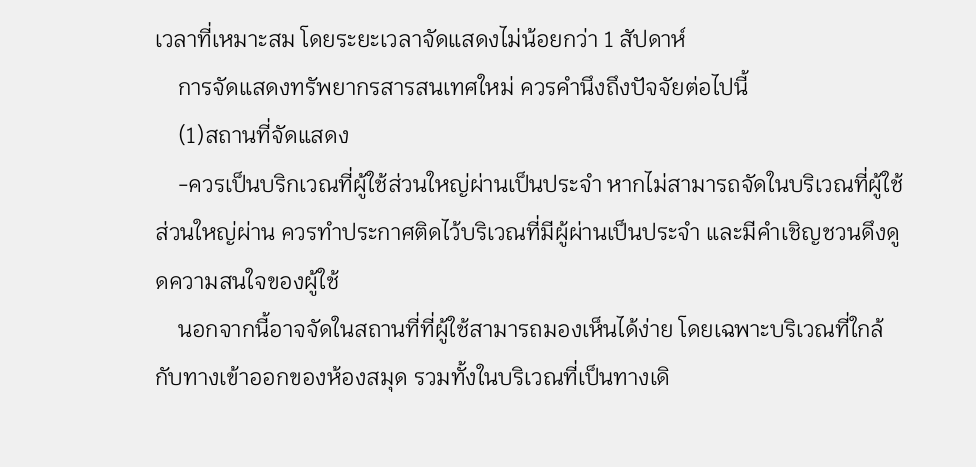เวลาที่เหมาะสม โดยระยะเวลาจัดแสดงไม่น้อยกว่า 1 สัปดาห์
    การจัดแสดงทรัพยากรสารสนเทศใหม่ ควรคำนึงถึงปัจจัยต่อไปนี้
    (1)สถานที่จัดแสดง
    -ควรเป็นบริกเวณที่ผู้ใช้ส่วนใหญ่ผ่านเป็นประจำ หากไม่สามารถจัดในบริเวณที่ผู้ใช้ส่วนใหญ่ผ่าน ควรทำประกาศติดไว้บริเวณที่มีผู้ผ่านเป็นประจำ และมีคำเชิญชวนดึงดูดความสนใจของผู้ใช้
    นอกจากนี้อาจจัดในสถานที่ที่ผู้ใช้สามารถมองเห็นได้ง่าย โดยเฉพาะบริเวณที่ใกล้กับทางเข้าออกของห้องสมุด รวมทั้งในบริเวณที่เป็นทางเดิ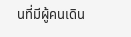นที่มีผู้คนเดิน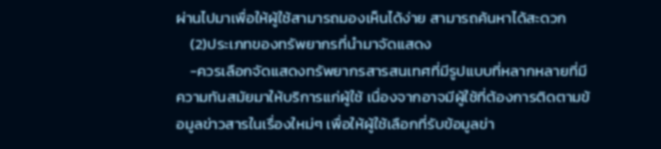ผ่านไปมาเพื่อให้ผู้ใช้สามารถมองเห็นได้ง่าย สามารถค้นหาได้สะดวก
    (2)ประเภทของทรัพยากรที่นำมาจัดแสดง
    -ควรเลือกจัดแสดงทรัพยากรสารสนเทศที่มีรูปแบบที่หลากหลายที่มีความทันสมัยมาให้บริการแก่ผู้ใช้ เนื่องจากอาจมีผู้ใช้ที่ต้องการติดตามข้อมูลข่าวสารในเรื่องใหม่ๆ เพื่อให้ผู้ใช้เลือกที่รับข้อมูลข่า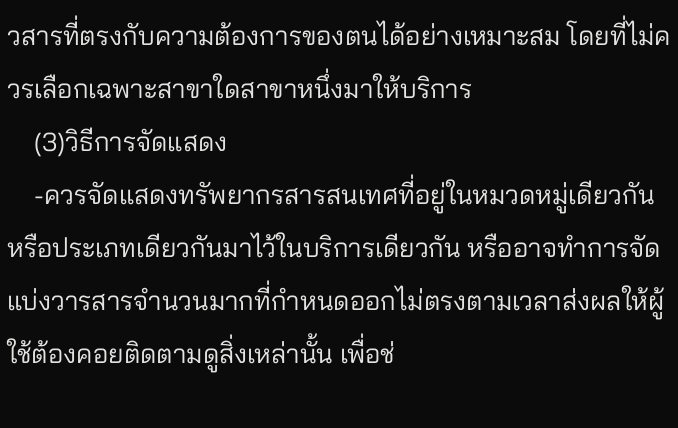วสารที่ตรงกับความต้องการของตนได้อย่างเหมาะสม โดยที่ไม่ควรเลือกเฉพาะสาขาใดสาขาหนึ่งมาให้บริการ
    (3)วิธีการจัดแสดง
    -ควรจัดแสดงทรัพยากรสารสนเทศที่อยู่ในหมวดหมู่เดียวกันหรือประเภทเดียวกันมาไว้ในบริการเดียวกัน หรืออาจทำการจัดแบ่งวารสารจำนวนมากที่กำหนดออกไม่ตรงตามเวลาส่งผลให้ผู้ใช้ต้องคอยติดตามดูสิ่งเหล่านั้น เพื่อช่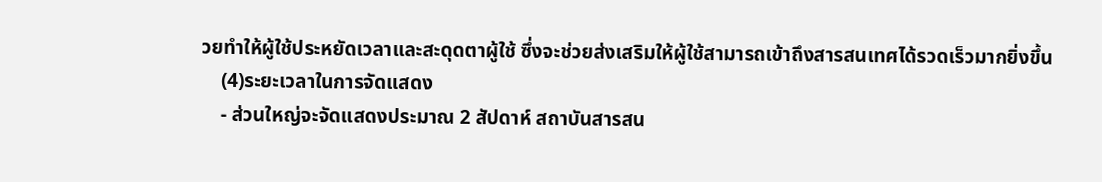วยทำให้ผู้ใช้ประหยัดเวลาและสะดุดตาผู้ใช้ ซึ่งจะช่วยส่งเสริมให้ผู้ใช้สามารถเข้าถึงสารสนเทศได้รวดเร็วมากยิ่งขึ้น
    (4)ระยะเวลาในการจัดแสดง
    - ส่วนใหญ่จะจัดแสดงประมาณ 2 สัปดาห์ สถาบันสารสน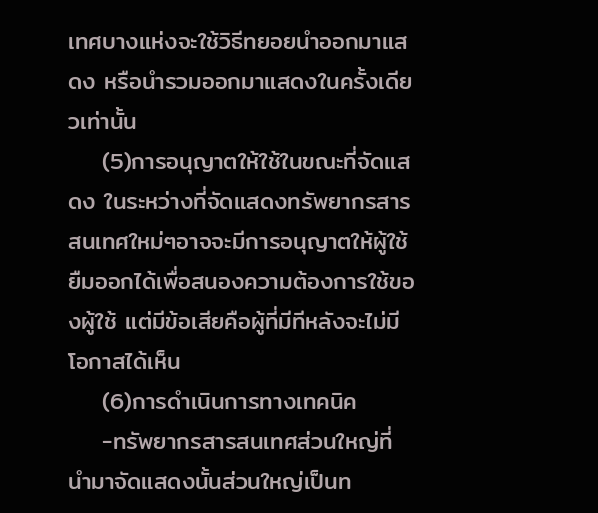เทศบางแห่งจะใช้วิธีทยอยนำออกมาแสดง หรือนำรวมออกมาแสดงในครั้งเดียวเท่านั้น
    (5)การอนุญาตให้ใช้ในขณะที่จัดแสดง ในระหว่างที่จัดแสดงทรัพยากรสารสนเทศใหม่ๆอาจจะมีการอนุญาตให้ผู้ใช้ยืมออกได้เพื่อสนองความต้องการใช้ของผู้ใช้ แต่มีข้อเสียคือผู้ที่มีทีหลังจะไม่มีโอกาสได้เห็น
    (6)การดำเนินการทางเทคนิค
    -ทรัพยากรสารสนเทศส่วนใหญ่ที่นำมาจัดแสดงนั้นส่วนใหญ่เป็นท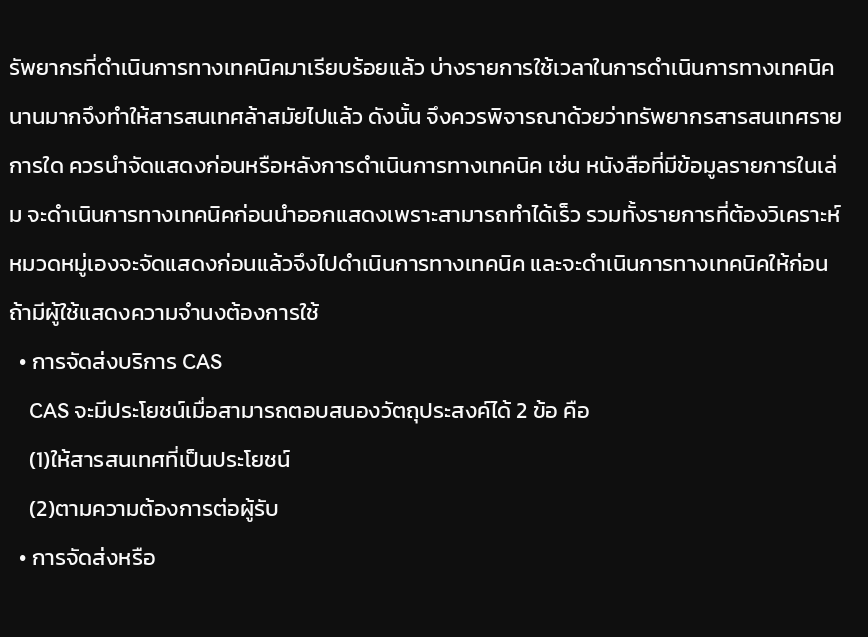รัพยากรที่ดำเนินการทางเทคนิคมาเรียบร้อยแล้ว บ่างรายการใช้เวลาในการดำเนินการทางเทคนิคนานมากจึงทำให้สารสนเทศล้าสมัยไปแล้ว ดังนั้น จึงควรพิจารณาด้วยว่าทรัพยากรสารสนเทศรายการใด ควรนำจัดแสดงก่อนหรือหลังการดำเนินการทางเทคนิค เช่น หนังสือที่มีข้อมูลรายการในเล่ม จะดำเนินการทางเทคนิคก่อนนำออกแสดงเพราะสามารถทำได้เร็ว รวมทั้งรายการที่ต้องวิเคราะห์หมวดหมู่เองจะจัดแสดงก่อนแล้วจึงไปดำเนินการทางเทคนิค และจะดำเนินการทางเทคนิคให้ก่อนถ้ามีผู้ใช้แสดงความจำนงต้องการใช้
  • การจัดส่งบริการ CAS
    CAS จะมีประโยชน์เมื่อสามารถตอบสนองวัตถุประสงค์ได้ 2 ข้อ คือ
    (1)ให้สารสนเทศที่เป็นประโยชน์
    (2)ตามความต้องการต่อผู้รับ
  • การจัดส่งหรือ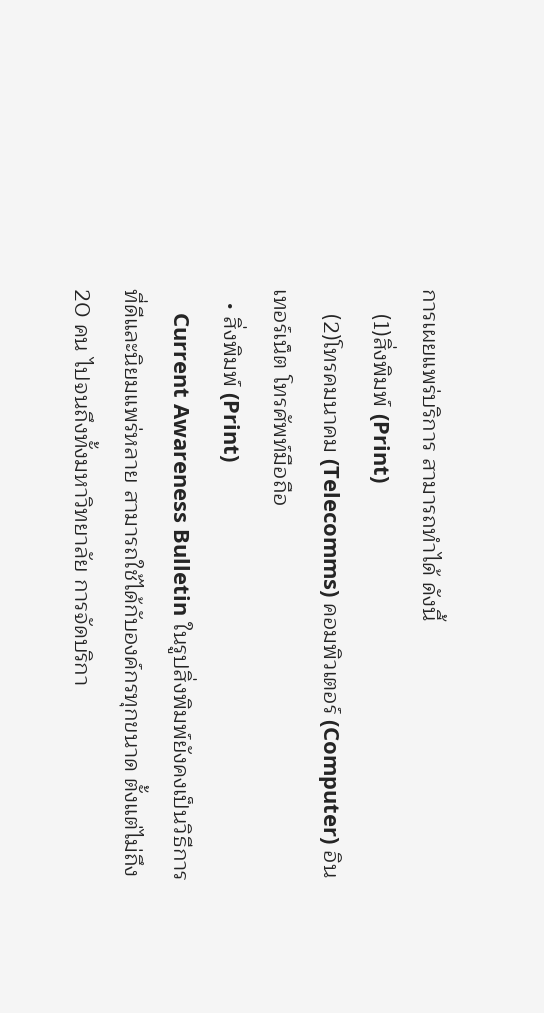การเผยแพร่บริการ สามารถทำได้ ดังนี้
    (1)สิ่งพิมพ์ (Print)
    (2)โทรคมนาคม (Telecomms) คอมพิวเตอร์ (Computer) อินเทอร์เน็ต โทรศัพท์มือถือ
  • สิ่งพิมพ์ (Print)
    Current Awareness Bulletin ในรูปสิ่งพิมพ์ยังคงเป็นวิธีการที่ดีและนิยมแพร่หลาย สามารถใช้ได้กับองค์กรทุกขนาด ตั้งแต่ไม่ถึง 20 คน ไปจนถึงทั้งมหาวิทยาลัย การจัดบริกา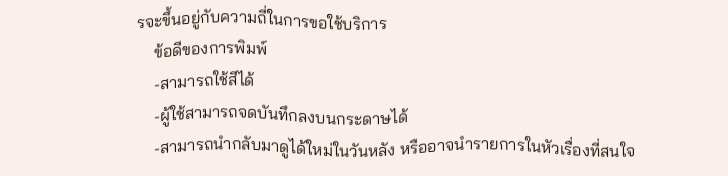รจะขึ้นอยู่กับความถี่ในการขอใช้บริการ
    ข้อดีของการพิมพ์
    -สามารถใช้สีได้
    -ผู้ใช้สามารถจดบันทึกลงบนกระดาษได้
    -สามารถนำกลับมาดูได้ใหม่ในวันหลัง หรืออาจนำรายการในหัวเรื่องที่สนใจ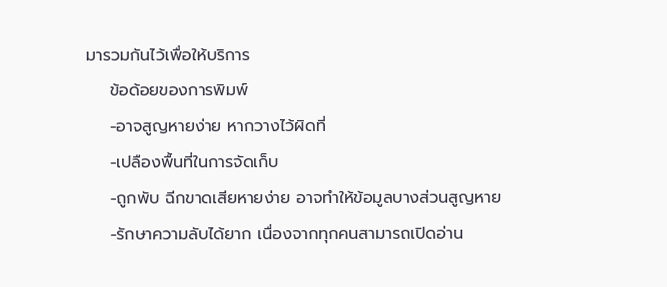มารวมกันไว้เพื่อให้บริการ
    ข้อด้อยของการพิมพ์
    -อาจสูญหายง่าย หากวางไว้ผิดที่
    -เปลืองพื้นที่ในการจัดเก็บ
    -ถูกพับ ฉีกขาดเสียหายง่าย อาจทำให้ข้อมูลบางส่วนสูญหาย
    -รักษาความลับได้ยาก เนื่องจากทุกคนสามารถเปิดอ่าน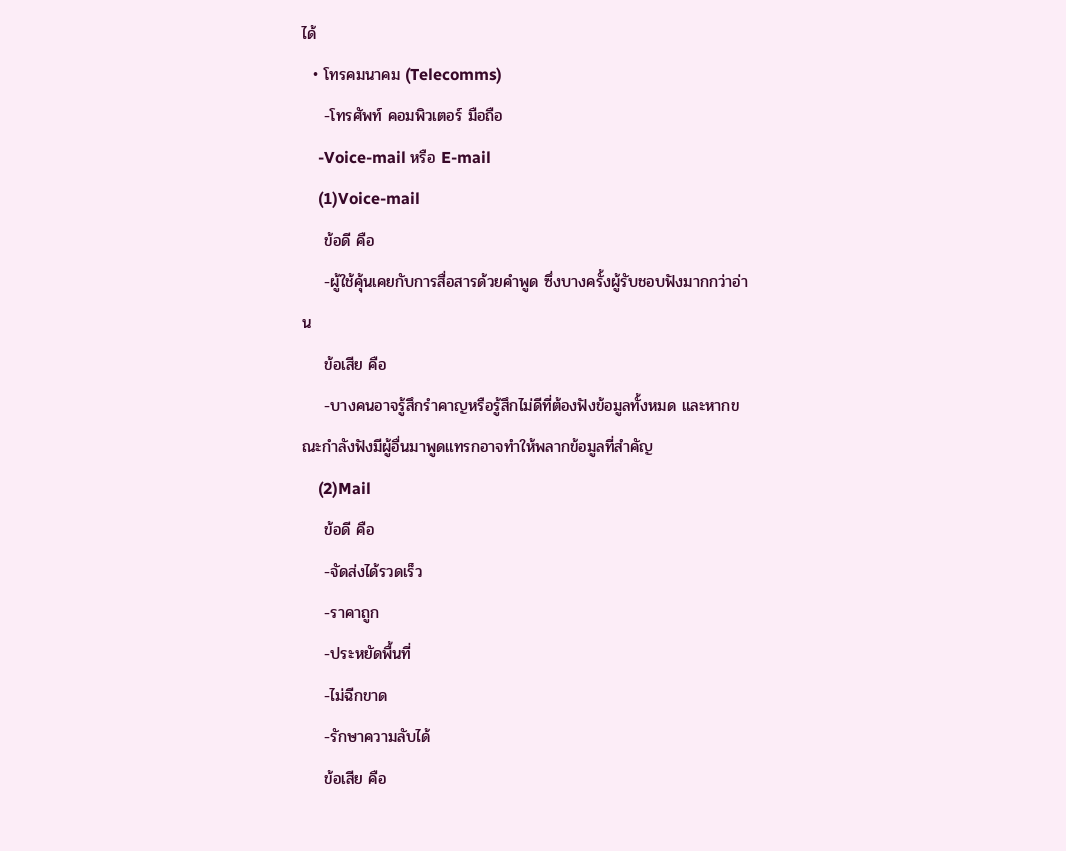ได้
  • โทรคมนาคม (Telecomms)
    -โทรศัพท์ คอมพิวเตอร์ มือถือ
    -Voice-mail หรือ E-mail
    (1)Voice-mail
    ข้อดี คือ
    -ผู้ใช้คุ้นเคยกับการสื่อสารด้วยคำพูด ซึ่งบางครั้งผู้รับชอบฟังมากกว่าอ่าน
    ข้อเสีย คือ
    -บางคนอาจรู้สึกรำคาญหรือรู้สึกไม่ดีที่ต้องฟังข้อมูลทั้งหมด และหากขณะกำลังฟังมีผู้อื่นมาพูดแทรกอาจทำให้พลากข้อมูลที่สำคัญ
    (2)Mail
    ข้อดี คือ
    -จัดส่งได้รวดเร็ว
    -ราคาถูก
    -ประหยัดพื้นที่
    -ไม่ฉีกขาด
    -รักษาความลับได้
    ข้อเสีย คือ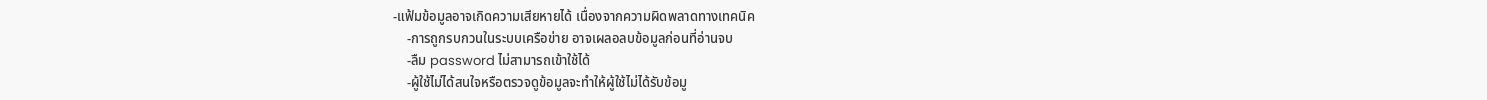-แฟ้มข้อมูลอาจเกิดความเสียหายได้ เนื่องจากความผิดพลาดทางเทคนิค
    -การถูกรบกวนในระบบเครือข่าย อาจเผลอลบข้อมูลก่อนที่อ่านจบ
    -ลืม password ไม่สามารถเข้าใช้ได้
    -ผู้ใช้ไม่ได้สนใจหรือตรวจดูข้อมูลจะทำให้ผู้ใช้ไม่ได้รับข้อมู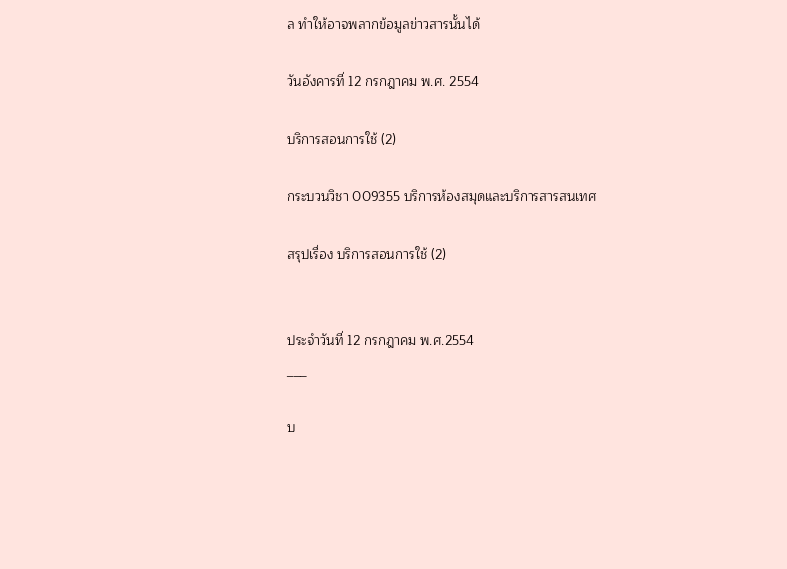ล ทำให้อาจพลากข้อมูลข่าวสารนั้นได้

วันอังคารที่ 12 กรกฎาคม พ.ศ. 2554

บริการสอนการใช้ (2)

กระบวนวิชา 009355 บริการห้องสมุดและบริการสารสนเทศ

สรุปเรื่อง บริการสอนการใช้ (2)


ประจำวันที่ 12 กรกฎาคม พ.ศ.2554
___

บ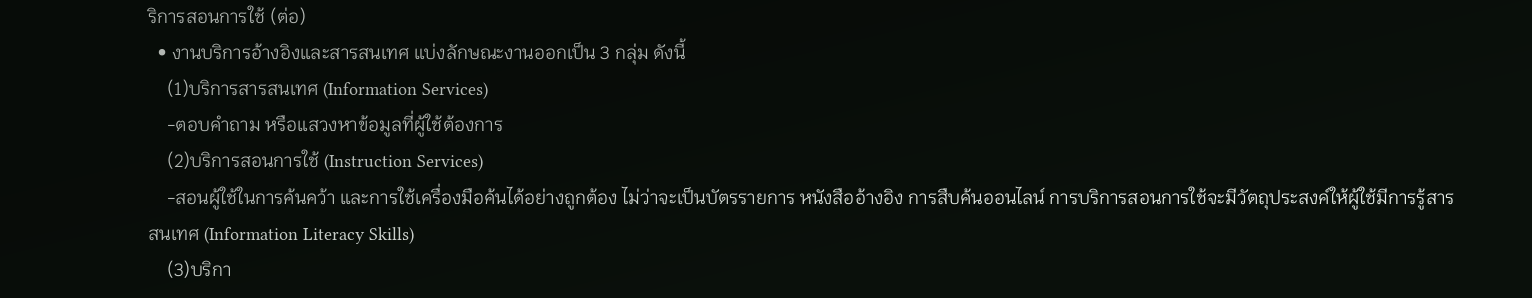ริการสอนการใช้ (ต่อ)
  • งานบริการอ้างอิงและสารสนเทศ แบ่งลักษณะงานออกเป็น 3 กลุ่ม ดังนี้
    (1)บริการสารสนเทศ (Information Services)
    -ตอบคำถาม หรือแสวงหาข้อมูลที่ผู้ใช้ต้องการ
    (2)บริการสอนการใช้ (Instruction Services)
    -สอนผู้ใช้ในการค้นคว้า และการใช้เครื่องมือค้นได้อย่างถูกต้อง ไม่ว่าจะเป็นบัตรรายการ หนังสืออ้างอิง การสืบค้นออนไลน์ การบริการสอนการใช้จะมีวัตถุประสงค์ให้ผู้ใช้มีการรู้สารสนเทศ (Information Literacy Skills)
    (3)บริกา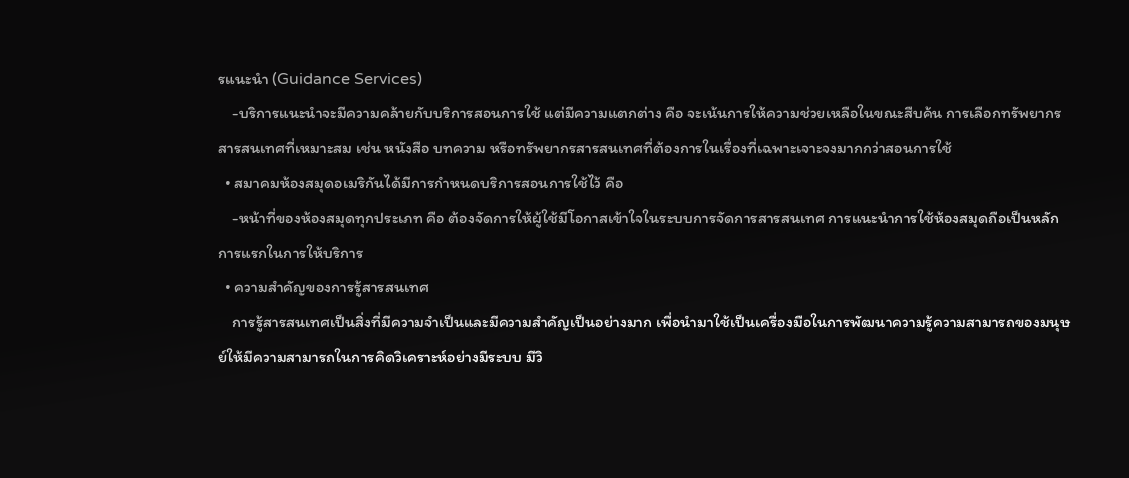รแนะนำ (Guidance Services)
    -บริการแนะนำจะมีความคล้ายกับบริการสอนการใช้ แต่มีความแตกต่าง คือ จะเน้นการให้ความช่วยเหลือในขณะสืบค้น การเลือกทรัพยากรสารสนเทศที่เหมาะสม เช่น หนังสือ บทความ หรือทรัพยากรสารสนเทศที่ต้องการในเรื่องที่เฉพาะเจาะจงมากกว่าสอนการใช้
  • สมาคมห้องสมุดอเมริกันได้มีการกำหนดบริการสอนการใช้ไว้ คือ
    -หน้าที่ของห้องสมุดทุกประเภท คือ ต้องจัดการให้ผู้ใช้มีโอกาสเข้าใจในระบบการจัดการสารสนเทศ การแนะนำการใช้ห้องสมุดถือเป็นหลักการแรกในการให้บริการ
  • ความสำคัญของการรู้สารสนเทศ
    การรู้สารสนเทศเป็นสิ่งที่มีความจำเป็นและมีความสำคัญเป็นอย่างมาก เพื่อนำมาใช้เป็นเครื่องมือในการพัฒนาความรู้ความสามารถของมนุษย์ให้มีความสามารถในการคิดวิเคราะห์อย่างมีระบบ มีวิ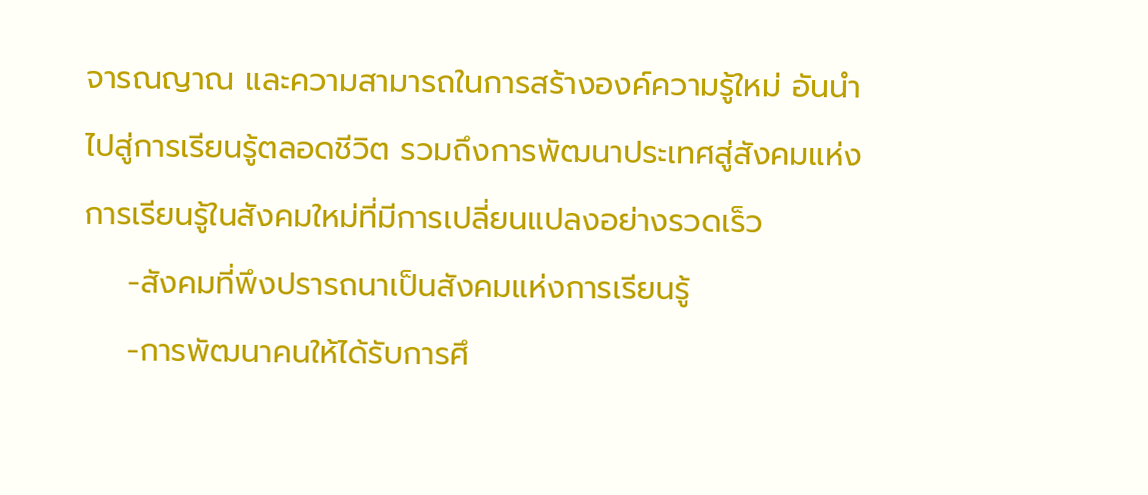จารณญาณ และความสามารถในการสร้างองค์ความรู้ใหม่ อันนำไปสู่การเรียนรู้ตลอดชีวิต รวมถึงการพัฒนาประเทศสู่สังคมแห่งการเรียนรู้ในสังคมใหม่ที่มีการเปลี่ยนแปลงอย่างรวดเร็ว
    -สังคมที่พึงปรารถนาเป็นสังคมแห่งการเรียนรู้
    -การพัฒนาคนให้ได้รับการศึ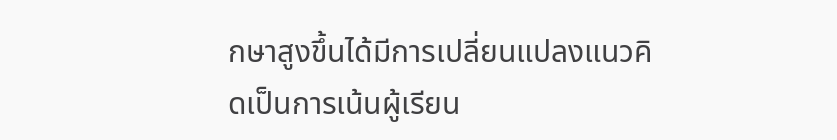กษาสูงขึ้นได้มีการเปลี่ยนแปลงแนวคิดเป็นการเน้นผู้เรียน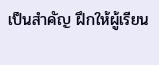เป็นสำคัญ ฝึกให้ผู้เรียน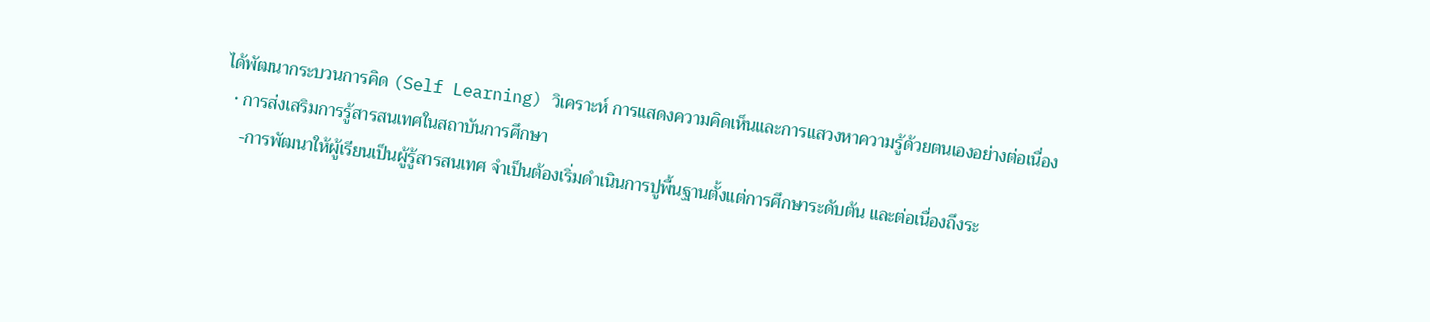ได้พัฒนากระบวนการคิด (Self Learning) วิเคราะห์ การแสดงความคิดเห็นและการแสวงหาความรู้ด้วยตนเองอย่างต่อเนื่อง
  • การส่งเสริมการรู้สารสนเทศในสถาบันการศึกษา
    -การพัฒนาให้ผู้เรียนเป็นผู้รู้สารสนเทศ จำเป็นต้องเริ่มดำเนินการปูพื้นฐานตั้งแต่การศึกษาระดับต้น และต่อเนื่องถึงระ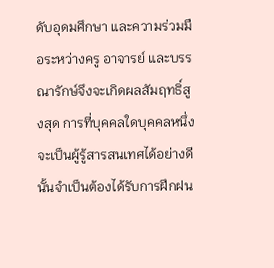ดับอุดมศึกษา และความร่วมมือระหว่างครู อาจารย์ และบรรณารักษ์จึงจะเกิดผลสัมฤทธิ์สูงสุด การที่บุคคลใดบุคคลหนึ่งจะเป็นผู้รู้สารสนเทศได้อย่างดีนั้นจำเป็นต้องได้รับการฝึกฝน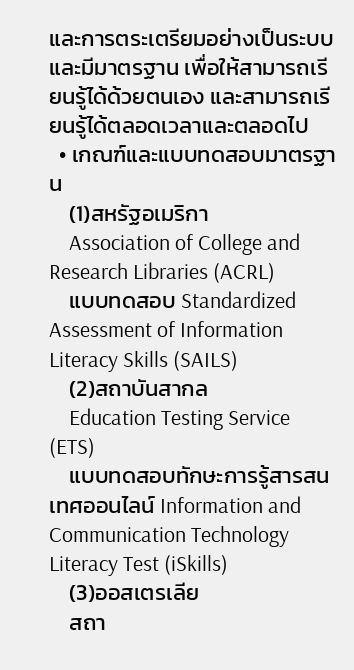และการตระเตรียมอย่างเป็นระบบและมีมาตรฐาน เพื่อให้สามารถเรียนรู้ได้ด้วยตนเอง และสามารถเรียนรู้ได้ตลอดเวลาและตลอดไป
  • เกณฑ์และแบบทดสอบมาตรฐาน
    (1)สหรัฐอเมริกา
    Association of College and Research Libraries (ACRL)
    แบบทดสอบ Standardized Assessment of Information Literacy Skills (SAILS)
    (2)สถาบันสากล
    Education Testing Service (ETS)
    แบบทดสอบทักษะการรู้สารสนเทศออนไลน์ Information and Communication Technology Literacy Test (iSkills)
    (3)ออสเตรเลีย
    สถา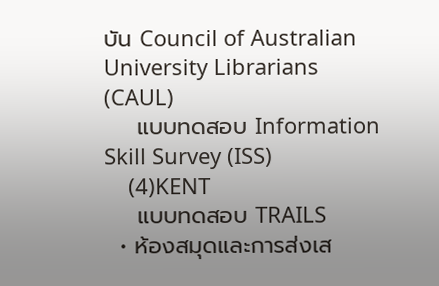บัน Council of Australian University Librarians (CAUL)
    แบบทดสอบ Information Skill Survey (ISS)
    (4)KENT
    แบบทดสอบ TRAILS
  • ห้องสมุดและการส่งเส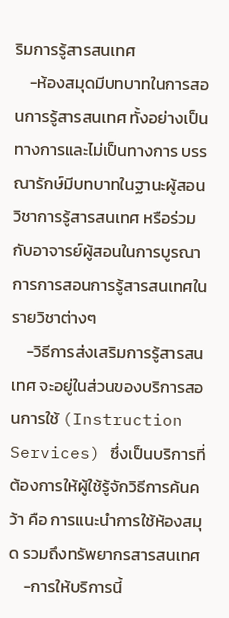ริมการรู้สารสนเทศ
    -ห้องสมุดมีบทบาทในการสอนการรู้สารสนเทศ ทั้งอย่างเป็นทางการและไม่เป็นทางการ บรรณารักษ์มีบทบาทในฐานะผู้สอนวิชาการรู้สารสนเทศ หรือร่วมกับอาจารย์ผู้สอนในการบูรณาการการสอนการรู้สารสนเทศในรายวิชาต่างๆ
    -วิธีการส่งเสริมการรู้สารสนเทศ จะอยู่ในส่วนของบริการสอนการใช้ (Instruction Services) ซึ่งเป็นบริการที่ต้องการให้ผู้ใช้รู้จักวิธีการค้นคว้า คือ การแนะนำการใช้ห้องสมุด รวมถึงทรัพยากรสารสนเทศ
    -การให้บริการนี้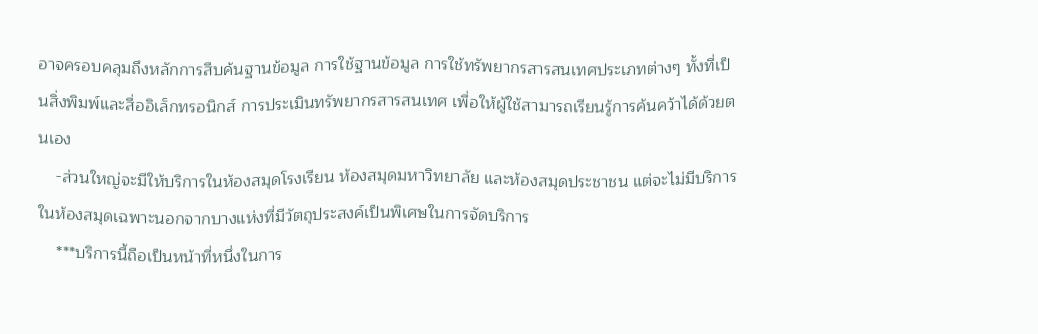อาจครอบคลุมถึงหลักการสืบค้นฐานข้อมูล การใช้ฐานข้อมูล การใช้ทรัพยากรสารสนเทศประเภทต่างๆ ทั้งที่เป็นสิ่งพิมพ์และสื่ออิเล็กทรอนิกส์ การประเมินทรัพยากรสารสนเทศ เพื่อให้ผู้ใช้สามารถเรียนรู้การค้นคว้าได้ด้วยตนเอง
    -ส่วนใหญ่จะมีให้บริการในห้องสมุดโรงเรียน ห้องสมุดมหาวิทยาลัย และห้องสมุดประชาชน แต่จะไม่มีบริการในห้องสมุดเฉพาะนอกจากบางแห่งที่มีวัตถุประสงค์เป็นพิเศษในการจัดบริการ
    ***บริการนี้ถือเป็นหน้าที่หนึ่งในการ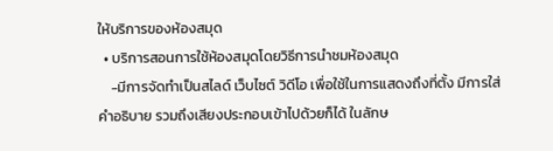ให้บริการของห้องสมุด
  • บริการสอนการใช้ห้องสมุดโดยวิธีการนำชมห้องสมุด
    -มีการจัดทำเป็นสไลด์ เว็บไซต์ วิดีโอ เพื่อใช้ในการแสดงถึงที่ตั้ง มีการใส่คำอธิบาย รวมถึงเสียงประกอบเข้าไปด้วยก็ได้ ในลักษ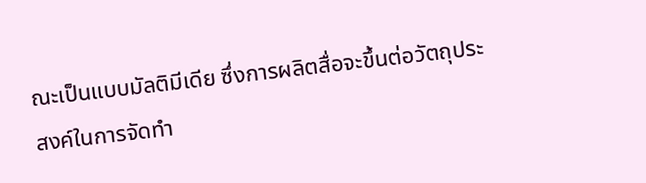ณะเป็นแบบมัลติมีเดีย ซึ่งการผลิตสื่อจะขึ้นต่อวัตถุประสงค์ในการจัดทำ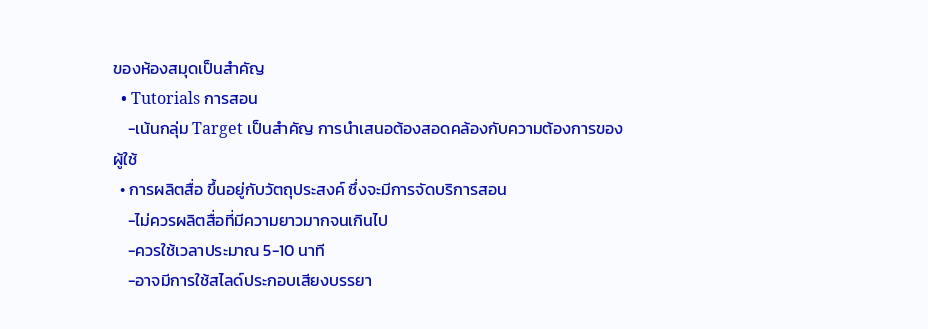ของห้องสมุดเป็นสำคัญ
  • Tutorials การสอน
    -เน้นกลุ่ม Target เป็นสำคัญ การนำเสนอต้องสอดคล้องกับความต้องการของผู้ใช้
  • การผลิตสื่อ ขึ้นอยู่กับวัตถุประสงค์ ซึ่งจะมีการจัดบริการสอน
    -ไม่ควรผลิตสื่อที่มีความยาวมากจนเกินไป
    -ควรใช้เวลาประมาณ 5-10 นาที
    -อาจมีการใช้สไลด์ประกอบเสียงบรรยา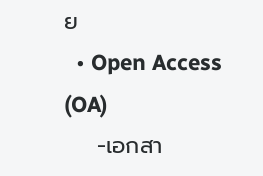ย
  • Open Access (OA)
    -เอกสา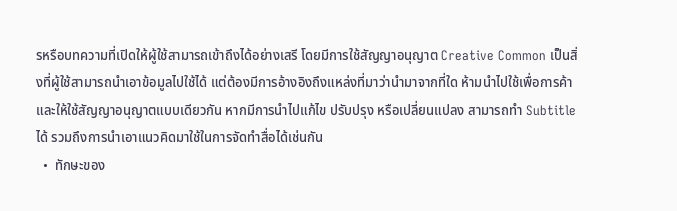รหรือบทความที่เปิดให้ผู้ใช้สามารถเข้าถึงได้อย่างเสรี โดยมีการใช้สัญญาอนุญาต Creative Common เป็นสิ่งที่ผู้ใช้สามารถนำเอาข้อมูลไปใช้ได้ แต่ต้องมีการอ้างอิงถึงแหล่งที่มาว่านำมาจากที่ใด ห้ามนำไปใช้เพื่อการค้า และให้ใช้สัญญาอนุญาตแบบเดียวกัน หากมีการนำไปแก้ไข ปรับปรุง หรือเปลี่ยนแปลง สามารถทำ Subtitle ได้ รวมถึงการนำเอาแนวคิดมาใช้ในการจัดทำสื่อได้เช่นกัน
  •  ทักษะของ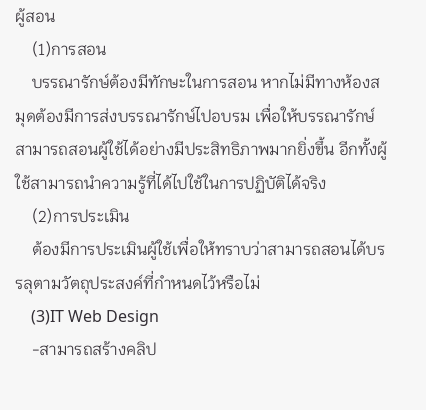ผู้สอน
    (1)การสอน
    บรรณารักษ์ต้องมีทักษะในการสอน หากไม่มีทางห้องสมุดต้องมีการส่งบรรณารักษ์ไปอบรม เพื่อให้บรรณารักษ์สามารถสอนผู้ใช้ได้อย่างมีประสิทธิภาพมากยิ่งขึ้น อีกทั้งผู้ใช้สามารถนำความรู้ที่ได้ไปใช้ในการปฏิบัติได้จริง
    (2)การประเมิน
    ต้องมีการประเมินผู้ใช้เพื่อให้ทราบว่าสามารถสอนได้บรรลุตามวัตถุประสงค์ที่กำหนดไว้หรือไม่
    (3)IT Web Design
    -สามารถสร้างคลิป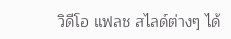วิดีโอ แฟลช สไลด์ต่างๆ ได้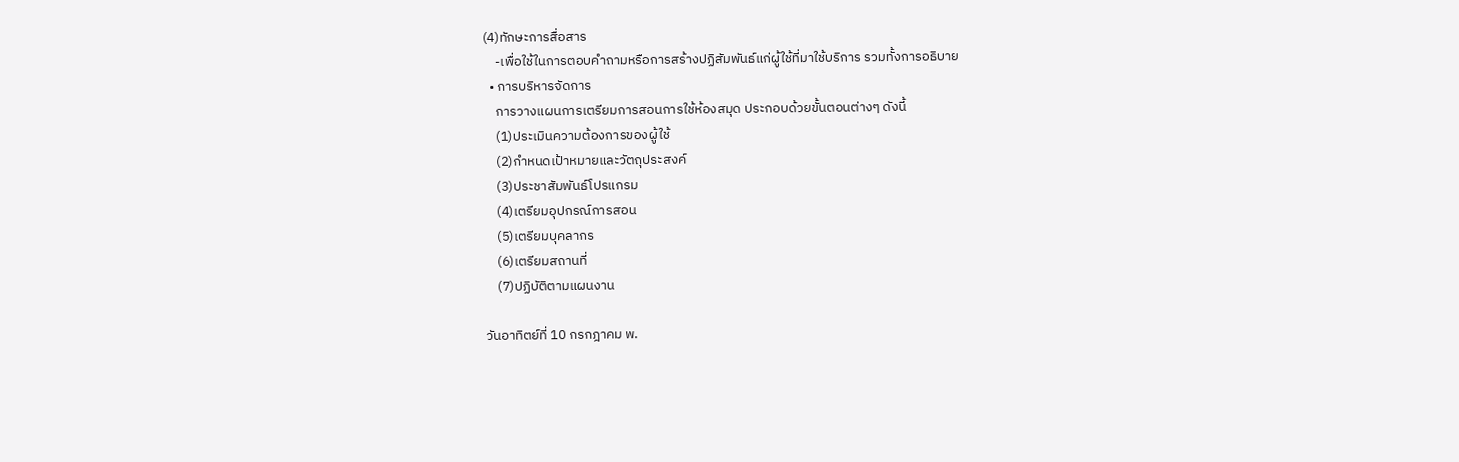(4)ทักษะการสื่อสาร
    -เพื่อใช้ในการตอบคำถามหรือการสร้างปฏิสัมพันธ์แก่ผู้ใช้ที่มาใช้บริการ รวมทั้งการอธิบาย
  • การบริหารจัดการ
    การวางแผนการเตรียมการสอนการใช้ห้องสมุด ประกอบด้วยขั้นตอนต่างๆ ดังนี้
    (1)ประเมินความต้องการของผู้ใช้
    (2)กำหนดเป้าหมายและวัตถุประสงค์
    (3)ประชาสัมพันธ์โปรแกรม
    (4)เตรียมอุปกรณ์การสอน
    (5)เตรียมบุคลากร
    (6)เตรียมสถานที่
    (7)ปฏิบัติตามแผนงาน

วันอาทิตย์ที่ 10 กรกฎาคม พ.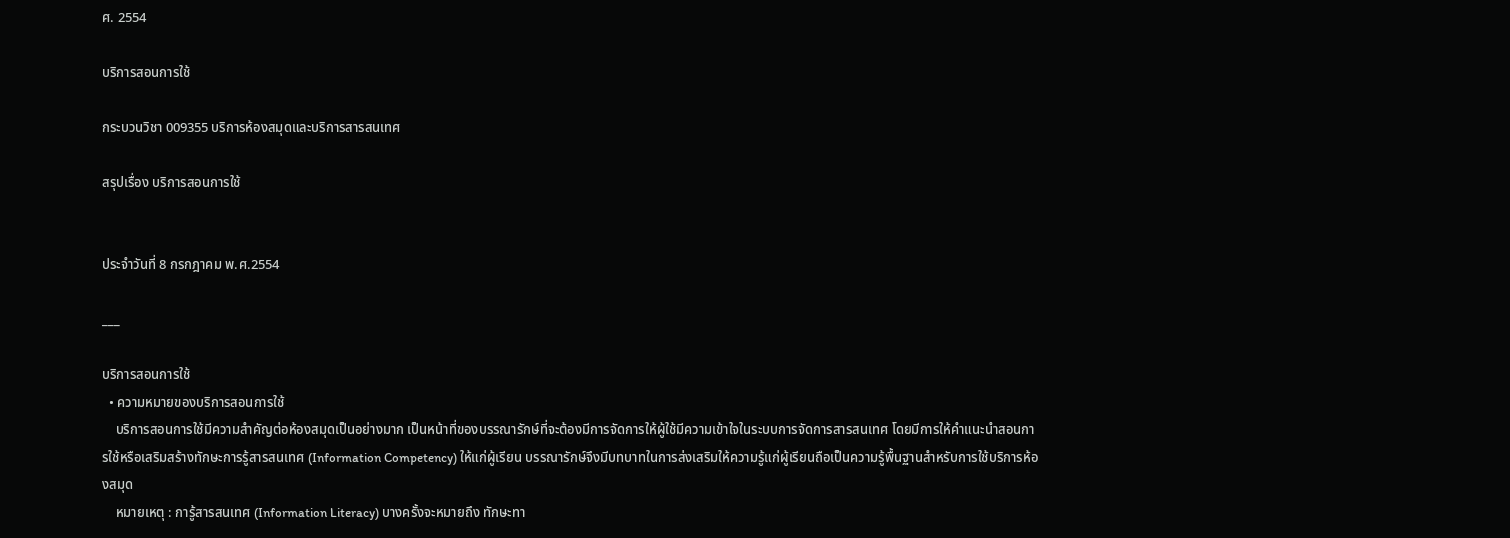ศ. 2554

บริการสอนการใช้

กระบวนวิชา 009355 บริการห้องสมุดและบริการสารสนเทศ

สรุปเรื่อง บริการสอนการใช้


ประจำวันที่ 8 กรกฎาคม พ.ศ.2554

___

บริการสอนการใช้
  • ความหมายของบริการสอนการใช้
    บริการสอนการใช้มีความสำคัญต่อห้องสมุดเป็นอย่างมาก เป็นหน้าที่ของบรรณารักษ์ที่จะต้องมีการจัดการให้ผู้ใช้มีความเข้าใจในระบบการจัดการสารสนเทศ โดยมีการให้คำแนะนำสอนการใช้หรือเสริมสร้างทักษะการรู้สารสนเทศ (Information Competency) ให้แก่ผู้เรียน บรรณารักษ์จึงมีบทบาทในการส่งเสริมให้ความรู้แก่ผู้เรียนถือเป็นความรู้พื้นฐานสำหรับการใช้บริการห้องสมุด
    หมายเหตุ : การู้สารสนเทศ (Information Literacy) บางครั้งจะหมายถึง ทักษะทา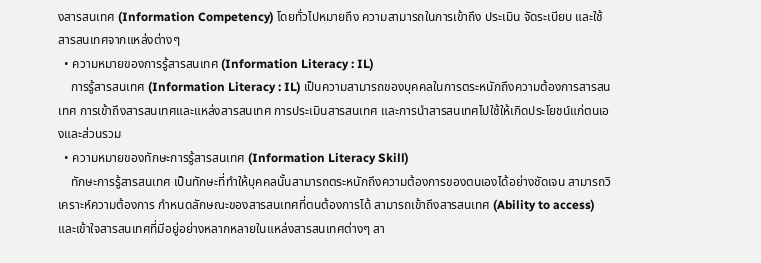งสารสนเทศ (Information Competency) โดยทั่วไปหมายถึง ความสามารถในการเข้าถึง ประเมิน จัดระเบียบ และใช้สารสนเทศจากแหล่งต่างๆ
  • ความหมายของการรู้สารสนเทศ (Information Literacy : IL)
    การรู้สารสนเทศ (Information Literacy : IL) เป็นความสามารถของบุคคลในการตระหนักถึงความต้องการสารสนเทศ การเข้าถึงสารสนเทศและแหล่งสารสนเทศ การประเมินสารสนเทศ และการนำสารสนเทศไปใช้ให้เกิดประโยชน์แก่ตนเองและส่วนรวม
  • ความหมายของทักษะการรู้สารสนเทศ (Information Literacy Skill)
    ทักษะการรู้สารสนเทศ เป็นทักษะที่ทำให้บุคคลนั้นสามารถตระหนักถึงความต้องการของตนเองได้อย่างชัดเจน สามารถวิเคราะห์ความต้องการ กำหนดลักษณะของสารสนเทศที่ตนต้องการได้ สามารถเข้าถึงสารสนเทศ (Ability to access) และเข้าใจสารสนเทศที่มีอยู่อย่างหลากหลายในแหล่งสารสนเทศต่างๆ สา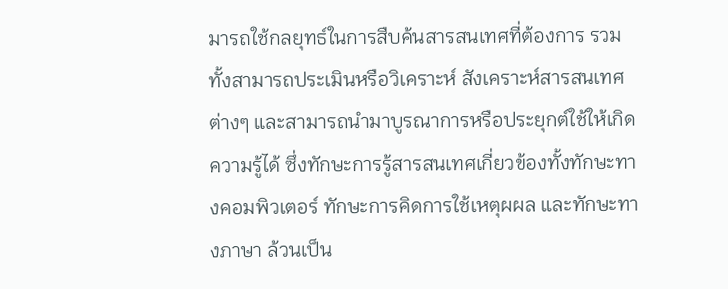มารถใช้กลยุทธ์ในการสืบค้นสารสนเทศที่ต้องการ รวมทั้งสามารถประเมินหรือวิเคราะห์ สังเคราะห์สารสนเทศต่างๆ และสามารถนำมาบูรณาการหรือประยุกต์ใช้ให้เกิดความรู้ได้ ซึ่งทักษะการรู้สารสนเทศเกี่ยวข้องทั้งทักษะทางคอมพิวเตอร์ ทักษะการคิดการใช้เหตุผผล และทักษะทางภาษา ล้วนเป็น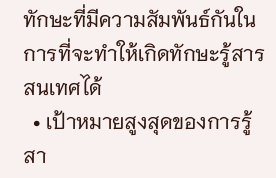ทักษะที่มีความสัมพันธ์กันในการที่จะทำให้เกิดทักษะรู้สารสนเทศได้
  • เป้าหมายสูงสุดของการรู้สา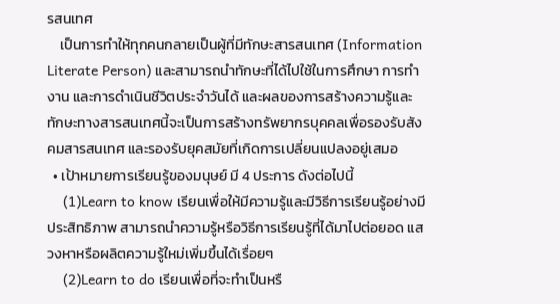รสนเทศ
    เป็นการทำให้ทุกคนกลายเป็นผู้ที่มีทักษะสารสนเทศ (Information Literate Person) และสามารถนำทักษะที่ได้ไปใช้ในการศึกษา การทำงาน และการดำเนินชีวิตประจำวันได้ และผลของการสร้างความรู้และทักษะทางสารสนเทศนี้จะเป็นการสร้างทรัพยากรบุคคลเพื่อรองรับสังคมสารสนเทศ และรองรับยุคสมัยที่เกิดการเปลี่ยนแปลงอยู่เสมอ
  • เป้าหมายการเรียนรู้ของมนุษย์ มี 4 ประการ ดังต่อไปนี้
    (1)Learn to know เรียนเพื่อให้มีความรู้และมีวิธีการเรียนรู้อย่างมีประสิทธิภาพ สามารถนำความรู้หรือวิธีการเรียนรู้ที่ได้มาไปต่อยอด แสวงหาหรือผลิตความรู้ใหม่เพิ่มขึ้นได้เรื่อยๆ
    (2)Learn to do เรียนเพื่อที่จะทำเป็นหรื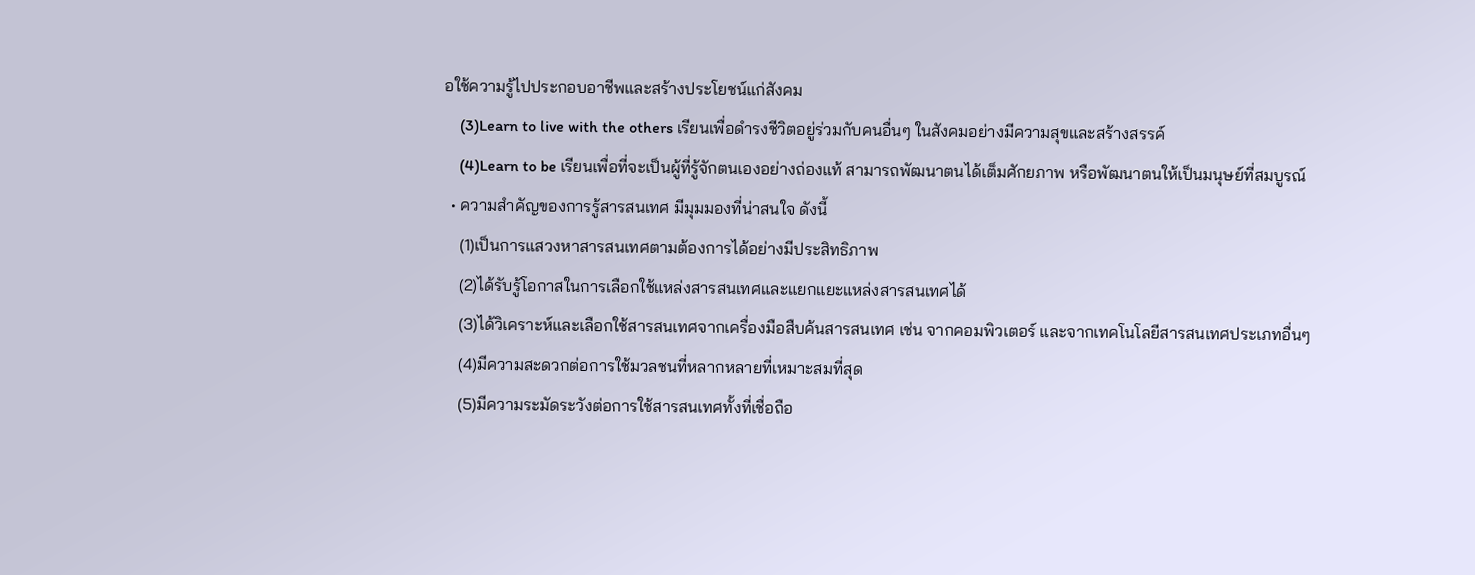อใช้ความรู้ไปประกอบอาชีพและสร้างประโยชน์แก่สังคม
    (3)Learn to live with the others เรียนเพื่อดำรงชีวิตอยู่ร่วมกับคนอื่นๆ ในสังคมอย่างมีความสุขและสร้างสรรค์
    (4)Learn to be เรียนเพื่อที่จะเป็นผู้ที่รู้จักตนเองอย่างถ่องแท้ สามารถพัฒนาตนได้เต็มศักยภาพ หรือพัฒนาตนให้เป็นมนุษย์ที่สมบูรณ์
  • ความสำคัญของการรู้สารสนเทศ มีมุมมองที่น่าสนใจ ดังนี้
    (1)เป็นการแสวงหาสารสนเทศตามต้องการได้อย่างมีประสิทธิภาพ
    (2)ได้รับรู้โอกาสในการเลือกใช้แหล่งสารสนเทศและแยกแยะแหล่งสารสนเทศได้
    (3)ได้วิเคราะห์และเลือกใช้สารสนเทศจากเครื่องมือสืบค้นสารสนเทศ เช่น จากคอมพิวเตอร์ และจากเทคโนโลยีสารสนเทศประเภทอื่นๆ
    (4)มีความสะดวกต่อการใช้มวลชนที่หลากหลายที่เหมาะสมที่สุด
    (5)มีความระมัดระวังต่อการใช้สารสนเทศทั้งที่เชื่อถือ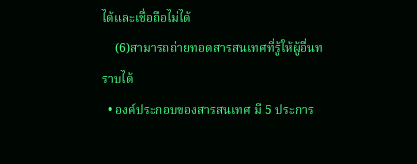ได้และเชื่อถือไม่ได้
    (6)สามารถถ่ายทอดสารสนเทศที่รู้ให้ผู้อื่นทราบได้
  • องค์ประกอบของสารสนเทศ มี 5 ประการ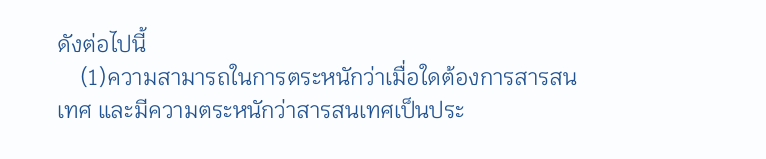ดังต่อไปนี้
    (1)ความสามารถในการตระหนักว่าเมื่อใดต้องการสารสนเทศ และมีความตระหนักว่าสารสนเทศเป็นประ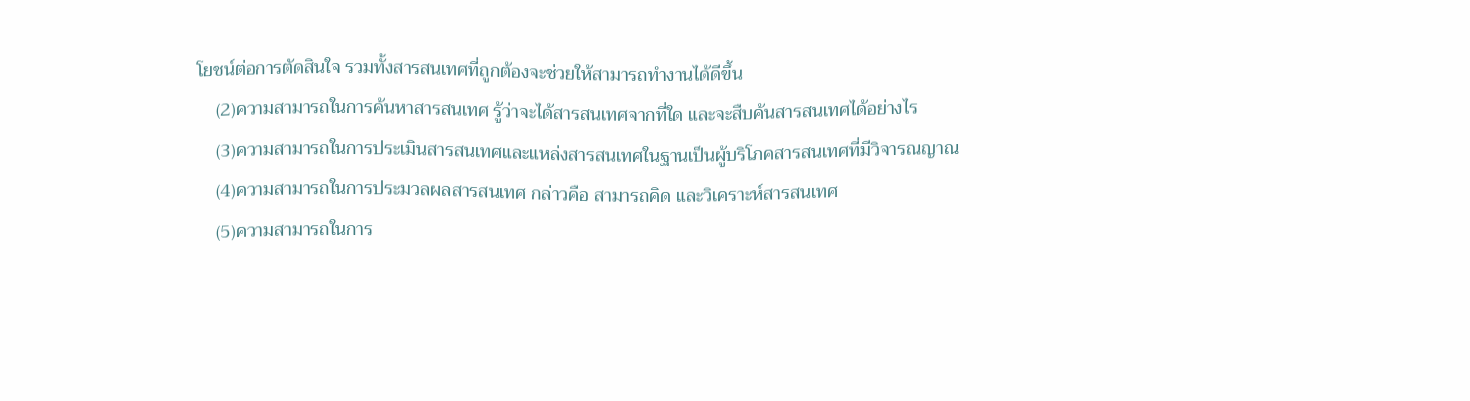โยชน์ต่อการตัดสินใจ รวมทั้งสารสนเทศที่ถูกต้องจะช่วยให้สามารถทำงานได้ดีขึ้น
    (2)ความสามารถในการค้นหาสารสนเทศ รู้ว่าจะได้สารสนเทศจากที่ใด และจะสืบค้นสารสนเทศได้อย่างไร
    (3)ความสามารถในการประเมินสารสนเทศและแหล่งสารสนเทศในฐานเป็นผู้บริโภคสารสนเทศที่มีวิจารณญาณ
    (4)ความสามารถในการประมวลผลสารสนเทศ กล่าวคือ สามารถคิด และวิเคราะห์สารสนเทศ
    (5)ความสามารถในการ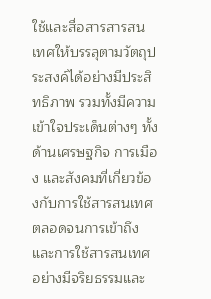ใช้และสื่อสารสารสนเทศให้บรรลุตามวัตถุประสงค์ได้อย่างมีประสิทธิภาพ รวมทั้งมีความเข้าใจประเด็นต่างๆ ทั้งด้านเศรษฐกิจ การเมือง และสังคมที่เกี่ยวข้องกับการใช้สารสนเทศ ตลอดจนการเข้าถึงและการใช้สารสนเทศอย่างมีจริยธรรมและ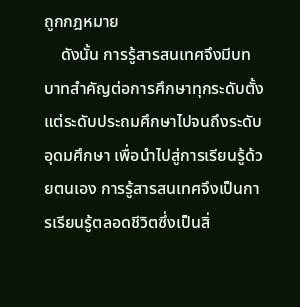ถูกกฎหมาย
    ดังนั้น การรู้สารสนเทศจึงมีบทบาทสำคัญต่อการศึกษาทุกระดับตั้งแต่ระดับประถมศึกษาไปจนถึงระดับอุดมศึกษา เพื่อนำไปสู่การเรียนรู้ด้วยตนเอง การรู้สารสนเทศจึงเป็นการเรียนรู้ตลอดชีวิตซึ่งเป็นสิ่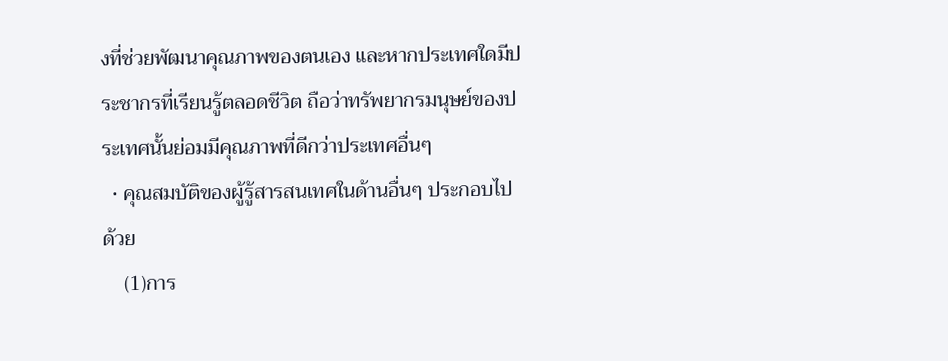งที่ช่วยพัฒนาคุณภาพของตนเอง และหากประเทศใดมีประชากรที่เรียนรู้ตลอดชีวิต ถือว่าทรัพยากรมนุษย์ของประเทศนั้นย่อมมีคุณภาพที่ดีกว่าประเทศอื่นๆ
  • คุณสมบัติของผู้รู้สารสนเทศในด้านอื่นๆ ประกอบไปด้วย
    (1)การ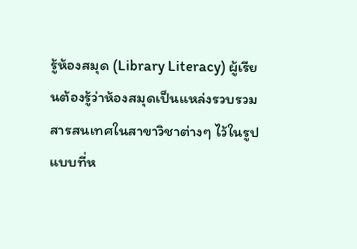รู้ห้องสมุด (Library Literacy) ผู้เรียนต้องรู้ว่าห้องสมุดเป็นแหล่งรวบรวมสารสนเทศในสาขาวิชาต่างๆ ไว้ในรูปแบบที่ห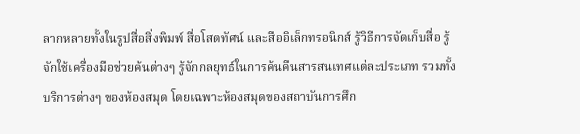ลากหลายทั้งในรูปสื่อสิ่งพิมพ์ สื่อโสตทัศน์ และสืออิเล็กทรอนิกส์ รู้วิธีการจัดเก็บสื่อ รู้จักใช้เครื่องมือช่วยค้นต่างๆ รู้จักกลยุทธ์ในการค้นคืนสารสนเทศแต่ละประเภท รวมทั้งบริการต่างๆ ของห้องสมุด โดยเฉพาะห้องสมุดของสถาบันการศึก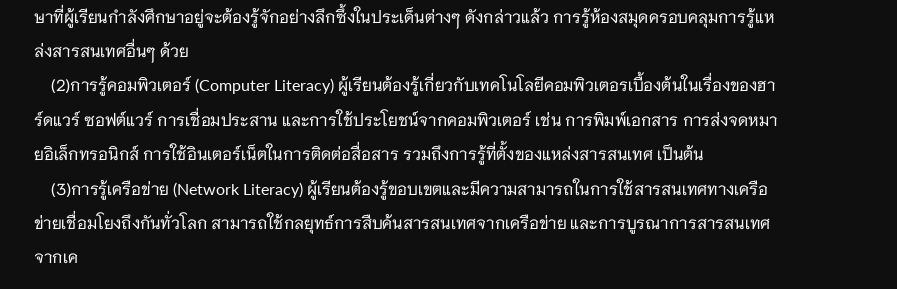ษาที่ผู้เรียนกำลังศึกษาอยู่จะต้องรู้จักอย่างลึกซึ้งในประเด็นต่างๆ ดังกล่าวแล้ว การรู้ห้องสมุดครอบคลุมการรู้แหล่งสารสนเทศอื่นๆ ด้วย
    (2)การรู้คอมพิวเตอร์ (Computer Literacy) ผู้เรียนต้องรู้เกี่ยวกับเทคโนโลยีคอมพิวเตอรเบื้องต้นในเรื่องของฮาร์ดแวร์ ซอฟต์แวร์ การเชื่อมประสาน และการใช้ประโยชน์จากคอมพิวเตอร์ เช่น การพิมพ์เอกสาร การส่งจดหมายอิเล็กทรอนิกส์ การใช้อินเตอร์เน็ตในการติดต่อสื่อสาร รวมถึงการรู้ที่ตั้งของแหล่งสารสนเทศ เป็นต้น
    (3)การรู้เครือข่าย (Network Literacy) ผู้เรียนต้องรู้ขอบเขตและมีความสามารถในการใช้สารสนเทศทางเครือข่ายเชื่อมโยงถึงกันทั่วโลก สามารถใช้กลยุทธ์การสืบค้นสารสนเทศจากเครือข่าย และการบูรณาการสารสนเทศจากเค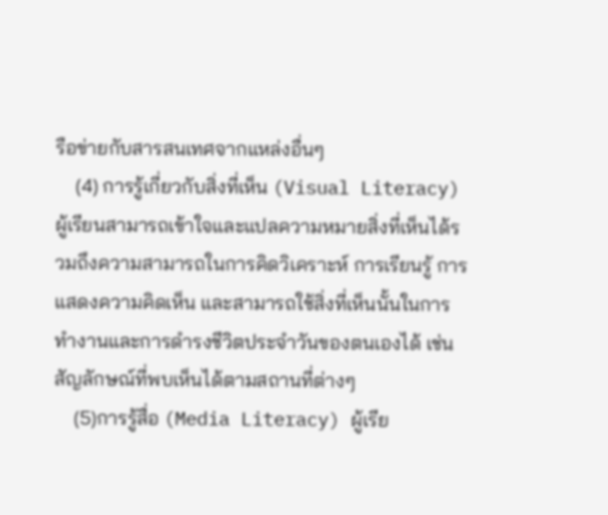รือข่ายกับสารสนเทศจากแหล่งอื่นๆ
    (4) การรู้เกี่ยวกับสิ่งที่เห็น (Visual Literacy) ผู้เรียนสามารถเข้าใจและแปลความหมายสิ่งที่เห็นได้รวมถึงความสามารถในการคิดวิเคราะห์ การเรียนรู้ การแสดงความคิดเห็น และสามารถใช้สิ่งที่เห็นนั้นในการทำงานและการดำรงชีวิตประจำวันของตนเองได้ เช่น สัญลักษณ์ที่พบเห็นได้ตามสถานที่ต่างๆ
    (5)การรู้สื่อ (Media Literacy) ผู้เรีย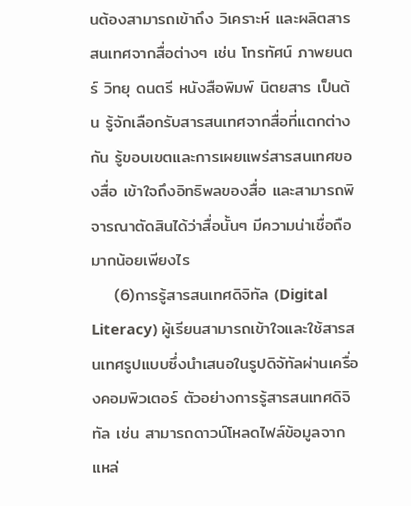นต้องสามารถเข้าถึง วิเคราะห์ และผลิตสารสนเทศจากสื่อต่างๆ เช่น โทรทัศน์ ภาพยนตร์ วิทยุ ดนตรี หนังสือพิมพ์ นิตยสาร เป็นต้น รู้จักเลือกรับสารสนเทศจากสื่อที่แตกต่างกัน รู้ขอบเขตและการเผยแพร่สารสนเทศของสื่อ เข้าใจถึงอิทธิพลของสื่อ และสามารถพิจารณาตัดสินได้ว่าสื่อนั้นๆ มีความน่าเชื่อถือมากน้อยเพียงไร
    (6)การรู้สารสนเทศดิจิทัล (Digital Literacy) ผู้เรียนสามารถเข้าใจและใช้สารสนเทศรูปแบบซึ่งนำเสนอในรูปดิจัทัลผ่านเครื่องคอมพิวเตอร์ ตัวอย่างการรู้สารสนเทศดิจิทัล เช่น สามารถดาวน์โหลดไฟล์ข้อมูลจากแหล่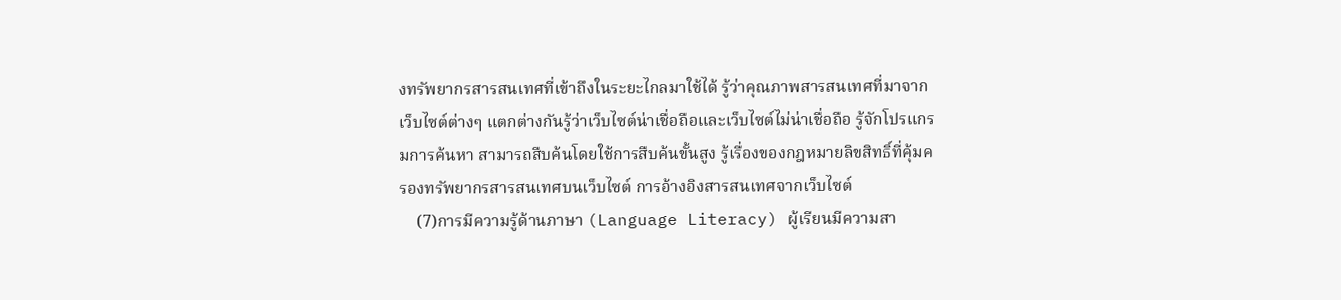งทรัพยากรสารสนเทศที่เข้าถึงในระยะไกลมาใช้ได้ รู้ว่าคุณภาพสารสนเทศที่มาจากเว็บไซต์ต่างๆ แตกต่างกันรู้ว่าเว็บไซต์น่าเชื่อถือและเว็บไซต์ไม่น่าเชื่อถือ รู้จักโปรแกรมการค้นหา สามารถสืบค้นโดยใช้การสืบค้นขั้นสูง รู้เรื่องของกฎหมายลิขสิทธิ์ที่คุ้มครองทรัพยากรสารสนเทศบนเว็บไซต์ การอ้างอิงสารสนเทศจากเว็บไซต์
    (7)การมีความรู้ด้านภาษา (Language Literacy) ผู้เรียนมีความสา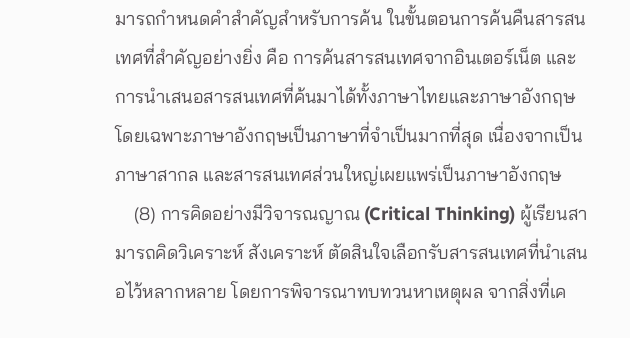มารถกำหนดคำสำคัญสำหรับการค้น ในขั้นตอนการค้นคืนสารสนเทศที่สำคัญอย่างยิ่ง คือ การค้นสารสนเทศจากอินเตอร์เน็ต และการนำเสนอสารสนเทศที่ค้นมาได้ทั้งภาษาไทยและภาษาอังกฤษ โดยเฉพาะภาษาอังกฤษเป็นภาษาที่จำเป็นมากที่สุด เนื่องจากเป็นภาษาสากล และสารสนเทศส่วนใหญ่เผยแพร่เป็นภาษาอังกฤษ
    (8) การคิดอย่างมีวิจารณญาณ (Critical Thinking) ผู้เรียนสามารถคิดวิเคราะห์ สังเคราะห์ ตัดสินใจเลือกรับสารสนเทศที่นำเสนอไว้หลากหลาย โดยการพิจารณาทบทวนหาเหตุผล จากสิ่งที่เค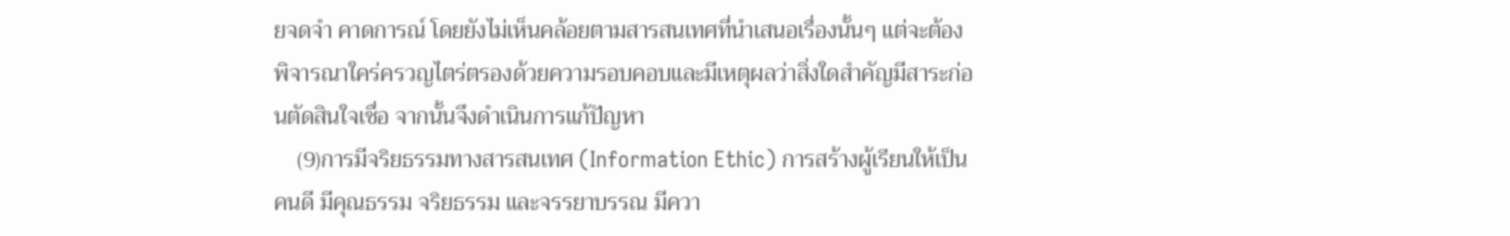ยจดจำ คาดการณ์ โดยยังไม่เห็นคล้อยตามสารสนเทศที่นำเสนอเรื่องนั้นๆ แต่จะต้องพิจารณาใคร่ครวญไตร่ตรองด้วยความรอบคอบและมีเหตุผลว่าสิ่งใดสำคัญมีสาระก่อนตัดสินใจเชื่อ จากนั้นจึงดำเนินการแก้ปัญหา
    (9)การมีจริยธรรมทางสารสนเทศ (Information Ethic) การสร้างผู้เรียนให้เป็นคนดี มีคุณธรรม จริยธรรม และจรรยาบรรณ มีควา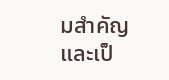มสำคัญและเป็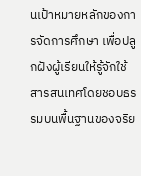นเป้าหมายหลักของการจัดการศึกษา เพื่อปลูกฝังผู้เรียนให้รู้จักใช้สารสนเทศโดยชอบธรรมบนพื้นฐานของจริย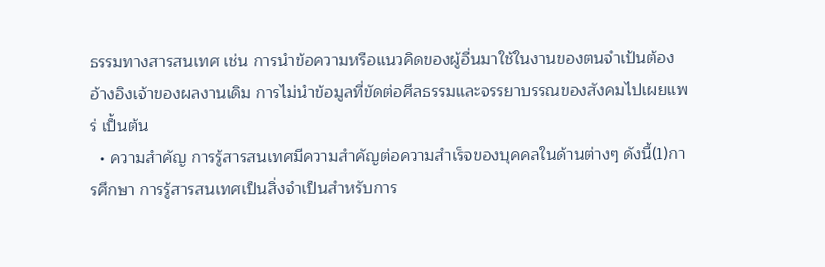ธรรมทางสารสนเทศ เช่น การนำข้อความหรือแนวคิดของผู้อื่นมาใช้ในงานของตนจำเป้นต้องอ้างอิงเจ้าของผลงานเดิม การไม่นำข้อมูลที่ขัดต่อศีลธรรมและจรรยาบรรณของสังคมไปเผยแพร่ เป็้นต้น
  • ความสำคัญ การรู้สารสนเทศมีความสำคัญต่อความสำเร็จของบุคคลในด้านต่างๆ ดังนี้(1)การศึกษา การรู้สารสนเทศเป็นสิ่งจำเป็นสำหรับการ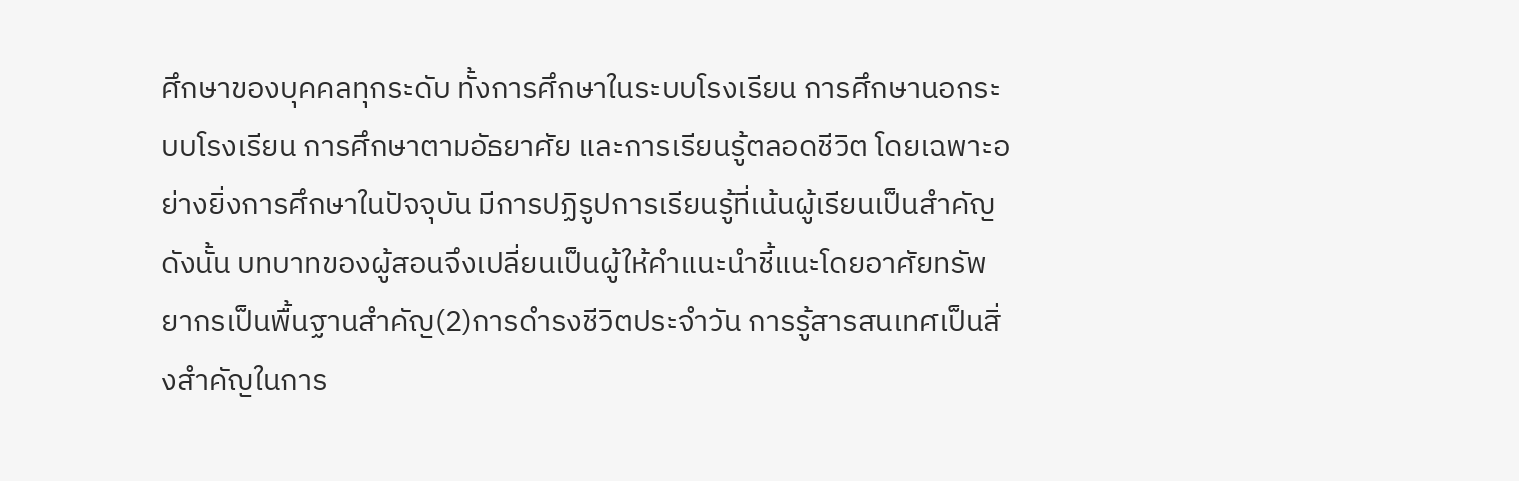ศึกษาของบุคคลทุกระดับ ทั้งการศึกษาในระบบโรงเรียน การศึกษานอกระบบโรงเรียน การศึกษาตามอัธยาศัย และการเรียนรู้ตลอดชีวิต โดยเฉพาะอย่างยิ่งการศึกษาในปัจจุบัน มีการปฏิรูปการเรียนรู้ที่เน้นผู้เรียนเป็นสำคัญ ดังนั้น บทบาทของผู้สอนจึงเปลี่ยนเป็นผู้ให้คำแนะนำชี้แนะโดยอาศัยทรัพยากรเป็นพื้นฐานสำคัญ(2)การดำรงชีวิตประจำวัน การรู้สารสนเทศเป็นสิ่งสำคัญในการ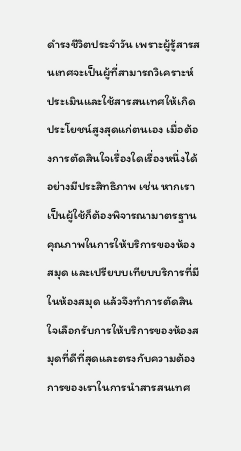ดำรงชีวิตประจำวัน เพราะผู้รู้สารสนเทศจะเป็นผู้ที่สามารถวิเคราะห์ประเมินและใช้สารสนเทศให้เกิดประโยชน์สูงสุดแก่ตนเอง เมื่อต้องการตัดสินใจเรื่องใดเรื่องหนึ่งได้อย่างมีประสิทธิภาพ เช่น หากเราเป็นผู้ใช้ก็ต้องพิจารณามาตรฐาน คุณภาพในการให้บริการของห้องสมุด และเปรียบบเทียบบริการที่มีในห้องสมุด แล้วจึงทำการตัดสินใจเลือกรับการให้บริการของห้องสมุดที่ดีที่สุดและตรงกับความต้องการของเราในการนำสารสนเทศ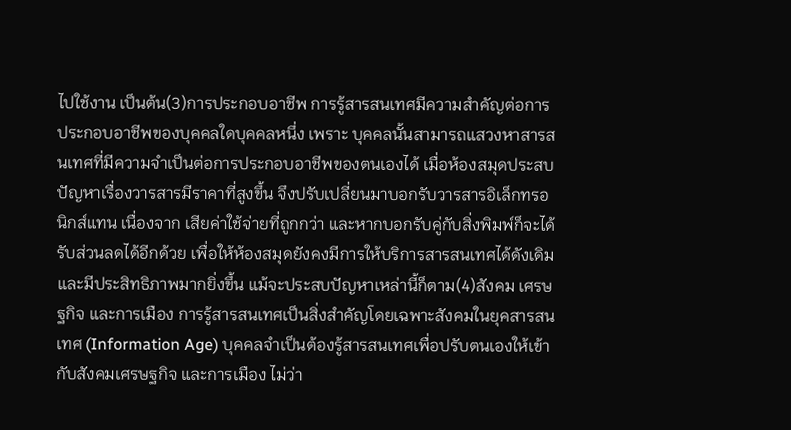ไปใช้งาน เป็นต้น(3)การประกอบอาชีพ การรู้สารสนเทศมีความสำคัญต่อการประกอบอาชีพของบุคคลใดบุคคลหนึ่ง เพราะ บุคคลนั้นสามารถแสวงหาสารสนเทศที่มีความจำเป็นต่อการประกอบอาชีพของตนเองได้ เมื่อห้องสมุดประสบปัญหาเรื่องวารสารมีราคาที่สูงขึ้น จึงปรับเปลี่ยนมาบอกรับวารสารอิเล็กทรอนิกส์แทน เนื่องจาก เสียค่าใช้จ่ายที่ถูกกว่า และหากบอกรับคู่กับสิ่งพิมพ์ก็จะได้รับส่วนลดได้อีกด้วย เพื่อให้ห้องสมุดยังคงมีการให้บริการสารสนเทศได้ดังเดิมและมีประสิทธิภาพมากยิ่งขึ้น แม้จะประสบปัญหาเหล่านี้ก็ตาม(4)สังคม เศรษฐกิจ และการเมือง การรู้สารสนเทศเป็นสิ่งสำคัญโดยเฉพาะสังคมในยุคสารสนเทศ (Information Age) บุคคลจำเป็นต้องรู้สารสนเทศเพื่อปรับตนเองให้เข้ากับสังคมเศรษฐกิจ และการเมือง ไม่ว่า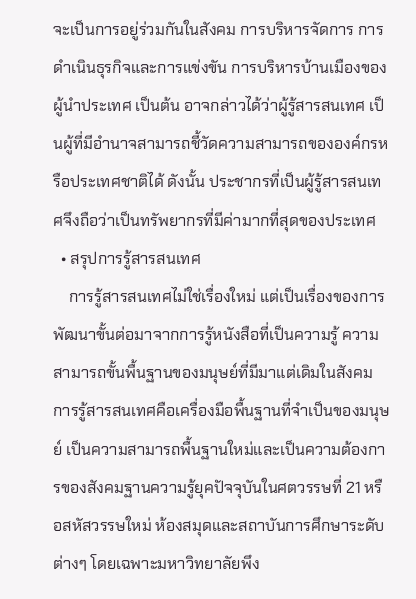จะเป็นการอยู่ร่วมกันในสังคม การบริหารจัดการ การดำเนินธุรกิจและการแข่งขัน การบริหารบ้านเมืองของผู้นำประเทศ เป็นต้น อาจกล่าวได้ว่าผู้รู้สารสนเทศ เป็นผู้ที่มีอำนาจสามารถชี้วัดความสามารถขององค์กรหรือประเทศชาติได้ ดังนั้น ประชากรที่เป็นผู้รู้สารสนเทศจึงถือว่าเป็นทรัพยากรที่มีค่ามากที่สุดของประเทศ
  • สรุปการรู้สารสนเทศ
    การรู้สารสนเทศไม่ใช่เรื่องใหม่ แต่เป็นเรื่องของการพัฒนาขั้นต่อมาจากการรู้หนังสือที่เป็นความรู้ ความสามารถขั้นพื้นฐานของมนุษย์ที่มีมาแต่เดิมในสังคม การรู้สารสนเทศคือเครื่องมือพื้นฐานที่จำเป็นของมนุษย์ เป็นความสามารถพื้นฐานใหม่และเป็นความต้องการของสังคมฐานความรู้ยุคปัจจุบันในศตวรรษที่ 21 หรือสหัสวรรษใหม่ ห้องสมุดและสถาบันการศึกษาระดับต่างๆ โดยเฉพาะมหาวิทยาลัยพึง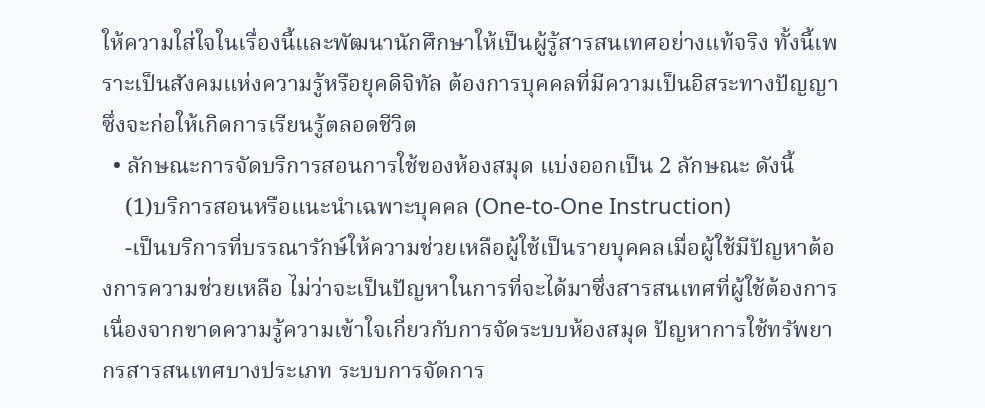ให้ความใส่ใจในเรื่องนี้และพัฒนานักศึกษาให้เป็นผู้รู้สารสนเทศอย่างแท้จริง ทั้งนี้เพราะเป็นสังคมแห่งความรู้หรือยุคดิจิทัล ต้องการบุคคลที่มีความเป็นอิสระทางปัญญา ซึ่งจะก่อให้เกิดการเรียนรู้ตลอดชีวิต
  • ลักษณะการจัดบริการสอนการใช้ของห้องสมุด แบ่งออกเป็น 2 ลักษณะ ดังนี้
    (1)บริการสอนหรือแนะนำเฉพาะบุคคล (One-to-One Instruction)
    -เป็นบริการที่บรรณารักษ์ให้ความช่วยเหลือผู้ใช้เป็นรายบุคคลเมื่อผู้ใช้มีปัญหาต้องการความช่วยเหลือ ไม่ว่าจะเป็นปัญหาในการที่จะได้มาซึ่งสารสนเทศที่ผู้ใช้ต้องการ เนื่องจากขาดความรู้ความเข้าใจเกี่ยวกับการจัดระบบห้องสมุด ปัญหาการใช้ทรัพยากรสารสนเทศบางประเภท ระบบการจัดการ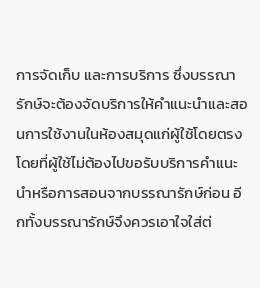การจัดเก็บ และการบริการ ซึ่งบรรณารักษ์จะต้องจัดบริการให้คำแนะนำและสอนการใช้งานในห้องสมุดแก่ผู้ใช้โดยตรง โดยที่ผู้ใช้ไม่ต้องไปขอรับบริการคำแนะนำหรือการสอนจากบรรณารักษ์ก่อน อีกทั้งบรรณารักษ์จึงควรเอาใจใส่ต่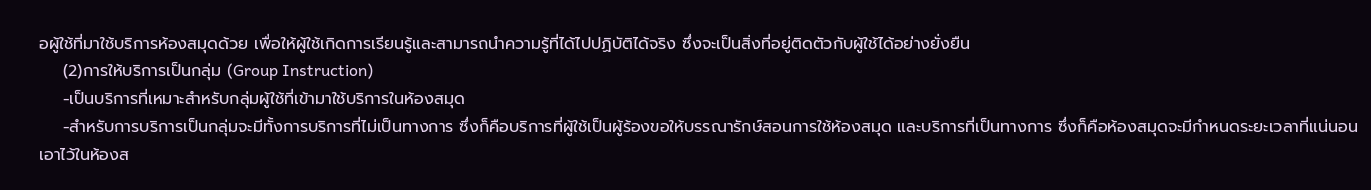อผู้ใช้ที่มาใช้บริการห้องสมุดด้วย เพื่อให้ผู้ใช้เกิดการเรียนรู้และสามารถนำความรู้ที่ได้ไปปฏิบัติได้จริง ซึ่งจะเป็นสิ่งที่อยู่ติดตัวกับผู้ใช้ได้อย่างยั่งยืน
    (2)การให้บริการเป็นกลุ่ม (Group Instruction)
    -เป็นบริการที่เหมาะสำหรับกลุ่มผู้ใช้ที่เข้ามาใช้บริการในห้องสมุด
    -สำหรับการบริการเป็นกลุ่มจะมีทั้งการบริการที่ไม่เป็นทางการ ซึ่งก็คือบริการที่ผู้ใช้เป็นผู้ร้องขอให้บรรณารักษ์สอนการใช้ห้องสมุด และบริการที่เป็นทางการ ซึ่งก็คือห้องสมุดจะมีกำหนดระยะเวลาที่แน่นอนเอาไว้ในห้องส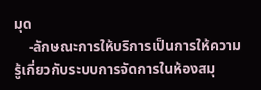มุด
    -ลักษณะการให้บริการเป็นการให้ความรู้เกี่ยวกับระบบการจัดการในห้องสมุ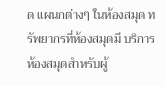ด แผนกต่างๆ ในห้องสมุด ทรัพยากรที่ห้องสมุดมี บริการห้องสมุดสำหรับผู้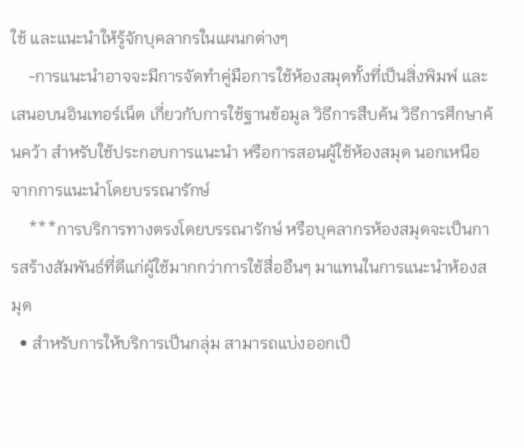ใช้ และแนะนำให้รู้จักบุคลากรในแผนกต่างๆ
    -การแนะนำอาจจะมีการจัดทำคู่มือการใช้ห้องสมุดทั้งที่เป็นสิ่งพิมพ์ และเสนอบนอินเทอร์เน็ต เกี่ยวกับการใช้ฐานข้อมูล วิธีการสืบค้น วิธีการศึกษาค้นคว้า สำหรับใช้ประกอบการแนะนำ หรือการสอนผู้ใช้ห้องสมุด นอกเหนือจากการแนะนำโดยบรรณารักษ์
    ***การบริการทางตรงโดยบรรณารักษ์ หรือบุคลากรห้องสมุดจะเป็นการสร้างสัมพันธ์ที่ดีแก่ผู้ใช้มากกว่าการใช้สื่ออืนๆ มาแทนในการแนะนำห้องสมุด
  • สำหรับการให้บริการเป็นกลุ่ม สามารถแบ่งออกเป็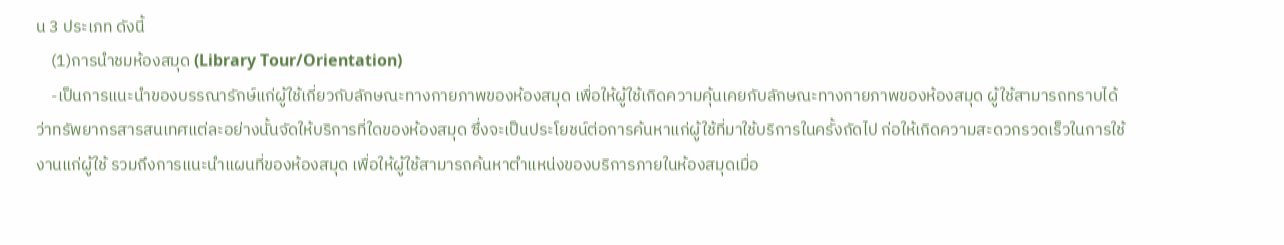น 3 ประเภท ดังนี้
    (1)การนำชมห้องสมุด (Library Tour/Orientation)
    -เป็นการแนะนำของบรรณารักษ์แก่ผู้ใช้เกี่ยวกับลักษณะทางกายภาพของห้องสมุด เพื่อให้ผู้ใช้เกิดความคุ้นเคยกับลักษณะทางกายภาพของห้องสมุด ผู้ใช้สามารถทราบได้ว่าทรัพยากรสารสนเทศแต่ละอย่างนั้นจัดให้บริการที่ใดของห้องสมุด ซึ่งจะเป็นประโยชน์ต่อการค้นหาแก่ผู้ใช้ที่มาใช้บริการในครั้งถัดไป ก่อให้เกิดความสะดวกรวดเร็วในการใช้งานแก่ผู้ใช้ รวมถึงการแนะนำแผนที่ของห้องสมุด เพื่อให้ผู้ใช้สามารถค้นหาตำแหน่งของบริการภายในห้องสมุดเมื่อ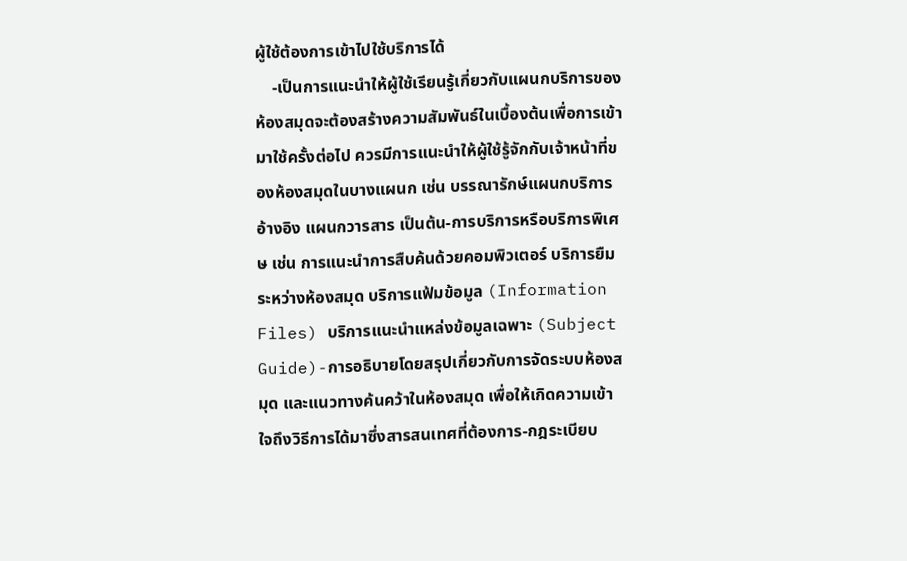ผู้ใช้ต้องการเข้าไปใช้บริการได้
    -เป็นการแนะนำให้ผู้ใช้เรียนรู้เกี่ยวกับแผนกบริการของห้องสมุดจะต้องสร้างความสัมพันธ์ในเบื้องต้นเพื่อการเข้ามาใช้ครั้งต่อไป ควรมีการแนะนำให้ผู้ใช้รู้จักกับเจ้าหน้าที่ของห้องสมุดในบางแผนก เช่น บรรณารักษ์แผนกบริการอ้างอิง แผนกวารสาร เป็นต้น-การบริการหรือบริการพิเศษ เช่น การแนะนำการสืบค้นด้วยคอมพิวเตอร์ บริการยืมระหว่างห้องสมุด บริการแฟ้มข้อมูล (Information Files) บริการแนะนำแหล่งข้อมูลเฉพาะ (Subject Guide)-การอธิบายโดยสรุปเกี่ยวกับการจัดระบบห้องสมุด และแนวทางค้นคว้าในห้องสมุด เพื่อให้เกิดความเข้าใจถึงวิธีการได้มาซึ่งสารสนเทศที่ต้องการ-กฎระเบียบ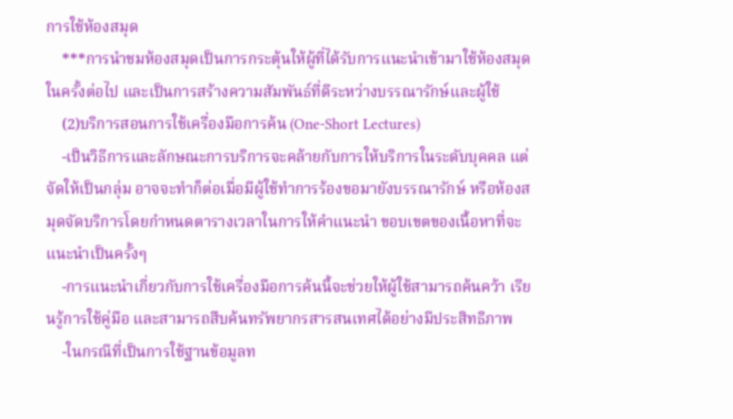การใช้ห้องสมุด
    ***การนำชมห้องสมุดเป็นการกระตุ้นให้ผู้ที่ได้รับการแนะนำเข้ามาใช้ห้องสมุดในครั้งต่อไป และเป็นการสร้างความสัมพันธ์ที่ดีระหว่างบรรณารักษ์และผู้ใช้
    (2)บริการสอนการใช้เครื่องมือการค้น (One-Short Lectures)
    -เป็นวิธีการและลักษณะการบริการจะคล้ายกับการให้บริการในระดับบุคคล แต่จัดให้เป็นกลุ่ม อาจจะทำก็ต่อเมื่อมีผู้ใช้ทำการร้องขอมายังบรรณารักษ์ หรือห้องสมุดจัดบริการโดยกำหนดตารางเวลาในการให้คำแนะนำ ขอบเขตของเนื้อหาที่จะแนะนำเป็นครั้งๆ
    -การแนะนำเกี่ยวกับการใช้เครื่องมือการค้นนี้จะช่วยให้ผู้ใช้สามารถค้นคว้า เรียนรู้การใช้คู่มือ และสามารถสืบค้นทรัพยากรสารสนเทศได้อย่างมีประสิทธิภาพ
    -ในกรณีที่เป็นการใช้ฐานข้อมูลท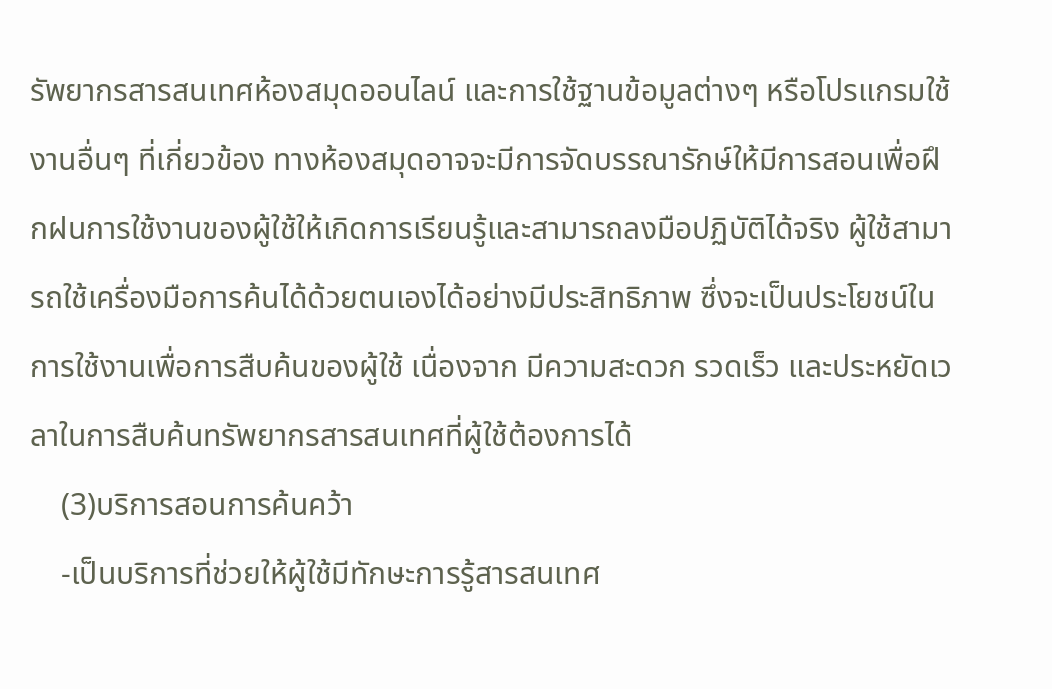รัพยากรสารสนเทศห้องสมุดออนไลน์ และการใช้ฐานข้อมูลต่างๆ หรือโปรแกรมใช้งานอื่นๆ ที่เกี่ยวข้อง ทางห้องสมุดอาจจะมีการจัดบรรณารักษ์ให้มีการสอนเพื่อฝึกฝนการใช้งานของผู้ใช้ให้เกิดการเรียนรู้และสามารถลงมือปฏิบัติได้จริง ผู้ใช้สามารถใช้เครื่องมือการค้นได้ด้วยตนเองได้อย่างมีประสิทธิภาพ ซึ่งจะเป็นประโยชน์ในการใช้งานเพื่อการสืบค้นของผู้ใช้ เนื่องจาก มีความสะดวก รวดเร็ว และประหยัดเวลาในการสืบค้นทรัพยากรสารสนเทศที่ผู้ใช้ต้องการได้
    (3)บริการสอนการค้นคว้า
    -เป็นบริการที่ช่วยให้ผู้ใช้มีทักษะการรู้สารสนเทศ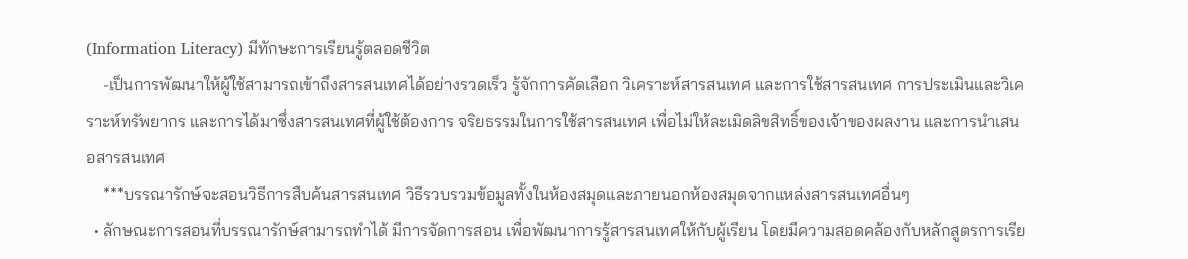(Information Literacy) มีทักษะการเรียนรู้ตลอดชีวิต
    -เป็นการพัฒนาให้ผู้ใช้สามารถเข้าถึงสารสนเทศได้อย่างรวดเร็ว รู้จักการคัดเลือก วิเคราะห์สารสนเทศ และการใช้สารสนเทศ การประเมินและวิเคราะห์ทรัพยากร และการได้มาซึ่งสารสนเทศที่ผู้ใช้ต้องการ จริยธรรมในการใช้สารสนเทศ เพื่อไม่ให้ละเมิดลิขสิทธิ์ของเจ้าของผลงาน และการนำเสนอสารสนเทศ
    ***บรรณารักษ์จะสอนวิธีการสืบค้นสารสนเทศ วิธีรวบรวมข้อมูลทั้งในห้องสมุดและภายนอกห้องสมุดจากแหล่งสารสนเทศอื่นๆ
  • ลักษณะการสอนที่บรรณารักษ์สามารถทำได้ มีการจัดการสอน เพื่อพัฒนาการรู้สารสนเทศให้กับผู้เรียน โดยมีความสอดคล้องกับหลักสูตรการเรีย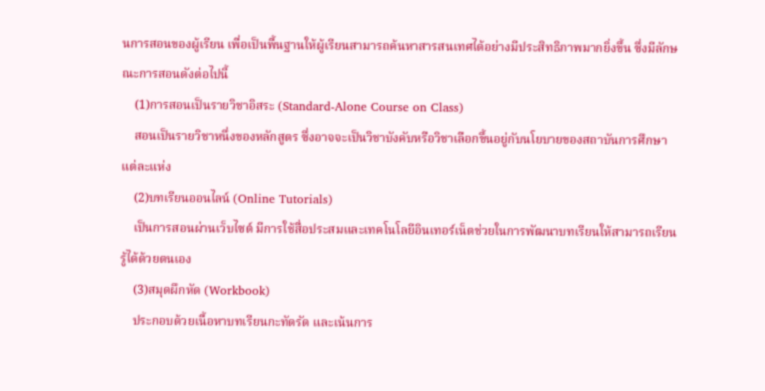นการสอนของผู้เรียน เพื่อเป็นพื้นฐานให้ผู้เรียนสามารถค้นหาสารสนเทศได้อย่างมีประสิทธิภาพมากยิ่งขึ้น ซึ่งมีลักษณะการสอนดังต่อไปนี้
    (1)การสอนเป็นรายวิชาอิสระ (Standard-Alone Course on Class)
    สอนเป็นรายวิชาหนึ่งของหลักสูตร ซึ่งอาจจะเป็นวิชาบังคับหรือวิชาเลือกขึ้นอยู่กับนโยบายของสถาบันการศึกษาแต่ละแห่ง
    (2)บทเรียนออนไลน์ (Online Tutorials)
    เป็นการสอนผ่านเว็บไซต์ มีการใช้สื่อประสมและเทคโนโลยีอินเทอร์เน็ตช่วยในการพัฒนาบทเรียนให้สามารถเรียนรู้ได้ด้วยตนเอง
    (3)สมุดผึกหัด (Workbook)
    ประกอบด้วยเนื้อหาบทเรียนกะทัดรัด และเน้นการ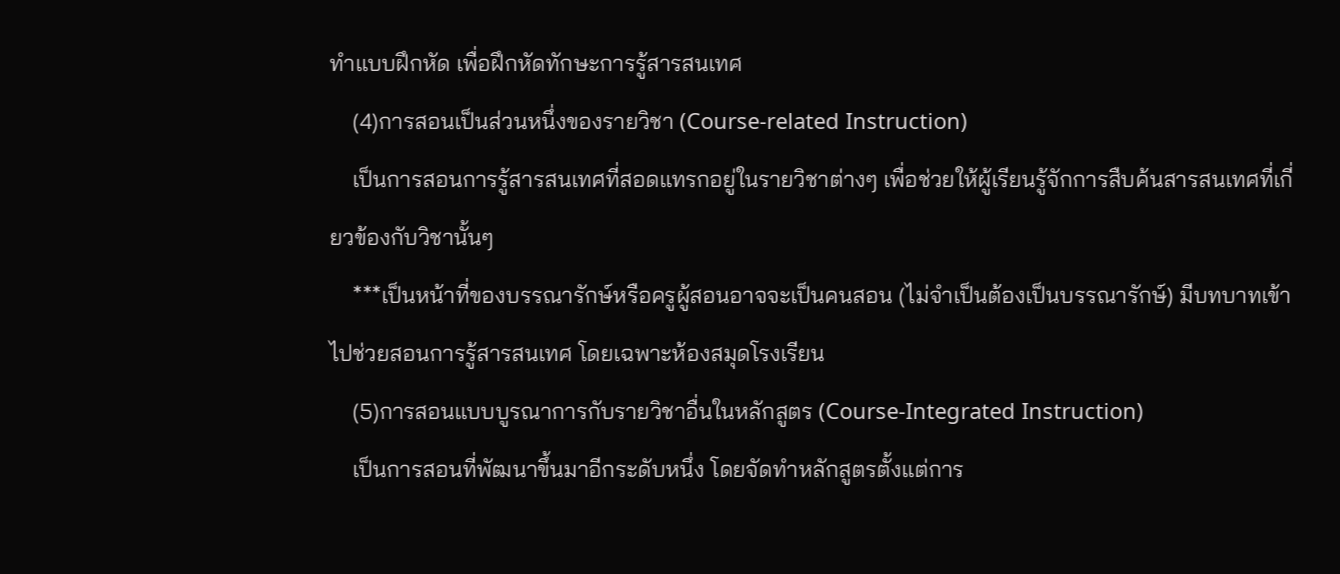ทำแบบฝึกหัด เพื่อฝึกหัดทักษะการรู้สารสนเทศ
    (4)การสอนเป็นส่วนหนึ่งของรายวิชา (Course-related Instruction)
    เป็นการสอนการรู้สารสนเทศที่สอดแทรกอยู่ในรายวิชาต่างๆ เพื่อช่วยให้ผู้เรียนรู้จักการสืบค้นสารสนเทศที่เกี่ยวข้องกับวิชานั้นๆ
    ***เป็นหน้าที่ของบรรณารักษ์หรือครูผู้สอนอาจจะเป็นคนสอน (ไม่จำเป็นต้องเป็นบรรณารักษ์) มีบทบาทเข้าไปช่วยสอนการรู้สารสนเทศ โดยเฉพาะห้องสมุดโรงเรียน
    (5)การสอนแบบบูรณาการกับรายวิชาอื่นในหลักสูตร (Course-Integrated Instruction)
    เป็นการสอนที่พัฒนาขึ้นมาอีกระดับหนึ่ง โดยจัดทำหลักสูตรตั้งแต่การ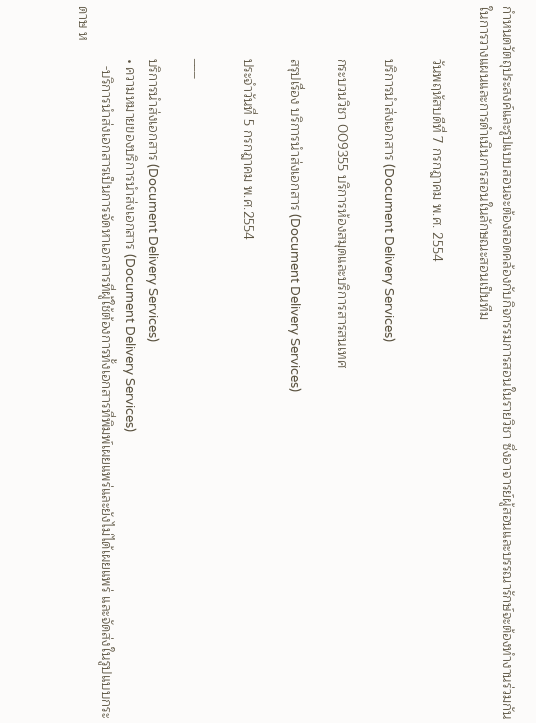กำหนดวัตถุประสงค์และรูปแบบสอนจะต้องสอดคล้องกับกิจกรรมการสอนในรายวิชา ซึ่งอาจารย์ผู้สอนและบรรณารักษ์จะต้องทำงานร่วมกันในการวางแผนและการดำเนินการสอนในลักษณะสอนเป็นทีม

              วันพฤหัสบดีที่ 7 กรกฎาคม พ.ศ. 2554

              บริการนำส่งเอกสาร (Document Delivery Services)

              กระบวนวิชา 009355 บริการห้องสมุดและบริการสารสนเทศ

              สรุปเรื่อง บริการนำส่งเอกสาร (Document Delivery Services)

              ประจำวันที่ 5 กรกฎาคม พ.ศ.2554

              ___

              บริการนำส่งเอกสาร (Document Delivery Services)
              • ความหมายของบริการนำส่งเอกสาร (Document Delivery Services)
                -บริการนำส่งเอกสารเป็นการจัดหาเอกสารที่ผู้ใช้ต้องการทั้งเอกสารที่พิมพ์เผยแพร่และยังไม่ได้เผยแพร่ และจัดส่งในรูปแบบกระดาษ ห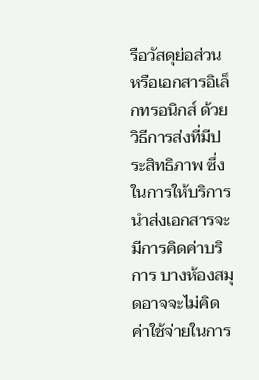รือวัสดุย่อส่วน หรือเอกสารอิเล็กทรอนิกส์ ด้วยวิธีการส่งที่มีประสิทธิภาพ ซึ่งในการให้บริการนำส่งเอกสารจะมีการคิดค่าบริการ บางห้องสมุดอาจจะไม่คิดค่าใช้จ่ายในการ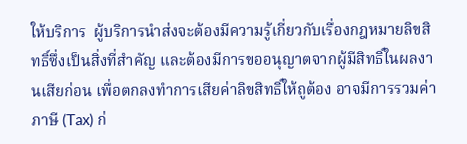ให้บริการ  ผู้บริการนำส่งจะต้องมีความรู้เกี่ยวกับเรื่องกฎหมายลิขสิทธิ์ซึ่งเป็นสิ่งที่สำคัญ และต้องมีการขออนุญาตจากผู้มีสิทธิ์ในผลงานเสียก่อน เพื่อตกลงทำการเสียค่าลิขสิทธิ์ให้ถูต้อง อาจมีการรวมค่าภาษี (Tax) ก่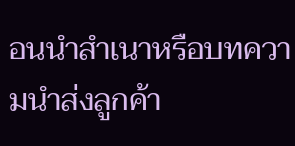อนนำสำเนาหรือบทความนำส่งลูกค้า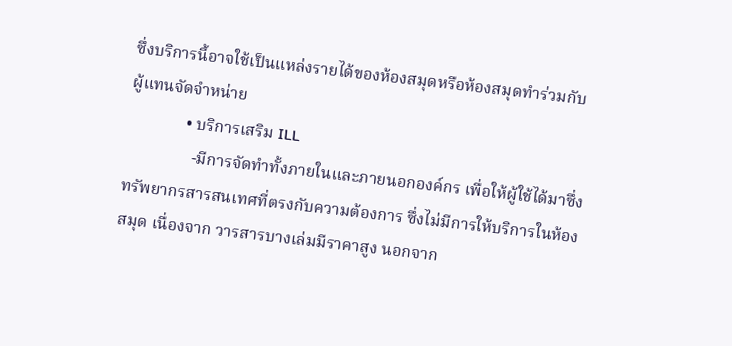ซึ่งบริการนี้อาจใช้เป็นแหล่งรายได้ของห้องสมุดหรือห้องสมุดทำร่วมกับผู้แทนจัดจำหน่าย
              • บริการเสริม ILL
                -มีการจัดทำทั้งภายในและภายนอกองค์กร เพื่อให้ผู้ใช้ได้มาซึ่งทรัพยากรสารสนเทศที่ตรงกับความต้องการ ซึ่งไม่มีการให้บริการในห้องสมุด เนื่องจาก วารสารบางเล่มมีราคาสูง นอกจาก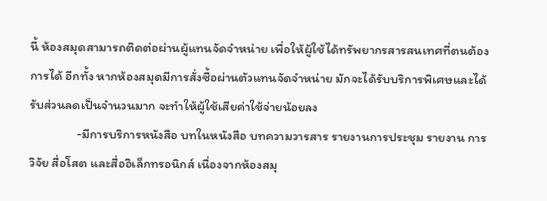นี้ ห้องสมุดสามารถติดต่อผ่านผู้แทนจัดจำหน่าย เพื่อให้ผู้ใช้ได้ทรัพยากรสารสนเทศที่ตนต้องการได้ อีกทั้ง หากห้องสมุดมีการสั่งซื้อผ่านตัวแทนจัดจำหน่าย มักจะได้รับบริการพิเศษและได้รับส่วนลดเป็นจำนวนมาก จะทำให้ผู้ใช้เสียค่าใช้จ่ายน้อยลง
                -มีการบริการหนังสือ บทในหนังสือ บทความวารสาร รายงานการประชุม รายงาน การวิจัย สื่อโสต และสื่ออิเล็กทรอนิกส์ เนื่องจากห้องสมุ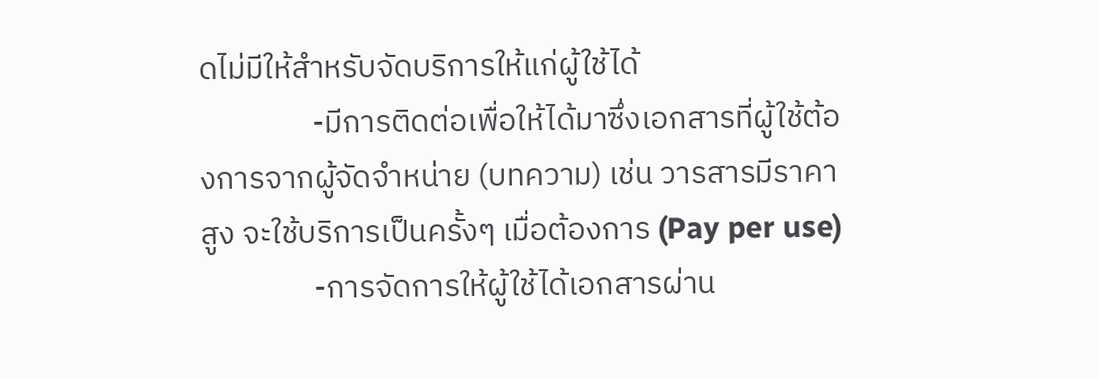ดไม่มีให้สำหรับจัดบริการให้แก่ผู้ใช้ได้
                -มีการติดต่อเพื่อให้ได้มาซึ่งเอกสารที่ผู้ใช้ต้องการจากผู้จัดจำหน่าย (บทความ) เช่น วารสารมีราคาสูง จะใช้บริการเป็นครั้งๆ เมื่อต้องการ (Pay per use)
                -การจัดการให้ผู้ใช้ได้เอกสารผ่าน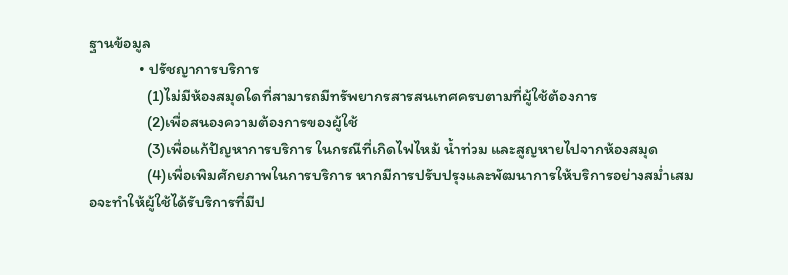ฐานข้อมูล
              • ปรัชญาการบริการ
                (1)ไม่มีห้องสมุดใดที่สามารถมีทรัพยากรสารสนเทศครบตามที่ผู้ใช้ต้องการ
                (2)เพื่อสนองความต้องการของผู้ใช้
                (3)เพื่อแก้ปัญหาการบริการ ในกรณีที่เกิดไฟไหม้ น้ำท่วม และสูญหายไปจากห้องสมุด
                (4)เพื่อเพิมศักยภาพในการบริการ หากมีการปรับปรุงและพัฒนาการให้บริการอย่างสม่ำเสมอจะทำให้ผู้ใช้ได้รับริการที่มีป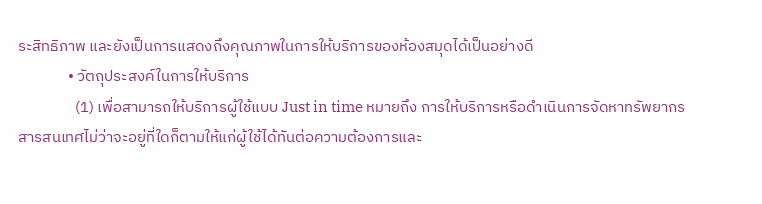ระสิทธิภาพ และยังเป็นการแสดงถึงคุณภาพในการให้บริการของห้องสมุดได้เป็นอย่างดี
              • วัตถุประสงค์ในการให้บริการ
                (1) เพื่อสามารถให้บริการผู้ใช้แบบ Just in time หมายถึง การให้บริการหรือดำเนินการจัดหาทรัพยากรสารสนเทศไม่ว่าจะอยู่ที่ใดก็ตามให้แก่ผู้ใช้ได้ทันต่อความต้องการและ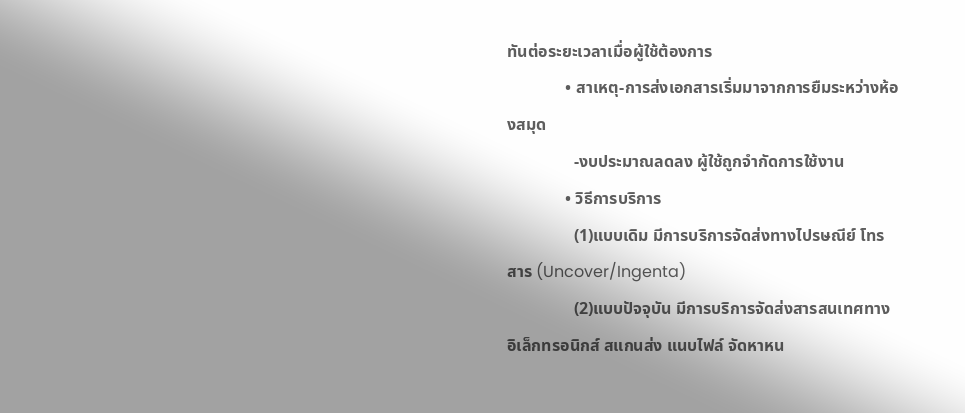ทันต่อระยะเวลาเมื่อผู้ใช้ต้องการ
              • สาเหตุ-การส่งเอกสารเริ่มมาจากการยืมระหว่างห้องสมุด
                -งบประมาณลดลง ผู้ใช้ถูกจำกัดการใช้งาน
              • วิธีการบริการ
                (1)แบบเดิม มีการบริการจัดส่งทางไปรษณีย์ โทรสาร (Uncover/Ingenta)
                (2)แบบปัจจุบัน มีการบริการจัดส่งสารสนเทศทางอิเล็กทรอนิกส์ สแกนส่ง แนบไฟล์ จัดหาหน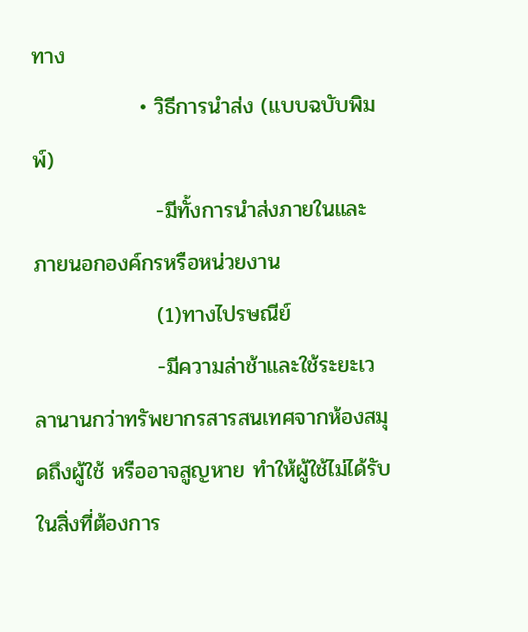ทาง
              • วิธีการนำส่ง (แบบฉบับพิมพ์)
                -มีทั้งการนำส่งภายในและภายนอกองค์กรหรือหน่วยงาน
                (1)ทางไปรษณีย์
                -มีความล่าช้าและใช้ระยะเวลานานกว่าทรัพยากรสารสนเทศจากห้องสมุดถึงผู้ใช้ หรืออาจสูญหาย ทำให้ผู้ใช้ไม่ได้รับในสิ่งที่ต้องการ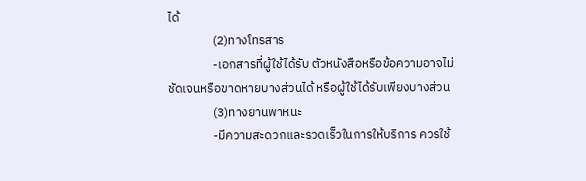ได้
                (2)ทางโทรสาร
                -เอกสารที่ผู้ใช้ได้รับ ตัวหนังสือหรือข้อความอาจไม่ชัดเจนหรือขาดหายบางส่วนได้ หรือผู้ใช้ได้รับเพียงบางส่วน
                (3)ทางยานพาหนะ
                -มีความสะดวกและรวดเร็วในการให้บริการ ควรใช้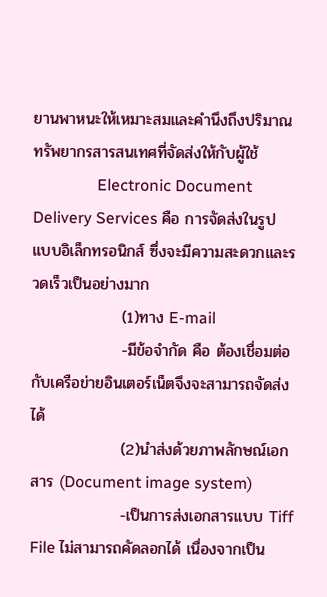ยานพาหนะให้เหมาะสมและคำนึงถึงปริมาณทรัพยากรสารสนเทศที่จัดส่งให้กับผู้ใช้
                Electronic Document Delivery Services คือ การจัดส่งในรูปแบบอิเล็กทรอนิกส์ ซึ่งจะมีความสะดวกและรวดเร็วเป็นอย่างมาก
                (1)ทาง E-mail
                -มีข้อจำกัด คือ ต้องเชื่อมต่อกับเครือข่ายอินเตอร์เน็ตจึงจะสามารถจัดส่งได้
                (2)นำส่งด้วยภาพลักษณ์เอกสาร (Document image system)
                -เป็นการส่งเอกสารแบบ Tiff File ไม่สามารถคัดลอกได้ เนื่องจากเป็น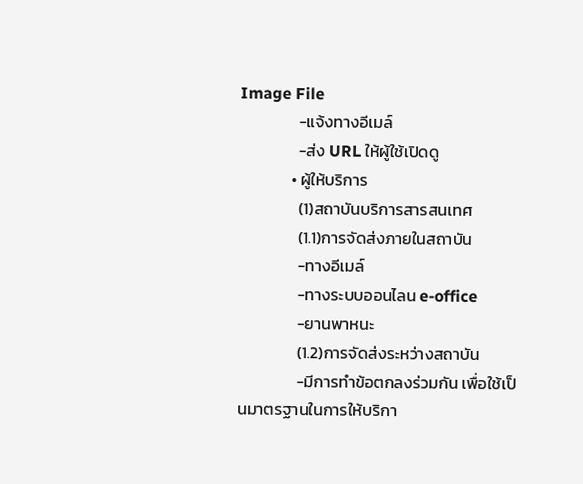Image File
                -แจ้งทางอีเมล์
                -ส่ง URL ให้ผู้ใช้เปิดดู
              • ผู้ให้บริการ
                (1)สถาบันบริการสารสนเทศ
                (1.1)การจัดส่งภายในสถาบัน
                -ทางอีเมล์
                -ทางระบบออนไลน e-office
                -ยานพาหนะ
                (1.2)การจัดส่งระหว่างสถาบัน
                -มีการทำข้อตกลงร่วมกัน เพื่อใช้เป็นมาตรฐานในการให้บริกา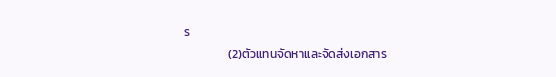ร
                (2)ตัวแทนจัดหาและจัดส่งเอกสาร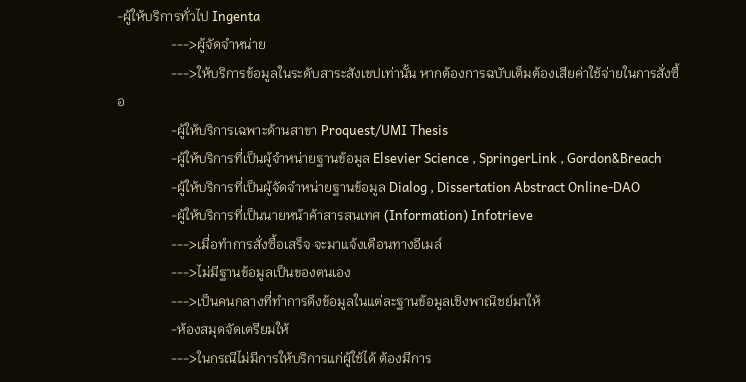-ผู้ให้บริการทั่วไป Ingenta
                --->ผู้จัดจำหน่าย
                --->ให้บริการข้อมูลในระดับสาระสังเขปเท่านั้น หากต้องการฉบับเต็มต้องเสียค่าใช้จ่ายในการสั่งซื้อ
                -ผู้ให้บริการเฉพาะด้านสาขา Proquest/UMI Thesis
                -ผู้ให้บริการที่เป็นผู้จำหน่ายฐานข้อมูล Elsevier Science , SpringerLink , Gordon&Breach
                -ผู้ให้บริการที่เป็นผู้จัดจำหน่ายฐานข้อมูล Dialog , Dissertation Abstract Online-DAO
                -ผู้ให้บริการที่เป็นนายหน้าค้าสารสนเทศ (Information) Infotrieve
                --->เมื่อทำการสั่งซื้อเสร็จ จะมาแจ้งเตือนทางอีเมล์
                --->ไม่มีฐานข้อมูลเป็นของตนเอง
                --->เป็นคนกลางที่ทำการดึงข้อมูลในแต่ละฐานข้อมูลเชิงพาณิชย์มาให้
                -ห้องสมุดจัดเตรียมให้
                --->ในกรณีไม่มีการให้บริการแก่ผู้ใช้ได้ ต้องมีการ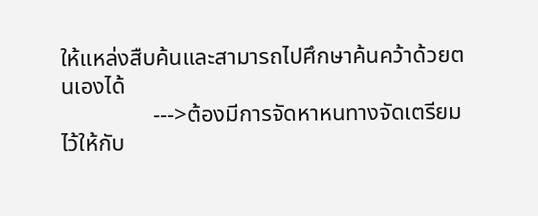ให้แหล่งสืบค้นและสามารถไปศึกษาค้นคว้าด้วยตนเองได้
                --->ต้องมีการจัดหาหนทางจัดเตรียมไว้ให้กับ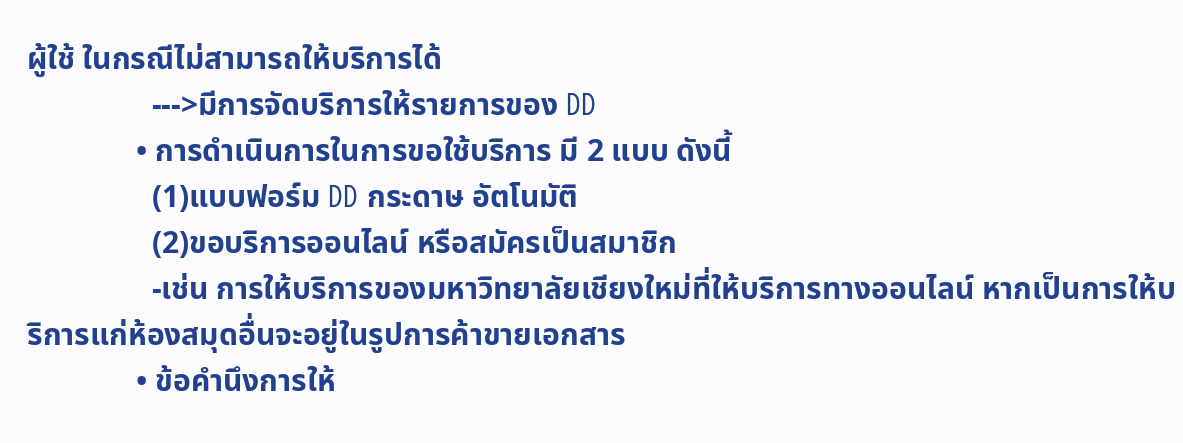ผู้ใช้ ในกรณีไม่สามารถให้บริการได้
                --->มีการจัดบริการให้รายการของ DD
              • การดำเนินการในการขอใช้บริการ มี 2 แบบ ดังนี้
                (1)แบบฟอร์ม DD กระดาษ อัตโนมัติ
                (2)ขอบริการออนไลน์ หรือสมัครเป็นสมาชิก
                -เช่น การให้บริการของมหาวิทยาลัยเชียงใหม่ที่ให้บริการทางออนไลน์ หากเป็นการให้บริการแก่ห้องสมุดอื่นจะอยู่ในรูปการค้าขายเอกสาร
              • ข้อคำนึงการให้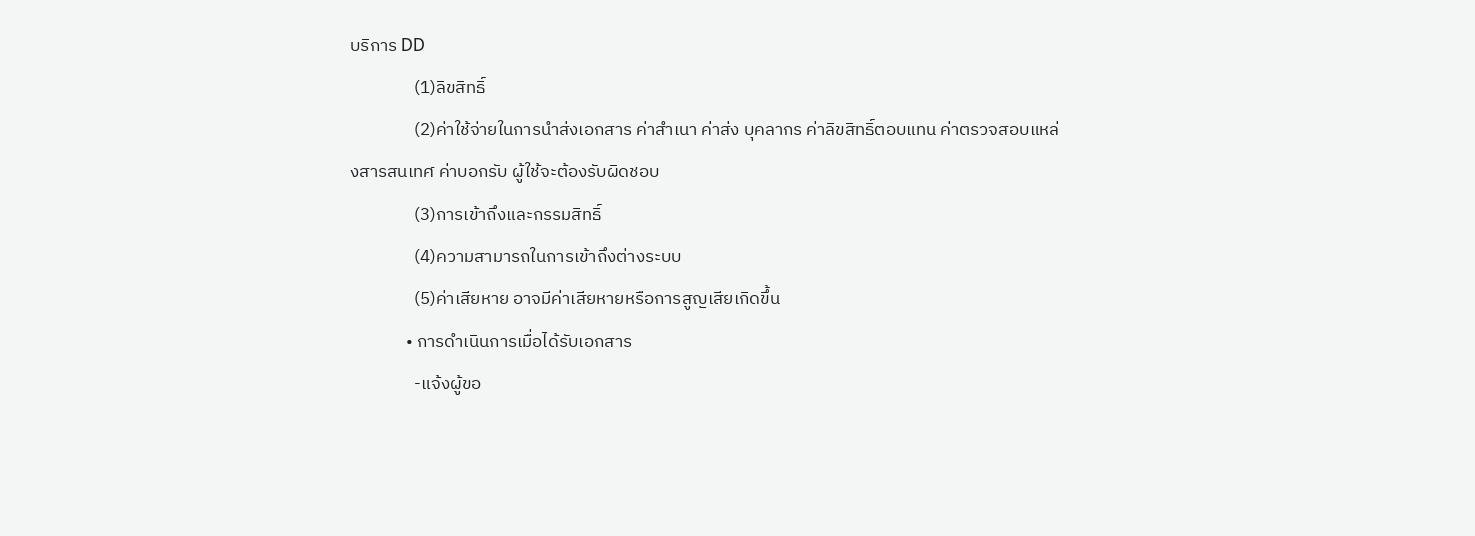บริการ DD
                (1)ลิขสิทธิ์
                (2)ค่าใช้จ่ายในการนำส่งเอกสาร ค่าสำเนา ค่าส่ง บุคลากร ค่าลิขสิทธิ์ตอบแทน ค่าตรวจสอบแหล่งสารสนเทศ ค่าบอกรับ ผู้ใช้จะต้องรับผิดชอบ
                (3)การเข้าถึงและกรรมสิทธิ์
                (4)ความสามารถในการเข้าถึงต่างระบบ
                (5)ค่าเสียหาย อาจมีค่าเสียหายหรือการสูญเสียเกิดขึ้น
              • การดำเนินการเมื่อได้รับเอกสาร
                -แจ้งผู้ขอ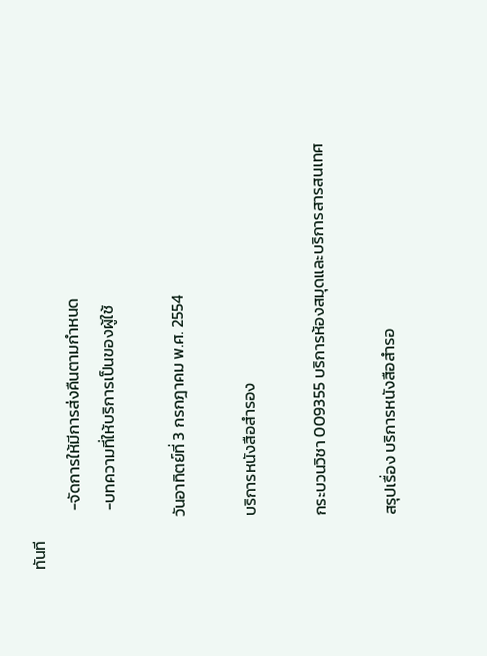ทันที
                -จัดการให้มีการส่งคืนตามกำหนด
                -บทความที่ให้บริการเป็นของผู้ใช้

              วันอาทิตย์ที่ 3 กรกฎาคม พ.ศ. 2554

              บริการหนังสือสำรอง

              กระบวนวิชา 009355 บริการห้องสมุดและบริการสารสนเทศ

              สรุปเรื่อง บริการหนังสือสำรอ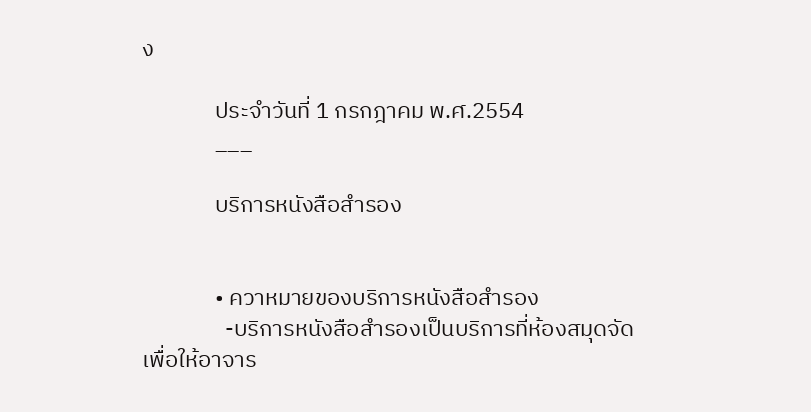ง

              ประจำวันที่ 1 กรกฎาคม พ.ศ.2554
              ___

              บริการหนังสือสำรอง


              • ควาหมายของบริการหนังสือสำรอง
                -บริการหนังสือสำรองเป็นบริการที่ห้องสมุดจัดเพื่อให้อาจาร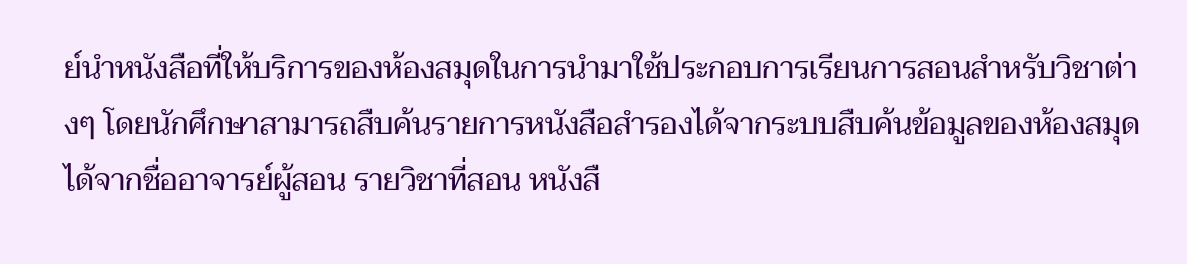ย์นำหนังสือที่ให้บริการของห้องสมุดในการนำมาใช้ประกอบการเรียนการสอนสำหรับวิชาต่างๆ โดยนักศึกษาสามารถสืบค้นรายการหนังสือสำรองได้จากระบบสืบค้นข้อมูลของห้องสมุดได้จากชื่ออาจารย์ผู้สอน รายวิชาที่สอน หนังสื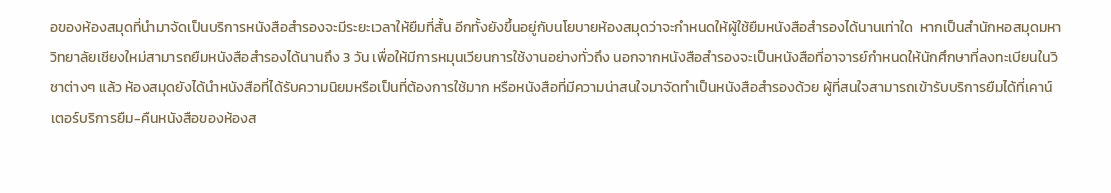อของห้องสมุดที่นำมาจัดเป็นบริการหนังสือสำรองจะมีระยะเวลาให้ยืมที่สั้น อีกทั้งยังขึ้นอยู่กับนโยบายห้องสมุดว่าจะกำหนดให้ผู้ใช้ยืมหนังสือสำรองได้นานเท่าใด  หากเป็นสำนักหอสมุดมหาวิทยาลัยเชียงใหม่สามารถยืมหนังสือสำรองได้นานถึง 3 วัน เพื่อให้มีการหมุนเวียนการใช้งานอย่างทั่วถึง นอกจากหนังสือสำรองจะเป็นหนังสือที่อาจารย์กำหนดให้นักศึกษาที่ลงทะเบียนในวิชาต่างๆ แล้ว ห้องสมุดยังได้นำหนังสือที่ได้รับความนิยมหรือเป็นที่ต้องการใช้มาก หรือหนังสือที่มีความน่าสนใจมาจัดทำเป็นหนังสือสำรองด้วย ผู้ที่สนใจสามารถเข้ารับบริการยืมได้ที่เคาน์เตอร์บริการยืม-คืนหนังสือของห้องส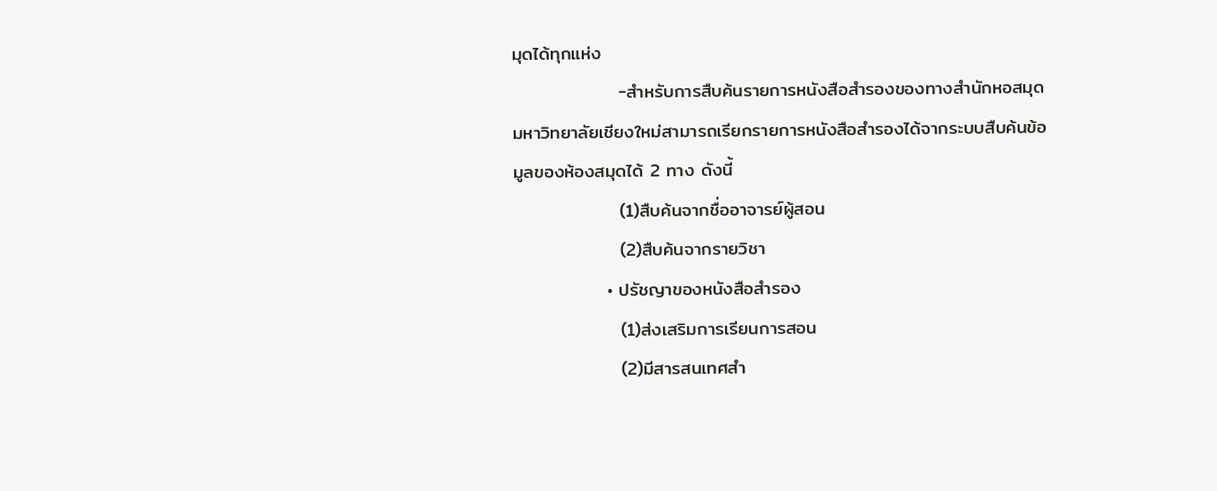มุดได้ทุกแห่ง
                -สำหรับการสืบค้นรายการหนังสือสำรองของทางสำนักหอสมุดมหาวิทยาลัยเชียงใหม่สามารถเรียกรายการหนังสือสำรองได้จากระบบสืบค้นข้อมูลของห้องสมุดได้ 2 ทาง ดังนี้
                (1)สืบค้นจากชื่ออาจารย์ผู้สอน
                (2)สืบค้นจากรายวิชา
              • ปรัชญาของหนังสือสำรอง
                (1)ส่งเสริมการเรียนการสอน
                (2)มีสารสนเทศสำ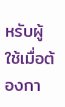หรับผู้ใช้เมื่อต้องกา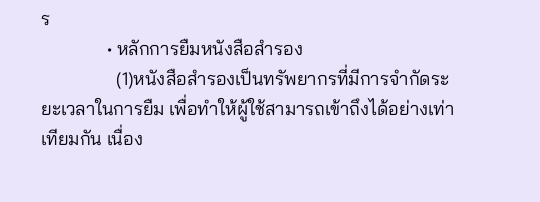ร
              • หลักการยืมหนังสือสำรอง
                (1)หนังสือสำรองเป็นทรัพยากรที่มีการจำกัดระยะเวลาในการยืม เพื่อทำให้ผู้ใช้สามารถเข้าถึงได้อย่างเท่าเทียมกัน เนื่อง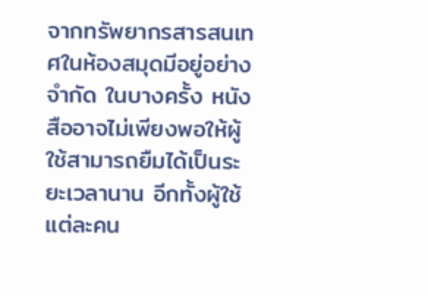จากทรัพยากรสารสนเทศในห้องสมุดมีอยู่อย่างจำกัด ในบางครั้ง หนังสืออาจไม่เพียงพอให้ผู้ใช้สามารถยืมได้เป็นระยะเวลานาน อีกทั้งผู้ใช้แต่ละคน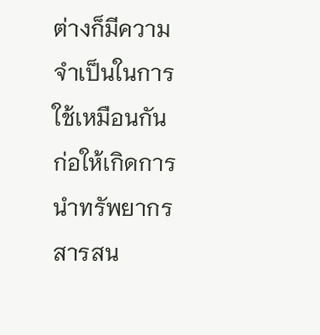ต่างก็มีความจำเป็นในการใช้เหมือนกัน ก่อให้เกิดการนำทรัพยากรสารสน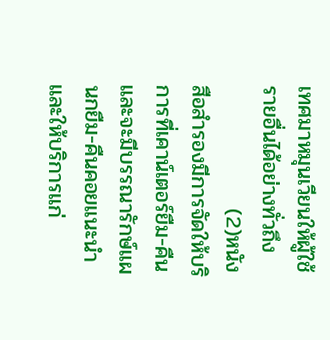เทศมาหมุนเวียนให้ผู้ใช้รายอื่นได้อย่างทั่วถึง
                (2)หนังสือสำรองมีการจัดให้บริการที่เคาน์เตอร์ยืม-คืน และจะมีบรรณารักษ์แผนกยืม-คืนคอยแนะนำและให้บริการแก่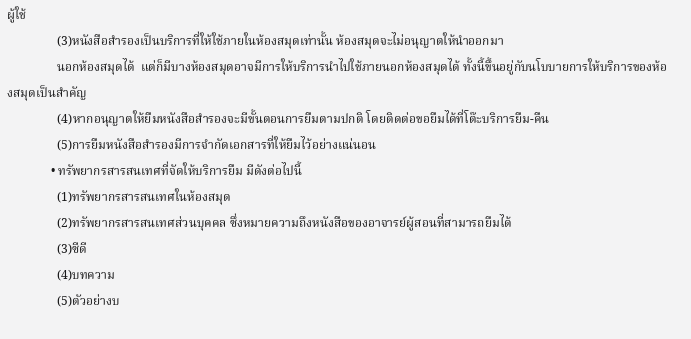ผู้ใช้
                (3)หนังสือสำรองเป็นบริการที่ให้ใช้ภายในห้องสมุดเท่านั้น ห้องสมุดจะไม่อนุญาตให้นำออกมา
                นอกห้องสมุดได้  แต่ก็มีบางห้องสมุดอาจมีการให้บริการนำไปใช้ภายนอกห้องสมุดได้ ทั้งนี้ขึ้นอยู่กับนโบบายการให้บริการของห้องสมุดเป็นสำคัญ
                (4)หากอนุญาตให้ยืมหนังสือสำรองจะมีขั้นตอนการยืมตามปกติ โดยติดต่อขอยืมได้ที่โต๊ะบริการยืม-คืน
                (5)การยืมหนังสือสำรองมีการจำกัดเอกสารที่ให้ยืมไว้อย่างแน่นอน
              • ทรัพยากรสารสนเทศที่จัดให้บริการยืม มีดังต่อไปนี้
                (1)ทรัพยากรสารสนเทศในห้องสมุด
                (2)ทรัพยากรสารสนเทศส่วนบุคคล ซึ่งหมายความถึงหนังสือของอาจารย์ผู้สอนที่สามารถยืมได้
                (3)ซีดี
                (4)บทความ
                (5)ตัวอย่างบ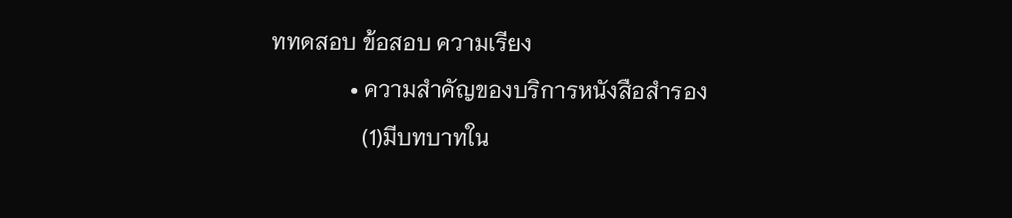ททดสอบ ข้อสอบ ความเรียง
              • ความสำคัญของบริการหนังสือสำรอง
                (1)มีบทบาทใน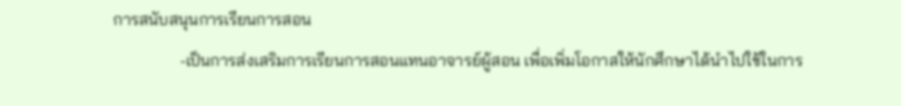การสนับสนุนการเรียนการสอน
                -เป็นการส่งเสริมการเรียนการสอนแทนอาจารย์ผู้สอน เพื่อเพิ่มโอกาสให้นักศึกษาได้นำไปใช้ในการ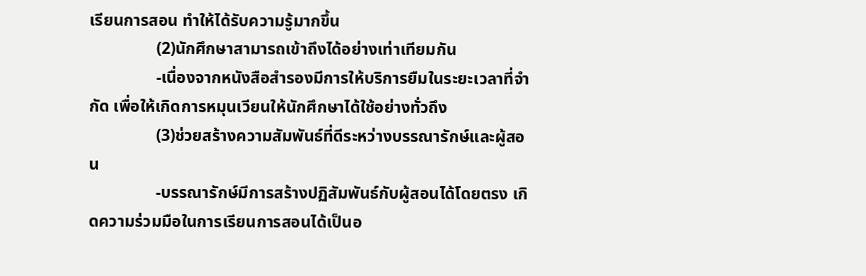เรียนการสอน ทำให้ได้รับความรู้มากขึ้น
                (2)นักศึกษาสามารถเข้าถึงได้อย่างเท่าเทียมกัน
                -เนื่องจากหนังสือสำรองมีการให้บริการยืมในระยะเวลาที่จำกัด เพื่อให้เกิดการหมุนเวียนให้นักศึกษาได้ใช้อย่างทั่วถึง
                (3)ช่วยสร้างความสัมพันธ์ที่ดีระหว่างบรรณารักษ์และผู้สอน
                -บรรณารักษ์มีการสร้างปฏิสัมพันธ์กับผู้สอนได้โดยตรง เกิดความร่วมมือในการเรียนการสอนได้เป็นอ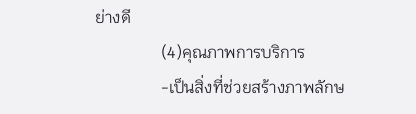ย่างดี
                (4)คุณภาพการบริการ
                -เป็นสิ่งที่ช่วยสร้างภาพลักษ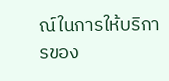ณ์ในการให้บริการของ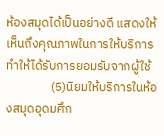ห้องสมุดได้เป็นอย่างดี แสดงให้เห็นถึงคุณภาพในการให้บริการ ทำให้ได้รับการยอมรับจากผู้ใช้
                (5)นิยมให้บริการในห้องสมุดอุดมศึก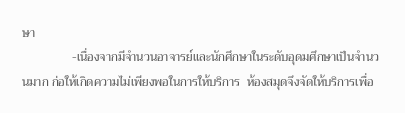ษา
                -เนื่องจากมีจำนวนอาจารย์และนักศึกษาในระดับอุดมศึกษาเป็นจำนวนมาก ก่อให้เกิดความไม่เพียงพอในการให้บริการ  ห้องสมุดจึงจัดให้บริการเพื่อ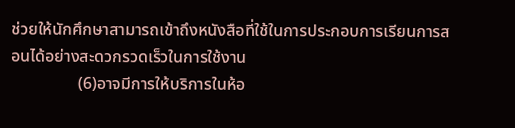ช่วยให้นักศึกษาสามารถเข้าถึงหนังสือที่ใช้ในการประกอบการเรียนการสอนได้อย่างสะดวกรวดเร็วในการใช้งาน
                (6)อาจมีการให้บริการในห้อ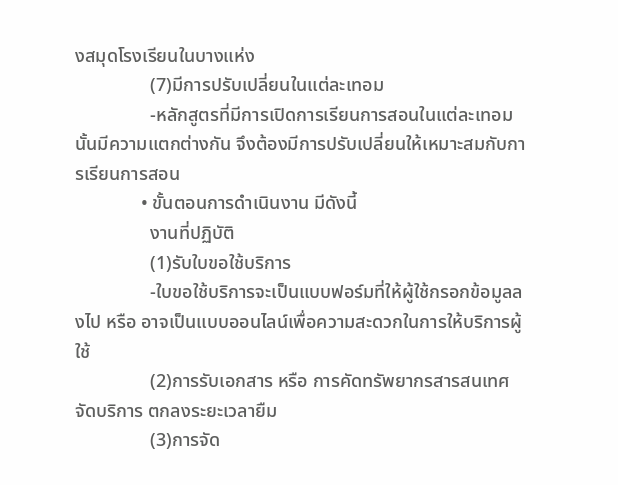งสมุดโรงเรียนในบางแห่ง
                (7)มีการปรับเปลี่ยนในแต่ละเทอม
                -หลักสูตรที่มีการเปิดการเรียนการสอนในแต่ละเทอมนั้นมีความแตกต่างกัน จึงต้องมีการปรับเปลี่ยนให้เหมาะสมกับการเรียนการสอน
              • ขั้นตอนการดำเนินงาน มีดังนี้
                งานที่ปฏิบัติ
                (1)รับใบขอใช้บริการ
                -ใบขอใช้บริการจะเป็นแบบฟอร์มที่ให้ผู้ใช้กรอกข้อมูลลงไป หรือ อาจเป็นแบบออนไลน์เพื่อความสะดวกในการให้บริการผู้ใช้
                (2)การรับเอกสาร หรือ การคัดทรัพยากรสารสนเทศจัดบริการ ตกลงระยะเวลายืม
                (3)การจัด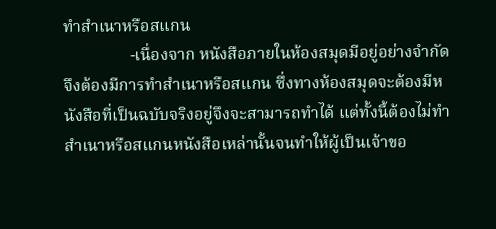ทำสำเนาหรือสแกน
                -เนื่องจาก หนังสือภายในห้องสมุดมีอยู่อย่างจำกัด จึงต้องมีการทำสำเนาหรือสแกน ซึ่งทางห้องสมุดจะต้องมีหนังสือที่เป็นฉบับจริงอยู่จึงจะสามารถทำได้ แต่ทั้งนี้ต้องไม่ทำสำเนาหรือสแกนหนังสือเหล่านั้นจนทำให้ผู้เป็นเจ้าขอ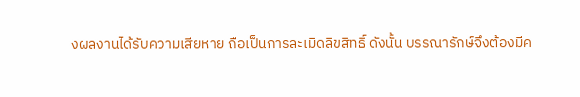งผลงานได้รับความเสียหาย ถือเป็นการละเมิดลิขสิทธิ์ ดังนั้น บรรณารักษ์จึงต้องมีค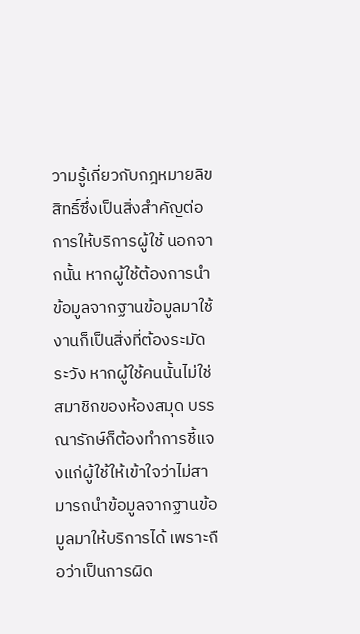วามรู้เกี่ยวกับกฎหมายลิขสิทธิ์ซึ่งเป็นสิ่งสำคัญต่อการให้บริการผู้ใช้ นอกจากนั้น หากผู้ใช้ต้องการนำข้อมูลจากฐานข้อมูลมาใช้งานก็เป็นสิ่งที่ต้องระมัดระวัง หากผู้ใช้คนนั้นไม่ใช่สมาชิกของห้องสมุด บรรณารักษ์ก็ต้องทำการชี้แจงแก่ผู้ใช้ให้เข้าใจว่าไม่สามารถนำข้อมูลจากฐานข้อมูลมาให้บริการได้ เพราะถือว่าเป็นการผิด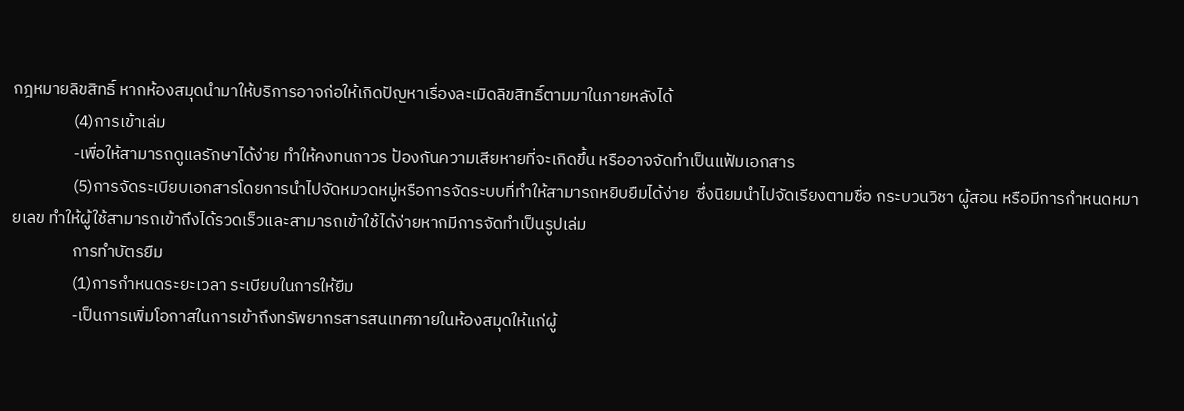กฎหมายลิขสิทธิ์ หากห้องสมุดนำมาให้บริการอาจก่อให้เกิดปัญหาเรื่องละเมิดลิขสิทธิ์ตามมาในภายหลังได้
                (4)การเข้าเล่ม
                -เพื่อให้สามารถดูแลรักษาได้ง่าย ทำให้คงทนถาวร ป้องกันความเสียหายที่จะเกิดขึ้น หรืออาจจัดทำเป็นแฟ้มเอกสาร
                (5)การจัดระเบียบเอกสารโดยการนำไปจัดหมวดหมู่หรือการจัดระบบที่ทำให้สามารถหยิบยืมได้ง่าย  ซึ่งนิยมนำไปจัดเรียงตามชื่อ กระบวนวิชา ผู้สอน หรือมีการกำหนดหมายเลข ทำให้ผู้ใช้สามารถเข้าถึงได้รวดเร็วและสามารถเข้าใช้ได้ง่ายหากมีการจัดทำเป็นรูปเล่ม
                การทำบัตรยืม
                (1)การกำหนดระยะเวลา ระเบียบในการให้ยืม
                -เป็นการเพิ่มโอกาสในการเข้าถึงทรัพยากรสารสนเทศภายในห้องสมุดให้แก่ผู้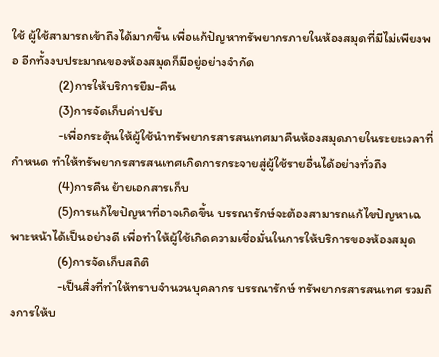ใช้ ผู้ใช้สามารถเข้าถึงได้มากขึ้น เพื่อแก้ปัญหาทรัพยากรภายในห้องสมุดที่มีไม่เพียงพอ อีกทั้งงบประมาณของห้องสมุดก็มีอยู่อย่างจำกัด
                (2)การให้บริการยืม-คืน
                (3)การจัดเก็บค่าปรับ
                -เพื่อกระตุ้นให้ผู้ใช้นำทรัพยากรสารสนเทศมาคืนห้องสมุดภายในระยะเวลาที่กำหนด ทำให้ทรัพยากรสารสนเทศเกิดการกระจายสู่ผู้ใช้รายอื่นได้อย่างทั่วถึง
                (4)การคืน ย้ายเอกสารเก็บ
                (5)การแก้ไขปัญหาที่อาจเกิดขึ้น บรรณารักษ์จะต้องสามารถแก้ไขปัญหาเฉพาะหน้าได้เป็นอย่างดี เพื่อทำให้ผู้ใช้เกิดความเชื่อมั่นในการให้บริการของห้องสมุด
                (6)การจัดเก็บสถิติ
                -เป็นสิ่งที่ทำให้ทราบจำนวนบุคลากร บรรณารักษ์ ทรัพยากรสารสนเทศ รวมถึงการให้บ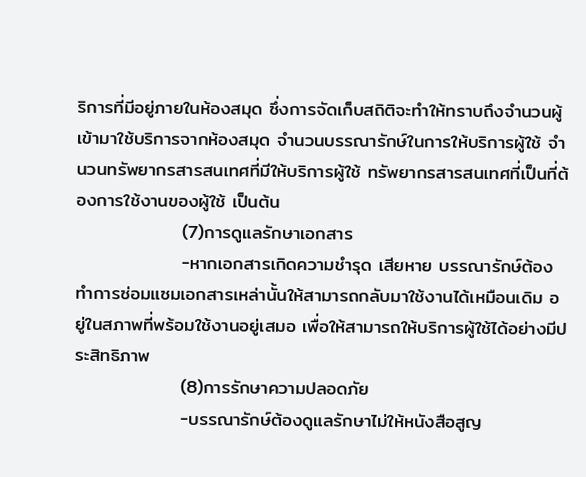ริการที่มีอยู่ภายในห้องสมุด ซึ่งการจัดเก็บสถิติจะทำให้ทราบถึงจำนวนผู้เข้ามาใช้บริการจากห้องสมุด จำนวนบรรณารักษ์ในการให้บริการผู้ใช้ จำนวนทรัพยากรสารสนเทศที่มีให้บริการผู้ใช้ ทรัพยากรสารสนเทศที่เป็นที่ต้องการใช้งานของผู้ใช้ เป็นต้น
                (7)การดูแลรักษาเอกสาร
                -หากเอกสารเกิดความชำรุด เสียหาย บรรณารักษ์ต้องทำการซ่อมแซมเอกสารเหล่านั้นให้สามารถกลับมาใช้งานได้เหมือนเดิม อยู่ในสภาพที่พร้อมใช้งานอยู่เสมอ เพื่อให้สามารถให้บริการผู้ใช้ได้อย่างมีประสิทธิภาพ
                (8)การรักษาความปลอดภัย
                -บรรณารักษ์ต้องดูแลรักษาไม่ให้หนังสือสูญ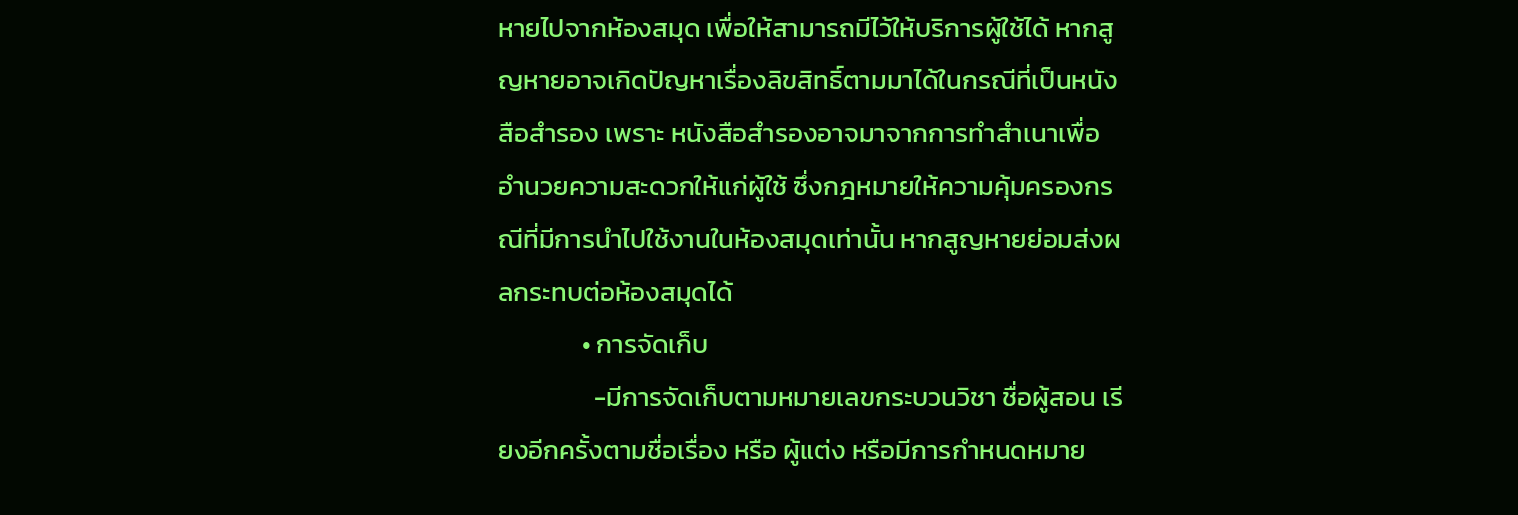หายไปจากห้องสมุด เพื่อให้สามารถมีไว้ให้บริการผู้ใช้ได้ หากสูญหายอาจเกิดปัญหาเรื่องลิขสิทธิ์ตามมาได้ในกรณีที่เป็นหนังสือสำรอง เพราะ หนังสือสำรองอาจมาจากการทำสำเนาเพื่ออำนวยความสะดวกให้แก่ผู้ใช้ ซึ่งกฎหมายให้ความคุ้มครองกรณีที่มีการนำไปใช้งานในห้องสมุดเท่านั้น หากสูญหายย่อมส่งผลกระทบต่อห้องสมุดได้
              • การจัดเก็บ
                -มีการจัดเก็บตามหมายเลขกระบวนวิชา ชื่อผู้สอน เรียงอีกครั้งตามชื่อเรื่อง หรือ ผู้แต่ง หรือมีการกำหนดหมาย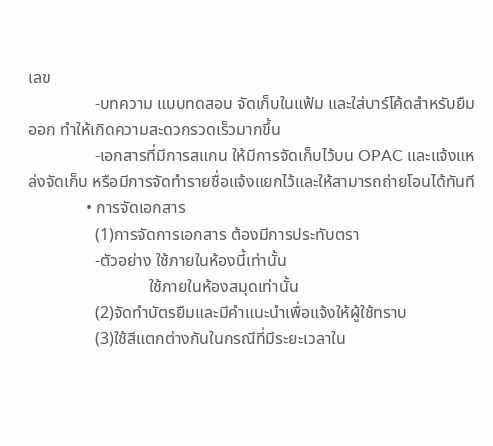เลข
                -บทความ แบบทดสอบ จัดเก็บในแฟ้ม และใส่บาร์โค้ดสำหรับยืมออก ทำให้เกิดความสะดวกรวดเร็วมากขึ้น
                -เอกสารที่มีการสแกน ให้มีการจัดเก็บไว้บน OPAC และแจ้งแหล่งจัดเก็บ หรือมีการจัดทำรายชื่อแจ้งแยกไว้และให้สามารถถ่ายโอนได้ทันที
              • การจัดเอกสาร
                (1)การจัดการเอกสาร ต้องมีการประทับตรา
                -ตัวอย่าง ใช้ภายในห้องนี้เท่านั้น
                             ใช้ภายในห้องสมุดเท่านั้น
                (2)จัดทำบัตรยืมและมีคำแนะนำเพื่อแจ้งให้ผู้ใช้ทราบ
                (3)ใช้สีแตกต่างกันในกรณีที่มีระยะเวลาใน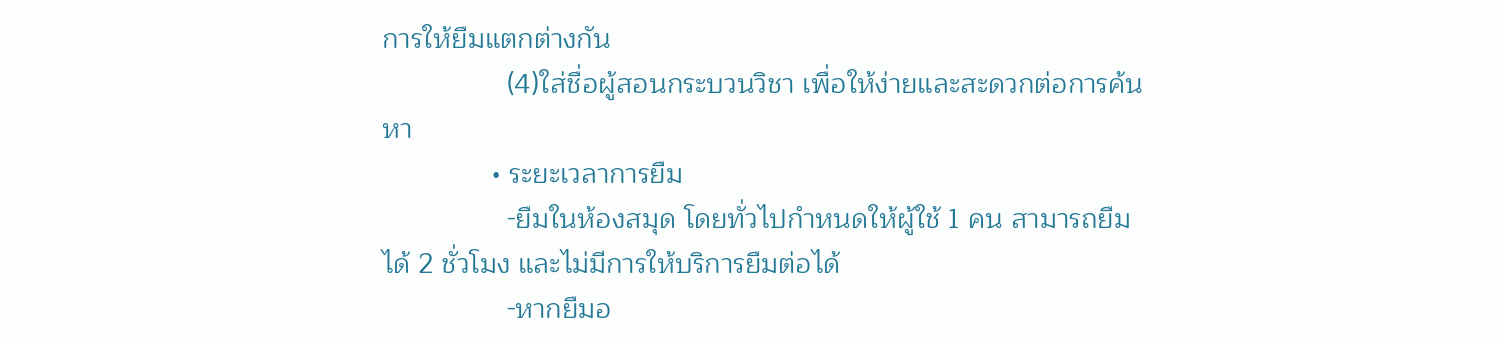การให้ยืมแตกต่างกัน
                (4)ใส่ชื่อผู้สอนกระบวนวิชา เพื่อให้ง่ายและสะดวกต่อการค้นหา
              • ระยะเวลาการยืม
                -ยืมในห้องสมุด โดยทั่วไปกำหนดให้ผู้ใช้ 1 คน สามารถยืมได้ 2 ชั่วโมง และไม่มีการให้บริการยืมต่อได้
                -หากยืมอ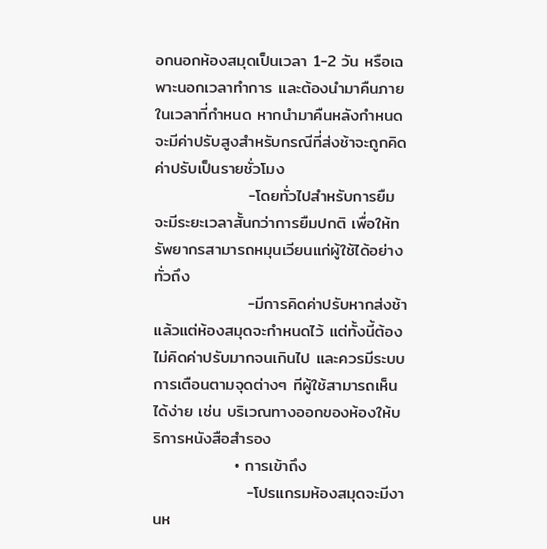อกนอกห้องสมุดเป็นเวลา 1-2 วัน หรือเฉพาะนอกเวลาทำการ และต้องนำมาคืนภายในเวลาที่กำหนด หากนำมาคืนหลังกำหนดจะมีค่าปรับสูงสำหรับกรณีที่ส่งช้าจะถูกคิดค่าปรับเป็นรายชั่วโมง
                -โดยทั่วไปสำหรับการยืมจะมีระยะเวลาสั้นกว่าการยืมปกติ เพื่อให้ทรัพยากรสามารถหมุนเวียนแก่ผู้ใช้ได้อย่างทั่วถึง
                -มีการคิดค่าปรับหากส่งช้า แล้วแต่ห้องสมุดจะกำหนดไว้ แต่ทั้งนี้ต้องไม่คิดค่าปรับมากจนเกินไป และควรมีระบบการเตือนตามจุดต่างๆ ทีผู้ใช้สามารถเห็นได้ง่าย เช่น บริเวณทางออกของห้องให้บริการหนังสือสำรอง
              • การเข้าถึง
                -โปรแกรมห้องสมุดจะมีงานห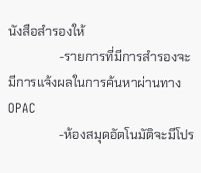นังสือสำรองให้
                -รายการที่มีการสำรองจะมีการแจ้งผลในการค้นหาผ่านทาง OPAC
                -ห้องสมุดอัตโนมัติจะมีโปร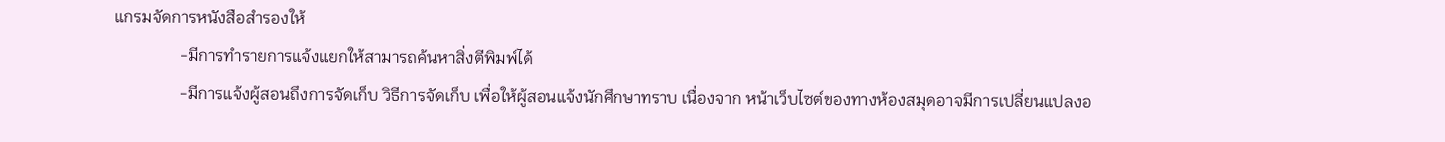แกรมจัดการหนังสือสำรองให้
                -มีการทำรายการแจ้งแยกให้สามารถค้นหาสิ่งตีพิมพ์ได้
                -มีการแจ้งผู้สอนถึงการจัดเก็บ วิธีการจัดเก็บ เพื่อให้ผู้สอนแจ้งนักศึกษาทราบ เนื่องจาก หน้าเว็บไซต์ของทางห้องสมุดอาจมีการเปลี่ยนแปลงอ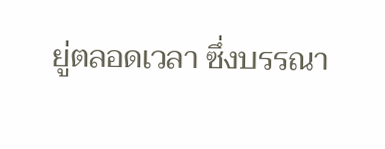ยู่ตลอดเวลา ซึ่งบรรณา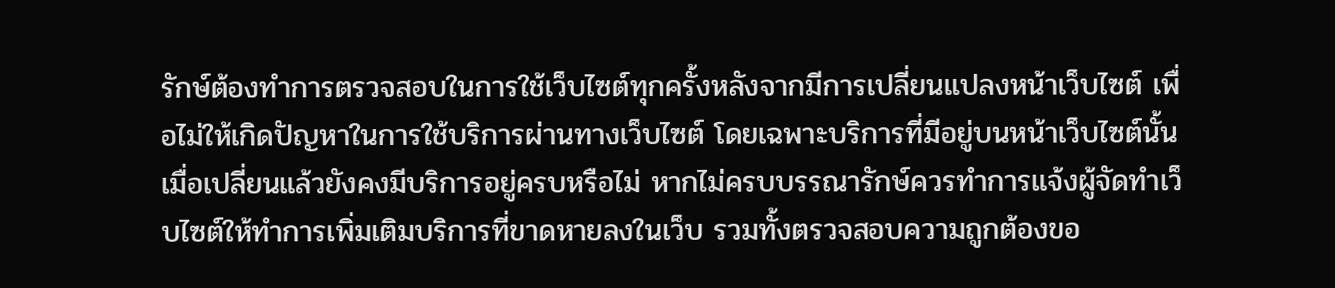รักษ์ต้องทำการตรวจสอบในการใช้เว็บไซต์ทุกครั้งหลังจากมีการเปลี่ยนแปลงหน้าเว็บไซต์ เพื่อไม่ให้เกิดปัญหาในการใช้บริการผ่านทางเว็บไซต์ โดยเฉพาะบริการที่มีอยู่บนหน้าเว็บไซต์นั้นเมื่อเปลี่ยนแล้วยังคงมีบริการอยู่ครบหรือไม่ หากไม่ครบบรรณารักษ์ควรทำการแจ้งผู้จัดทำเว็บไซต์ให้ทำการเพิ่มเติมบริการที่ขาดหายลงในเว็บ รวมทั้งตรวจสอบความถูกต้องขอ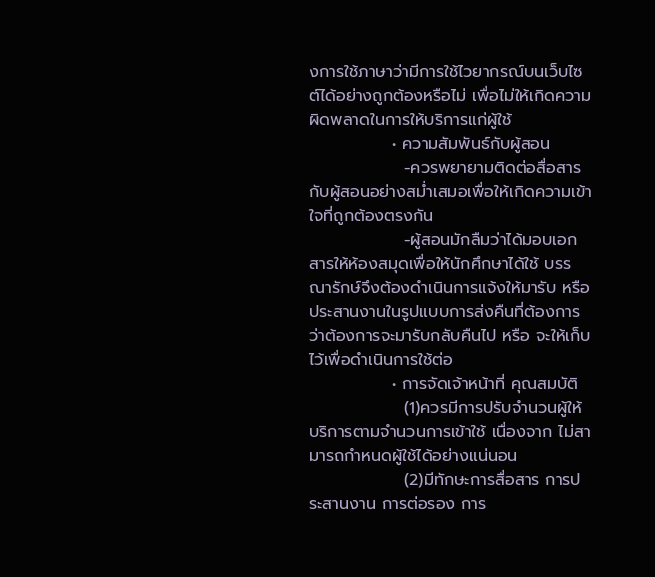งการใช้ภาษาว่ามีการใช้ไวยากรณ์บนเว็บไซต์ได้อย่างถูกต้องหรือไม่ เพื่อไม่ให้เกิดความผิดพลาดในการให้บริการแก่ผู้ใช้
              • ความสัมพันธ์กับผู้สอน
                -ควรพยายามติดต่อสื่อสารกับผู้สอนอย่างสม่ำเสมอเพื่อให้เกิดความเข้าใจที่ถูกต้องตรงกัน
                -ผู้สอนมักลืมว่าได้มอบเอกสารให้ห้องสมุดเพื่อให้นักศึกษาได้ใช้ บรรณารักษ์จึงต้องดำเนินการแจ้งให้มารับ หรือ ประสานงานในรูปแบบการส่งคืนที่ต้องการว่าต้องการจะมารับกลับคืนไป หรือ จะให้เก็บไว้เพื่อดำเนินการใช้ต่อ
              • การจัดเจ้าหน้าที่ คุณสมบัติ
                (1)ควรมีการปรับจำนวนผู้ให้บริการตามจำนวนการเข้าใช้ เนื่องจาก ไม่สามารถกำหนดผู้ใช้ได้อย่างแน่นอน
                (2)มีทักษะการสื่อสาร การประสานงาน การต่อรอง การ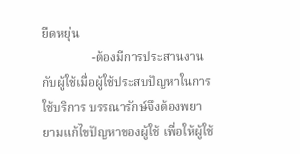ยืดหยุ่น
                -ต้องมีการประสานงานกับผู้ใช้เมื่อผู้ใช้ประสบปัญหาในการใช้บริการ บรรณารักษ์จึงต้องพยายามแก้ไขปัญหาของผู้ใช้ เพื่อให้ผู้ใช้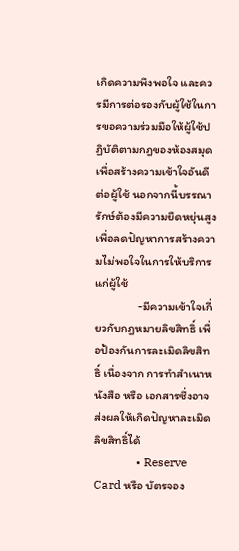เกิดความพึงพอใจ และควรมีการต่อรองกับผู้ใช้ในการขอความร่วมมือให้ผู้ใช้ปฏิบัติตามกฎของห้องสมุด เพื่อสร้างความเข้าใจอันดีต่อผู้ใช้ นอกจากนี้บรรณารักษ์ต้องมีความยืดหยุ่นสูง เพื่อลดปัญหาการสร้างความไม่พอใจในการให้บริการแก่ผู้ใช้
                -มีความเข้าใจเกี่ยวกับกฎหมายลิขสิทธิ์ เพื่อป้องกันการละเมิดลิขสิทธิ์ เนื่องจาก การทำสำเนาหนังสือ หรือ เอกสารซึ่งอาจส่งผลให้เกิดปัญหาละเมิดลิขสิทธิ์ได้
              • Reserve Card หรือ บัตรจอง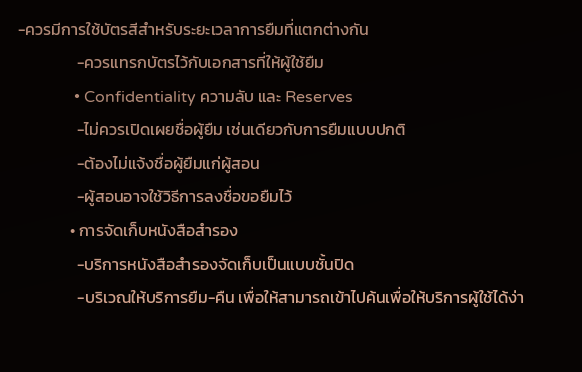-ควรมีการใช้บัตรสีสำหรับระยะเวลาการยืมที่แตกต่างกัน
                -ควรแทรกบัตรไว้กับเอกสารที่ให้ผู้ใช้ยืม
              • Confidentiality ความลับ และ Reserves
                -ไม่ควรเปิดเผยชื่อผู้ยืม เช่นเดียวกับการยืมแบบปกติ
                -ต้องไม่แจ้งชื่อผู้ยืมแก่ผู้สอน
                -ผู้สอนอาจใช้วิธีการลงชื่อขอยืมไว้
              • การจัดเก็บหนังสือสำรอง
                -บริการหนังสือสำรองจัดเก็บเป็นแบบชั้นปิด
                -บริเวณให้บริการยืม-คืน เพื่อให้สามารถเข้าไปค้นเพื่อให้บริการผู้ใช้ได้ง่า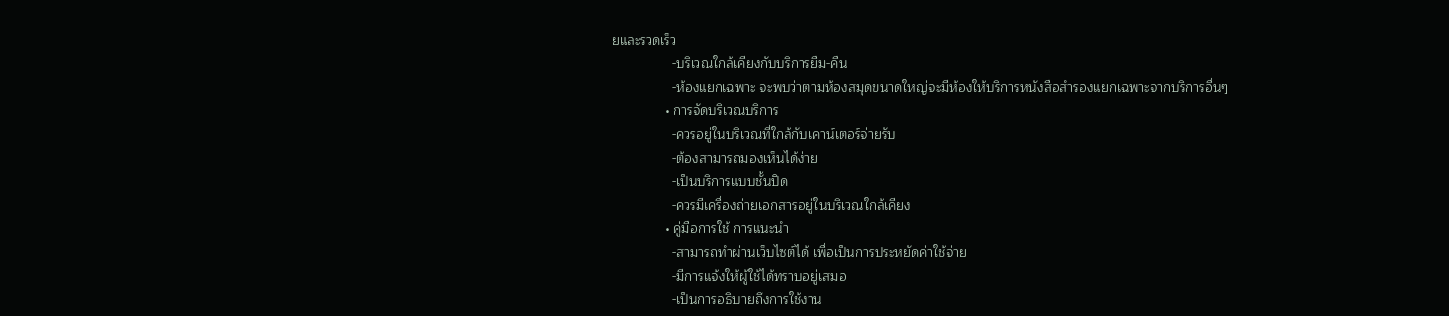ยและรวดเร็ว
                -บริเวณใกล้เคียงกับบริการยืม-คืน
                -ห้องแยกเฉพาะ จะพบว่าตามห้องสมุดขนาดใหญ่จะมีห้องให้บริการหนังสือสำรองแยกเฉพาะจากบริการอื่นๆ
              • การจัดบริเวณบริการ
                -ควรอยู่ในบริเวณที่ใกล้กับเคาน์เตอร์จ่ายรับ
                -ต้องสามารถมองเห็นได้ง่าย
                -เป็นบริการแบบชั้นปิด
                -ควรมีเครื่องถ่ายเอกสารอยู่ในบริเวณใกล้เคียง
              • คู่มือการใช้ การแนะนำ
                -สามารถทำผ่านเว็บไซต์ได้ เพื่อเป็นการประหยัดค่าใช้จ่าย
                -มีการแจ้งให้ผู้ใช้ได้ทราบอยู่เสมอ
                -เป็นการอธิบายถึงการใช้งาน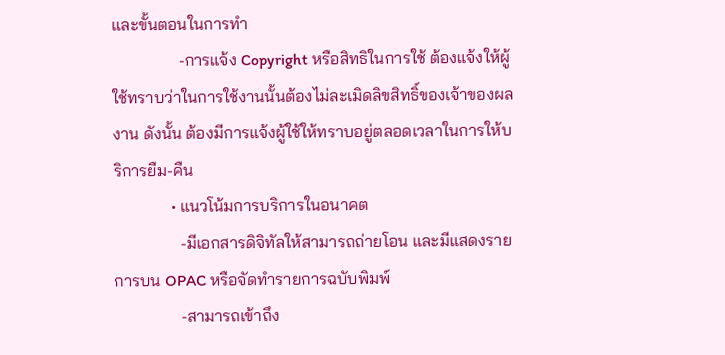และขั้นตอนในการทำ
                -การแจ้ง Copyright หรือสิทธิในการใช้ ต้องแจ้งให้ผู้ใช้ทราบว่าในการใช้งานนั้นต้องไม่ละเมิดลิขสิทธิ์ของเจ้าของผลงาน ดังนั้น ต้องมีการแจ้งผู้ใช้ให้ทราบอยู่ตลอดเวลาในการให้บริการยืม-คืน
              • แนวโน้มการบริการในอนาคต
                -มีเอกสารดิจิทัลให้สามารถถ่ายโอน และมีแสดงรายการบน OPAC หรือจัดทำรายการฉบับพิมพ์
                -สามารถเข้าถึง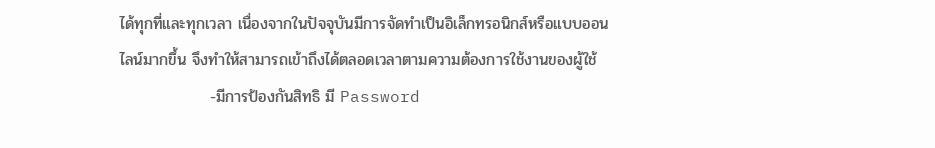ได้ทุกที่และทุกเวลา เนื่องจากในปัจจุบันมีการจัดทำเป็นอิเล็กทรอนิกส์หรือแบบออนไลน์มากขึ้น จึงทำให้สามารถเข้าถึงได้ตลอดเวลาตามความต้องการใช้งานของผู้ใช้
                -มีการป้องกันสิทธิ มี Password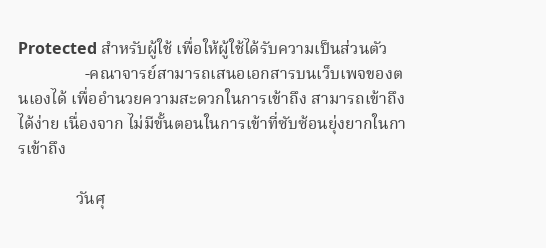Protected สำหรับผู้ใช้ เพื่อให้ผู้ใช้ได้รับความเป็นส่วนตัว
                -คณาจารย์สามารถเสนอเอกสารบนเว็บเพจของตนเองได้ เพื่ออำนวยความสะดวกในการเข้าถึง สามารถเข้าถึงได้ง่าย เนื่องจาก ไม่มีขั้นตอนในการเข้าที่ซับซ้อนยุ่งยากในการเข้าถึง

              วันศุ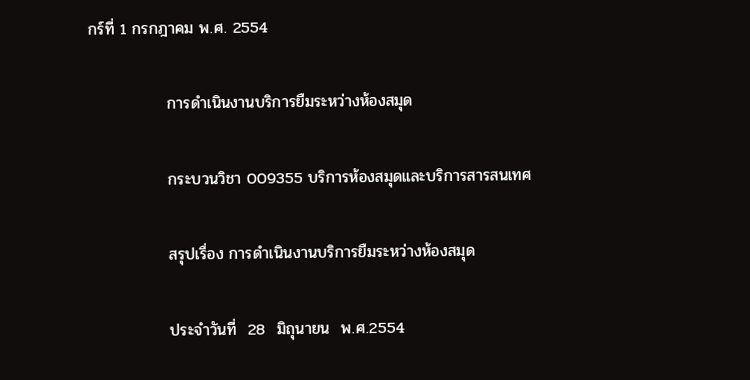กร์ที่ 1 กรกฎาคม พ.ศ. 2554

              การดำเนินงานบริการยืมระหว่างห้องสมุด

              กระบวนวิชา 009355 บริการห้องสมุดและบริการสารสนเทศ

              สรุปเรื่อง การดำเนินงานบริการยืมระหว่างห้องสมุด

              ประจำวันที่  28  มิถุนายน  พ.ศ.2554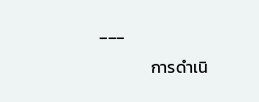___

              การดำเนิ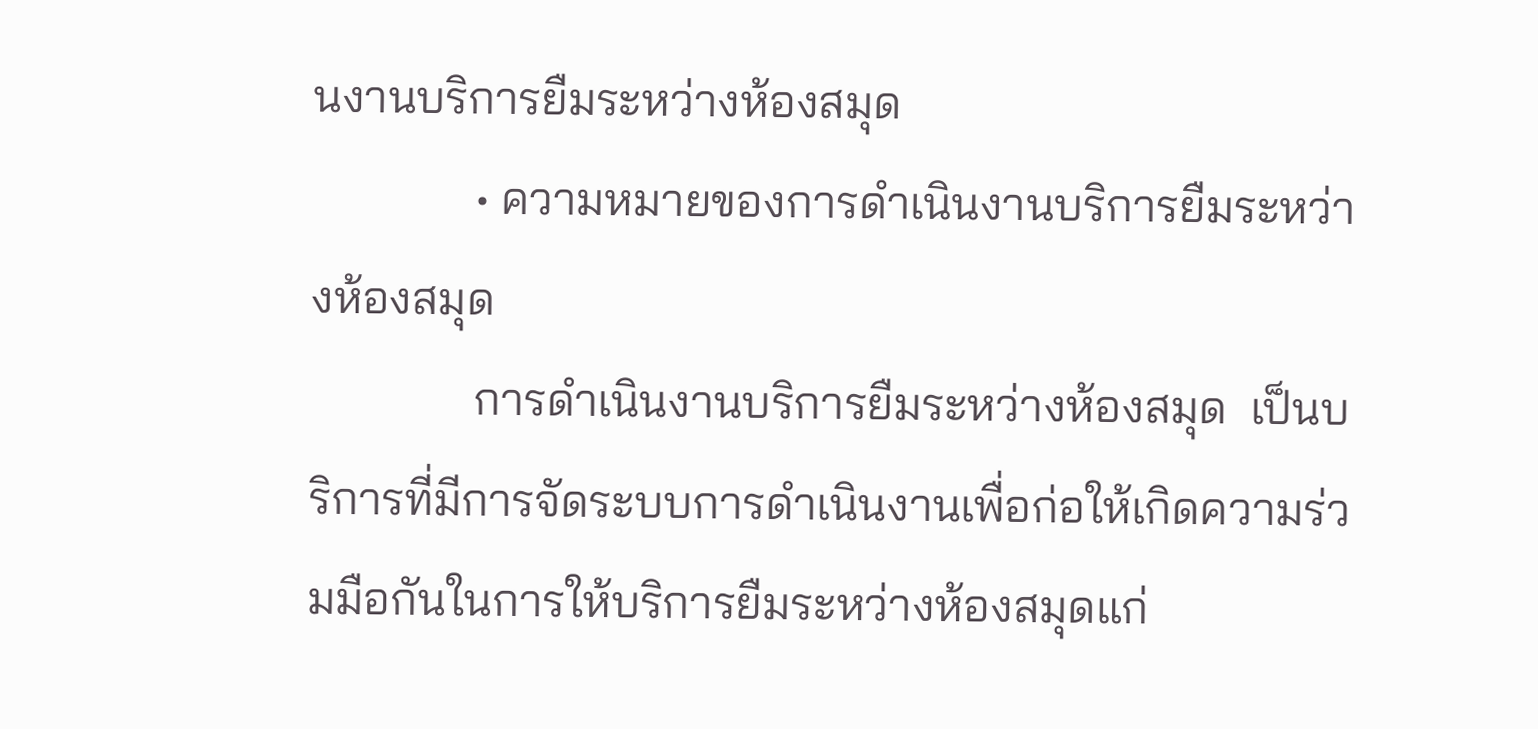นงานบริการยืมระหว่างห้องสมุด
              • ความหมายของการดำเนินงานบริการยืมระหว่างห้องสมุด
              การดำเนินงานบริการยืมระหว่างห้องสมุด  เป็นบริการที่มีการจัดระบบการดำเนินงานเพื่อก่อให้เกิดความร่วมมือกันในการให้บริการยืมระหว่างห้องสมุดแก่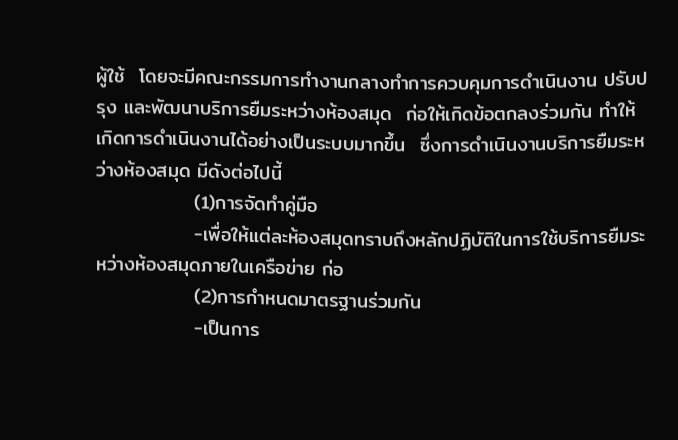ผู้ใช้  โดยจะมีคณะกรรมการทำงานกลางทำการควบคุมการดำเนินงาน ปรับปรุง และพัฒนาบริการยืมระหว่างห้องสมุด  ก่อให้เกิดข้อตกลงร่วมกัน ทำให้เกิดการดำเนินงานได้อย่างเป็นระบบมากขึ้น  ซึ่งการดำเนินงานบริการยืมระหว่างห้องสมุด มีดังต่อไปนี้
              (1)การจัดทำคู่มือ
              -เพื่อให้แต่ละห้องสมุดทราบถึงหลักปฏิบัติในการใช้บริการยืมระหว่างห้องสมุดภายในเครือข่าย ก่อ
              (2)การกำหนดมาตรฐานร่วมกัน
              -เป็นการ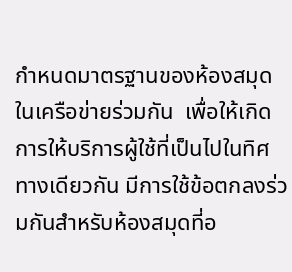กำหนดมาตรฐานของห้องสมุดในเครือข่ายร่วมกัน  เพื่อให้เกิดการให้บริการผู้ใช้ที่เป็นไปในทิศทางเดียวกัน มีการใช้ข้อตกลงร่วมกันสำหรับห้องสมุดที่อ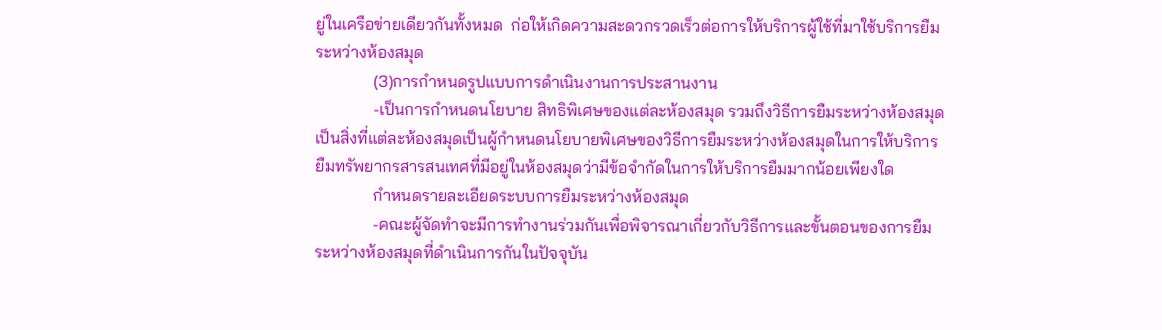ยู่ในเครือข่ายเดียวกันทั้งหมด  ก่อให้เกิดความสะดวกรวดเร็วต่อการให้บริการผู้ใช้ที่มาใช้บริการยืมระหว่างห้องสมุด
              (3)การกำหนดรูปแบบการดำเนินงานการประสานงาน
              -เป็นการกำหนดนโยบาย สิทธิพิเศษของแต่ละห้องสมุด รวมถึงวิธีการยืมระหว่างห้องสมุดเป็นสิ่งที่แต่ละห้องสมุดเป็นผู้กำหนดนโยบายพิเศษของวิธีการยืมระหว่างห้องสมุดในการให้บริการยืมทรัพยากรสารสนเทศที่มีอยู่ในห้องสมุดว่ามีข้อจำกัดในการให้บริการยืมมากน้อยเพียงใด
              กำหนดรายละเอียดระบบการยืมระหว่างห้องสมุด
              -คณะผู้จัดทำจะมีการทำงานร่วมกันเพื่อพิจารณาเกี่ยวกับวิธีการและขั้นตอนของการยืมระหว่างห้องสมุดที่ดำเนินการกันในปัจจุบัน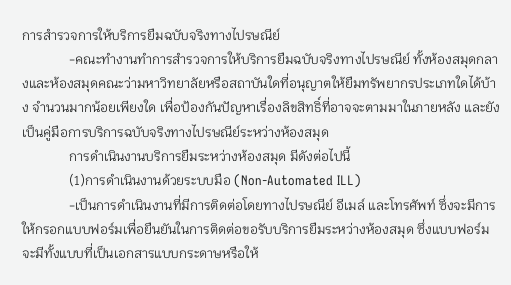การสำรวจการให้บริการยืมฉบับจริงทางไปรษณีย์
              -คณะทำงานทำการสำรวจการให้บริการยืมฉบับจริงทางไปรษณีย์ ทั้งห้องสมุดกลางและห้องสมุดคณะว่ามหาวิทยาลัยหรือสถาบันใดที่อนุญาตให้ยืมทรัพยากรประเภทใดได้บ้าง จำนวนมากน้อยเพียงใด เพื่อป้องกันปัญหาเรื่องลิขสิทธิ์ที่อาจจะตามมาในภายหลัง และยังเป็นคู่มือการบริการฉบับจริงทางไปรษณีย์ระหว่างห้องสมุด
              การดำเนินงานบริการยืมระหว่างห้องสมุด มีดังต่อไปนี้
              (1)การดำเนินงานด้วยระบบมือ (Non-Automated ILL)
              -เป็นการดำเนินงานที่มีการติดต่อโดยทางไปรษณีย์ อีเมล์ และโทรศัพท์ ซึ่งจะมีการให้กรอกแบบฟอร์มเพื่อยืนยันในการติดต่อขอรับบริการยืมระหว่างห้องสมุด ซึ่งแบบฟอร์มจะมีทั้งแบบที่เป็นเอกสารแบบกระดาษหรือให้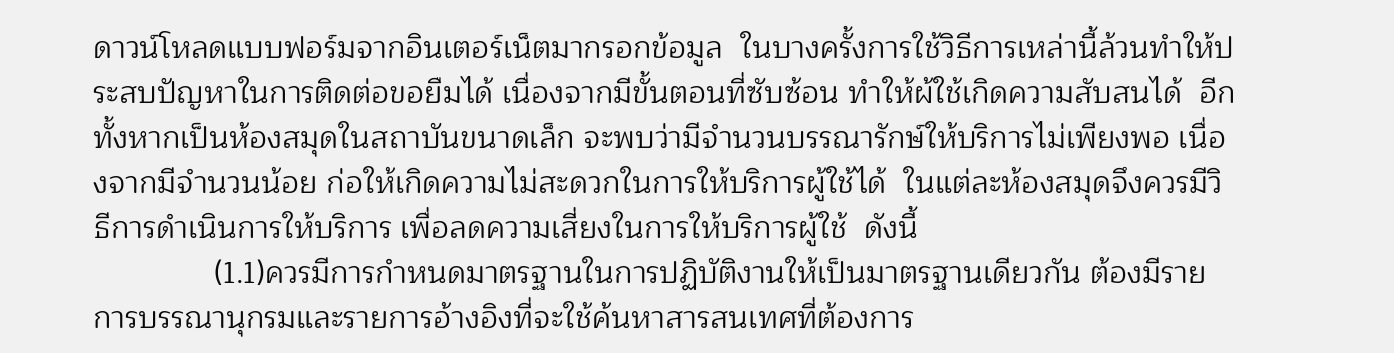ดาวน์โหลดแบบฟอร์มจากอินเตอร์เน็ตมากรอกข้อมูล  ในบางครั้งการใช้วิธีการเหล่านี้ล้วนทำให้ประสบปัญหาในการติดต่อขอยืมได้ เนื่องจากมีขั้นตอนที่ซับซ้อน ทำให้ผ้ใช้เกิดความสับสนได้  อีกทั้งหากเป็นห้องสมุดในสถาบันขนาดเล็ก จะพบว่ามีจำนวนบรรณารักษ์ให้บริการไม่เพียงพอ เนื่องจากมีจำนวนน้อย ก่อให้เกิดความไม่สะดวกในการให้บริการผู้ใช้ได้  ในแต่ละห้องสมุดจึงควรมีวิธีการดำเนินการให้บริการ เพื่อลดความเสี่ยงในการให้บริการผู้ใช้  ดังนี้
              (1.1)ควรมีการกำหนดมาตรฐานในการปฏิบัติงานให้เป็นมาตรฐานเดียวกัน ต้องมีรายการบรรณานุกรมและรายการอ้างอิงที่จะใช้ค้นหาสารสนเทศที่ต้องการ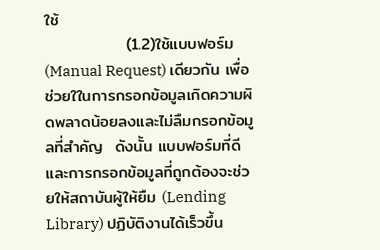ใช้
              (1.2)ใช้แบบฟอร์ม (Manual Request) เดียวกัน เพื่อช่วยใในการกรอกข้อมูลเกิดความผิดพลาดน้อยลงและไม่ลืมกรอกข้อมูลที่สำคัญ  ดังนั้น แบบฟอร์มที่ดี และการกรอกข้อมูลที่ถูกต้องจะช่วยให้สถาบันผู้ให้ยืม (Lending Library) ปฏิบัติงานได้เร็วขึ้น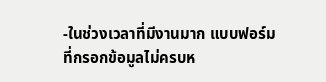-ในช่วงเวลาที่มีงานมาก แบบฟอร์มที่กรอกข้อมูลไม่ครบห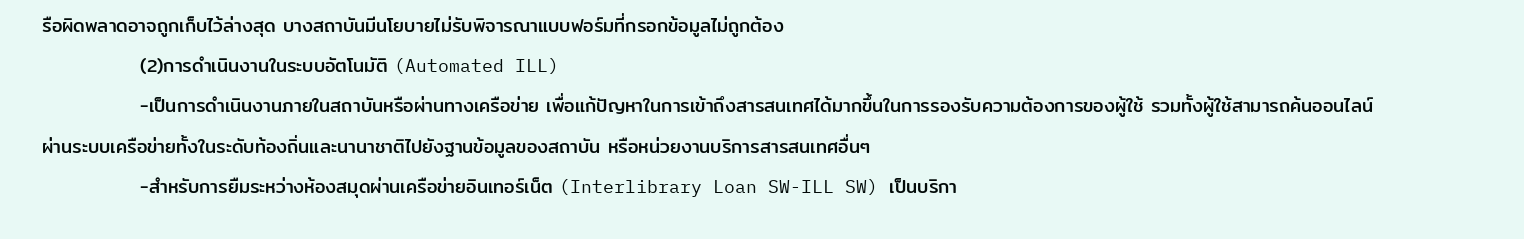รือผิดพลาดอาจถูกเก็บไว้ล่างสุด บางสถาบันมีนโยบายไม่รับพิจารณาแบบฟอร์มที่กรอกข้อมูลไม่ถูกต้อง
              (2)การดำเนินงานในระบบอัตโนมัติ (Automated ILL)
              -เป็นการดำเนินงานภายในสถาบันหรือผ่านทางเครือข่าย เพื่อแก้ปัญหาในการเข้าถึงสารสนเทศได้มากขึ้นในการรองรับความต้องการของผู้ใช้ รวมทั้งผู้ใช้สามารถค้นออนไลน์ผ่านระบบเครือข่ายทั้งในระดับท้องถิ่นและนานาชาติไปยังฐานข้อมูลของสถาบัน หรือหน่วยงานบริการสารสนเทศอื่นๆ
              -สำหรับการยืมระหว่างห้องสมุดผ่านเครือข่ายอินเทอร์เน็ต (Interlibrary Loan SW-ILL SW) เป็นบริกา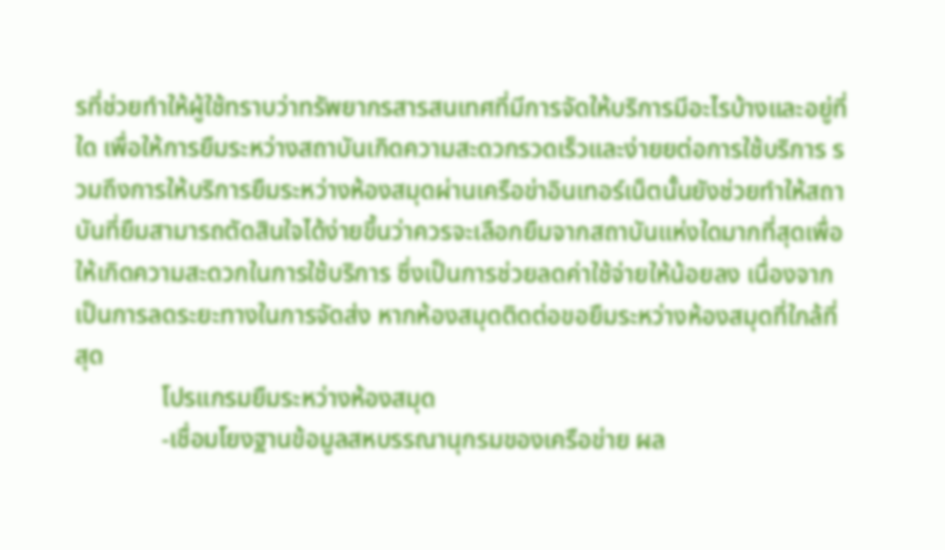รที่ช่วยทำให้ผู้ใช้ทราบว่าทรัพยากรสารสนเทศที่มีการจัดให้บริการมีอะไรบ้างและอยู่ที่ใด เพื่อให้การยืมระหว่างสถาบันเกิดความสะดวกรวดเร็วและง่ายยต่อการใช้บริการ รวมถึงการให้บริการยืมระหว่างห้องสมุดผ่านเครือข่าอินเทอร์เน็ตนั้นยังช่วยทำให้สถาบันที่ยืมสามารถตัดสินใจได้ง่ายขึ้นว่าควรจะเลือกยืมจากสถาบันแห่งใดมากที่สุดเพื่อให้เกิดความสะดวกในการใช้บริการ ซึ่งเป็นการช่วยลดค่าใช้จ่ายให้น้อยลง เนื่องจากเป็นการลดระยะทางในการจัดส่ง หากห้องสมุดติดต่อขอยืมระหว่างห้องสมุดที่ใกล้ที่สุด
              โปรแกรมยืมระหว่างห้องสมุด
              -เชื่อมโยงฐานข้อมูลสหบรรณานุกรมของเครือข่าย ผล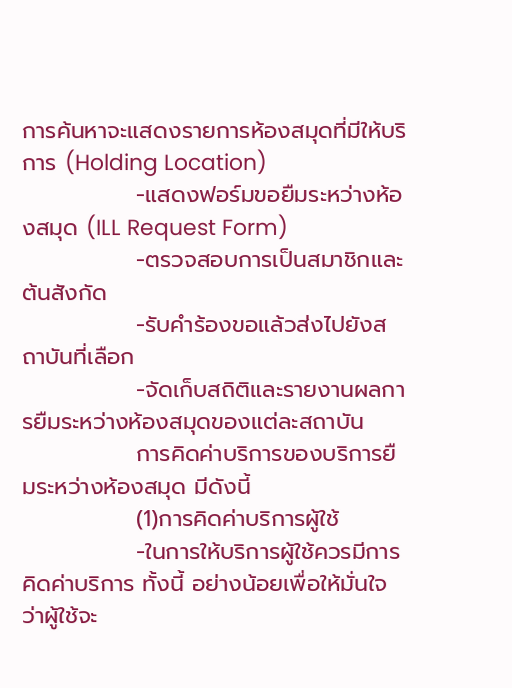การค้นหาจะแสดงรายการห้องสมุดที่มีให้บริการ (Holding Location)
              -แสดงฟอร์มขอยืมระหว่างห้องสมุด (ILL Request Form)
              -ตรวจสอบการเป็นสมาชิกและต้นสังกัด
              -รับคำร้องขอแล้วส่งไปยังสถาบันที่เลือก
              -จัดเก็บสถิติและรายงานผลการยืมระหว่างห้องสมุดของแต่ละสถาบัน
              การคิดค่าบริการของบริการยืมระหว่างห้องสมุด มีดังนี้
              (1)การคิดค่าบริการผู้ใช้
              -ในการให้บริการผู้ใช้ควรมีการคิดค่าบริการ ทั้งนี้ อย่างน้อยเพื่อให้มั่นใจว่าผู้ใช้จะ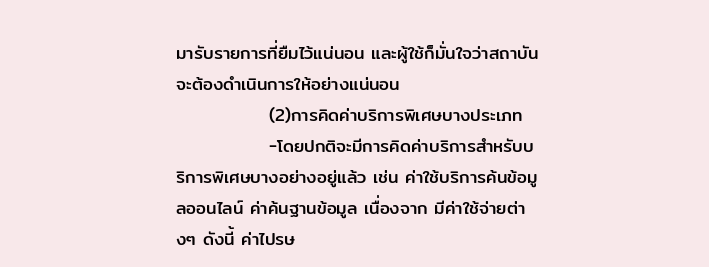มารับรายการที่ยืมไว้แน่นอน และผู้ใช้ก็มั่นใจว่าสถาบันจะต้องดำเนินการให้อย่างแน่นอน
              (2)การคิดค่าบริการพิเศษบางประเภท
              -โดยปกติจะมีการคิดค่าบริการสำหรับบริการพิเศษบางอย่างอยู่แล้ว เช่น ค่าใช้บริการค้นข้อมูลออนไลน์ ค่าค้นฐานข้อมูล เนื่องจาก มีค่าใช้จ่ายต่างๆ ดังนี้ ค่าไปรษ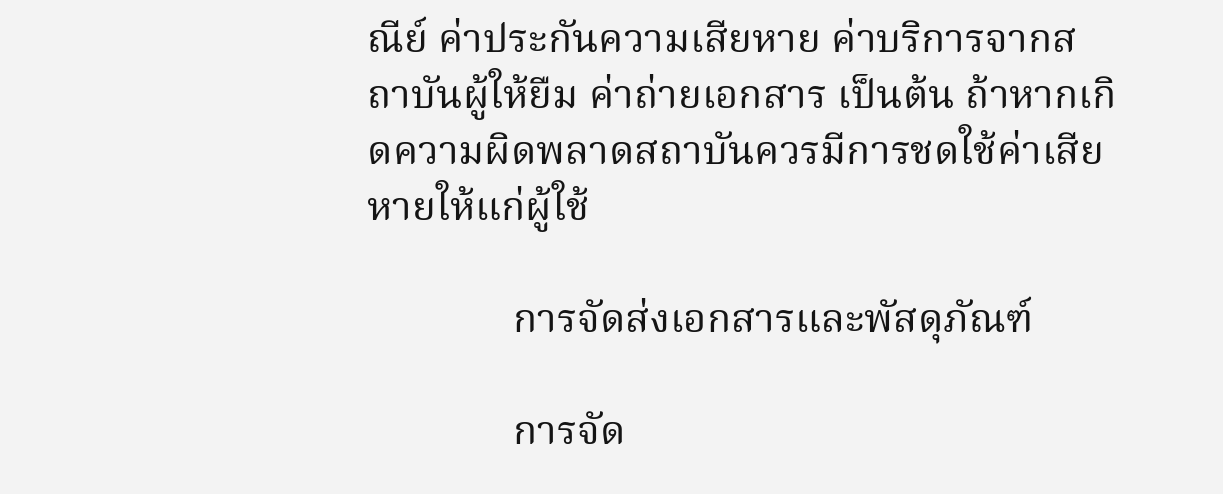ณีย์ ค่าประกันความเสียหาย ค่าบริการจากสถาบันผู้ให้ยืม ค่าถ่ายเอกสาร เป็นต้น ถ้าหากเกิดความผิดพลาดสถาบันควรมีการชดใช้ค่าเสียหายให้แก่ผู้ใช้

              การจัดส่งเอกสารและพัสดุภัณฑ์

              การจัด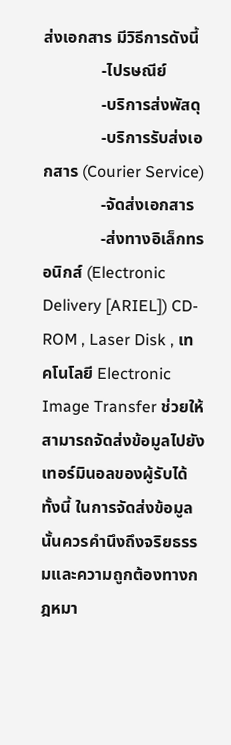ส่งเอกสาร มีวิธีการดังนี้
              -ไปรษณีย์
              -บริการส่งพัสดุ
              -บริการรับส่งเอกสาร (Courier Service)
              -จัดส่งเอกสาร
              -ส่งทางอิเล็กทรอนิกส์ (Electronic Delivery [ARIEL]) CD-ROM , Laser Disk , เทคโนโลยี Electronic Image Transfer ช่วยให้สามารถจัดส่งข้อมูลไปยังเทอร์มินอลของผู้รับได้ ทั้งนี้ ในการจัดส่งข้อมูลนั้นควรคำนึงถึงจริยธรรมและความถูกต้องทางกฎหมา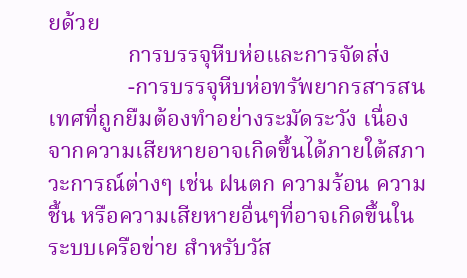ยด้วย
              การบรรจุหีบห่อและการจัดส่ง
              -การบรรจุหีบห่อทรัพยากรสารสนเทศที่ถูกยืมต้องทำอย่างระมัดระวัง เนื่องจากความเสียหายอาจเกิดขึ้นได้ภายใต้สภาวะการณ์ต่างๆ เช่น ฝนตก ความร้อน ความชื้น หรือความเสียหายอื่นๆที่อาจเกิดขึ้นในระบบเครือข่าย สำหรับวัส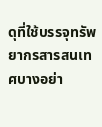ดุที่ใช้บรรจุทรัพยากรสารสนเทศบางอย่า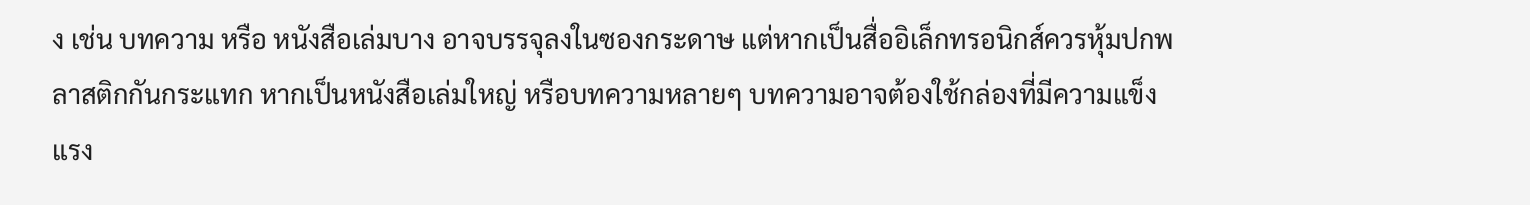ง เช่น บทความ หรือ หนังสือเล่มบาง อาจบรรจุลงในซองกระดาษ แต่หากเป็นสื่ออิเล็กทรอนิกส์ควรหุ้มปกพลาสติกกันกระแทก หากเป็นหนังสือเล่มใหญ่ หรือบทความหลายๆ บทความอาจต้องใช้กล่องที่มีความแข็งแรง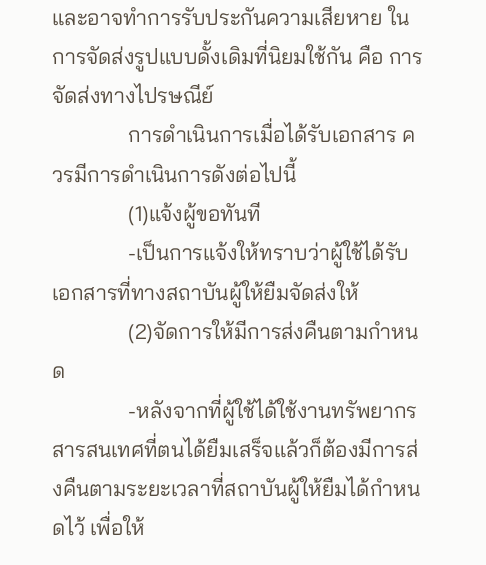และอาจทำการรับประกันความเสียหาย ในการจัดส่งรูปแบบดั้งเดิมที่นิยมใช้กัน คือ การจัดส่งทางไปรษณีย์
              การดำเนินการเมื่อได้รับเอกสาร ควรมีการดำเนินการดังต่อไปนี้
              (1)แจ้งผู้ขอทันที
              -เป็นการแจ้งให้ทราบว่าผู้ใช้ได้รับเอกสารที่ทางสถาบันผู้ให้ยืมจัดส่งให้
              (2)จัดการให้มีการส่งคืนตามกำหนด
              -หลังจากที่ผู้ใช้ได้ใช้งานทรัพยากรสารสนเทศที่ตนได้ยืมเสร็จแล้วก็ต้องมีการส่งคืนตามระยะเวลาที่สถาบันผู้ให้ยืมได้กำหนดไว้ เพื่อให้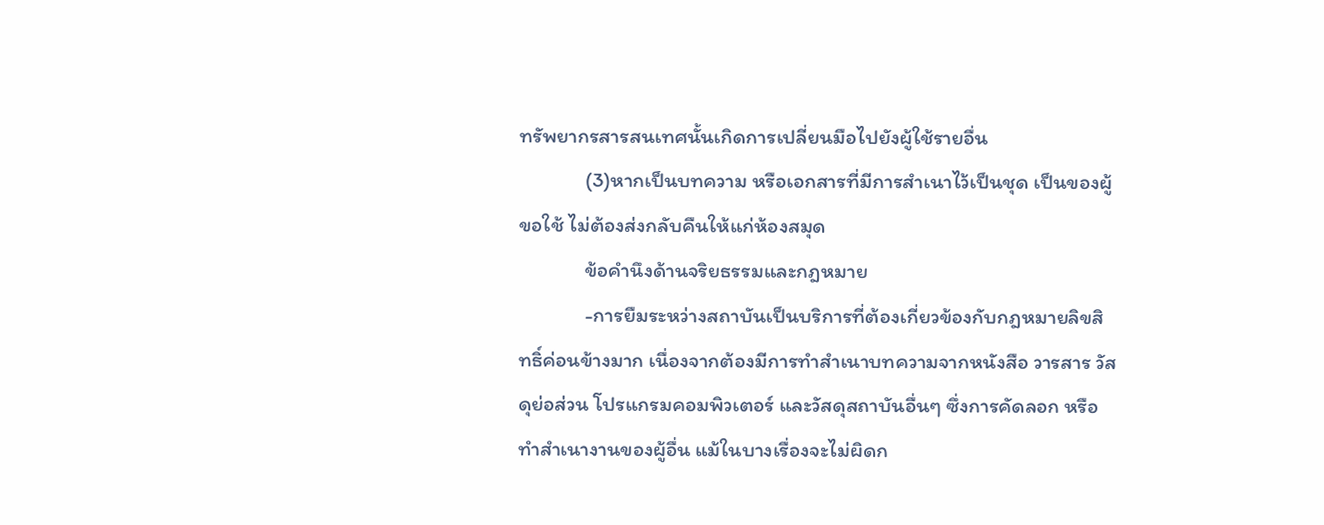ทรัพยากรสารสนเทศนั้นเกิดการเปลี่ยนมือไปยังผู้ใช้รายอื่น
              (3)หากเป็นบทความ หรือเอกสารที่มีการสำเนาไว้เป็นชุด เป็นของผู้ขอใช้ ไม่ต้องส่งกลับคืนให้แก่ห้องสมุด
              ข้อคำนึงด้านจริยธรรมและกฎหมาย
              -การยืมระหว่างสถาบันเป็นบริการที่ต้องเกี่ยวข้องกับกฎหมายลิขสิทธิ์ค่อนข้างมาก เนื่องจากต้องมีการทำสำเนาบทความจากหนังสือ วารสาร วัสดุย่อส่วน โปรแกรมคอมพิวเตอร์ และวัสดุสถาบันอื่นๆ ซึ่งการคัดลอก หรือทำสำเนางานของผู้อื่น แม้ในบางเรื่องจะไม่ผิดก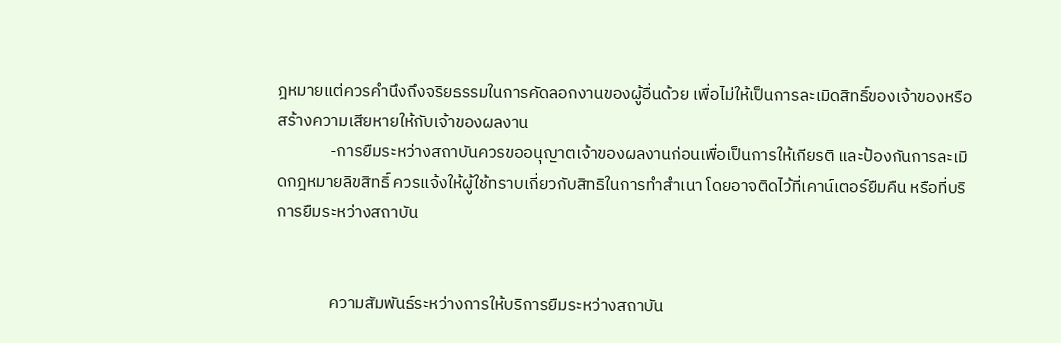ฎหมายแต่ควรคำนึงถึงจริยธรรมในการคัดลอกงานของผู้อื่นด้วย เพื่อไม่ให้เป็นการละเมิดสิทธิ์ของเจ้าของหรือสร้างความเสียหายให้กับเจ้าของผลงาน
              -การยืมระหว่างสถาบันควรขออนุญาตเจ้าของผลงานก่อนเพื่อเป็นการให้เกียรติ และป้องกันการละเมิดกฎหมายลิขสิทธิ์ ควรแจ้งให้ผู้ใช้ทราบเกี่ยวกับสิทธิในการทำสำเนา โดยอาจติดไว้ที่เคาน์เตอร์ยืมคืน หรือที่บริการยืมระหว่างสถาบัน


              ความสัมพันธ์ระหว่างการให้บริการยืมระหว่างสถาบัน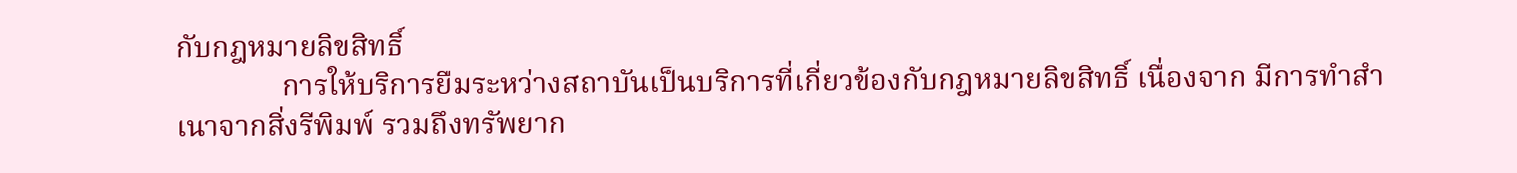กับกฎหมายลิขสิทธิ์
              การให้บริการยืมระหว่างสถาบันเป็นบริการที่เกี่ยวข้องกับกฎหมายลิขสิทธิ์ เนื่องจาก มีการทำสำเนาจากสิ่งรีพิมพ์ รวมถึงทรัพยาก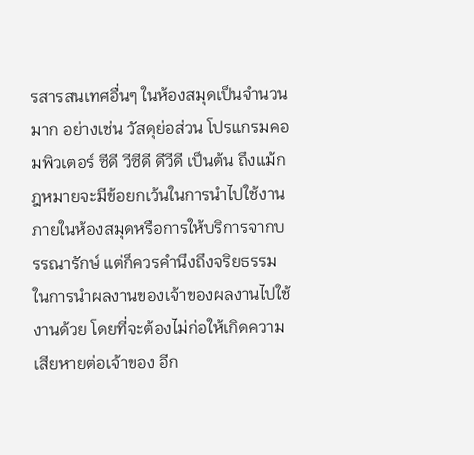รสารสนเทศอื่นๆ ในห้องสมุดเป็นจำนวนมาก อย่างเช่น วัสดุย่อส่วน โปรแกรมคอมพิวเตอร์ ซีดี วีซีดี ดีวีดี เป็นต้น ถึงแม้กฎหมายจะมีข้อยกเว้นในการนำไปใช้งานภายในห้องสมุดหรือการให้บริการจากบรรณารักษ์ แต่ก็ควรคำนึงถึงจริยธรรมในการนำผลงานของเจ้าของผลงานไปใช้งานด้วย โดยที่จะต้องไม่ก่อให้เกิดความเสียหายต่อเจ้าของ อีก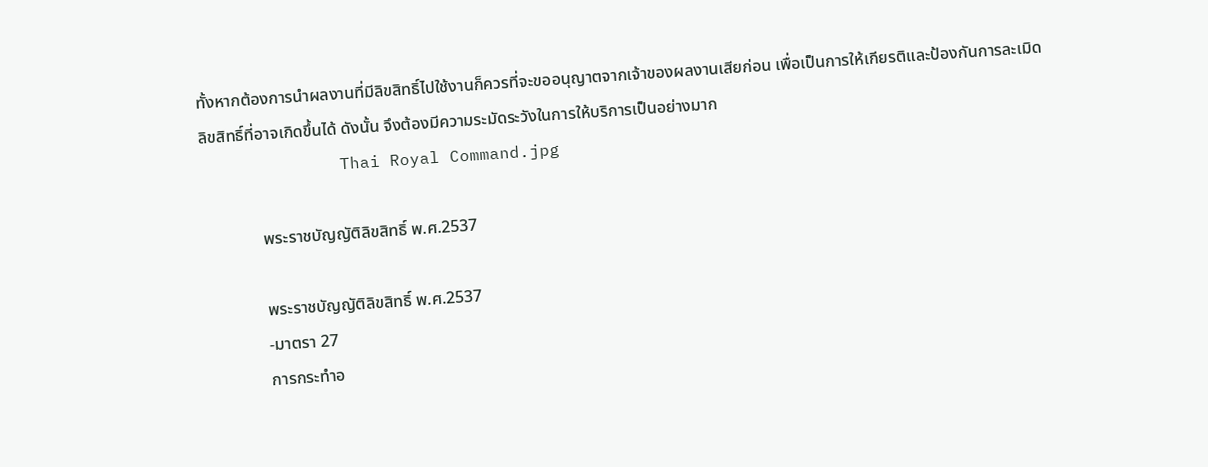ทั้งหากต้องการนำผลงานที่มีลิขสิทธิ์ไปใช้งานก็ควรที่จะขออนุญาตจากเจ้าของผลงานเสียก่อน เพื่อเป็นการให้เกียรติและป้องกันการละเมิดลิขสิทธิ์ที่อาจเกิดขึ้นได้ ดังนั้น จึงต้องมีความระมัดระวังในการให้บริการเป็นอย่างมาก
              Thai Royal Command.jpg

              พระราชบัญญัติลิขสิทธิ์ พ.ศ.2537

              พระราชบัญญัติลิขสิทธิ์ พ.ศ.2537
              -มาตรา 27
              การกระทำอ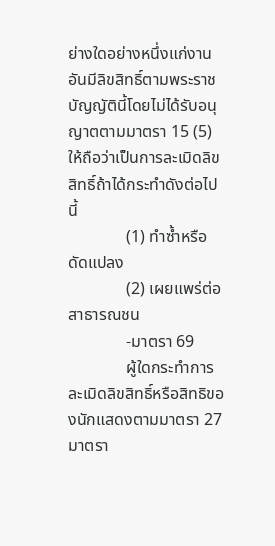ย่างใดอย่างหนึ่งแก่งานอันมีลิขสิทธิ์ตามพระราชบัญญัตินี้โดยไม่ได้รับอนุญาตตามมาตรา 15 (5) ให้ถือว่าเป็นการละเมิดลิขสิทธิ์ถ้าได้กระทำดังต่อไปนี้
              (1) ทำซ้ำหรือดัดแปลง
              (2) เผยแพร่ต่อสาธารณชน
              -มาตรา 69
              ผู้ใดกระทำการละเมิดลิขสิทธิ์หรือสิทธิของนักแสดงตามมาตรา 27 มาตรา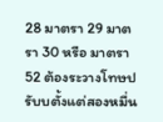28 มาตรา 29 มาตรา 30 หรือ มาตรา 52 ต้องระวางโทษปรับบตั้งแต่สองหมื่น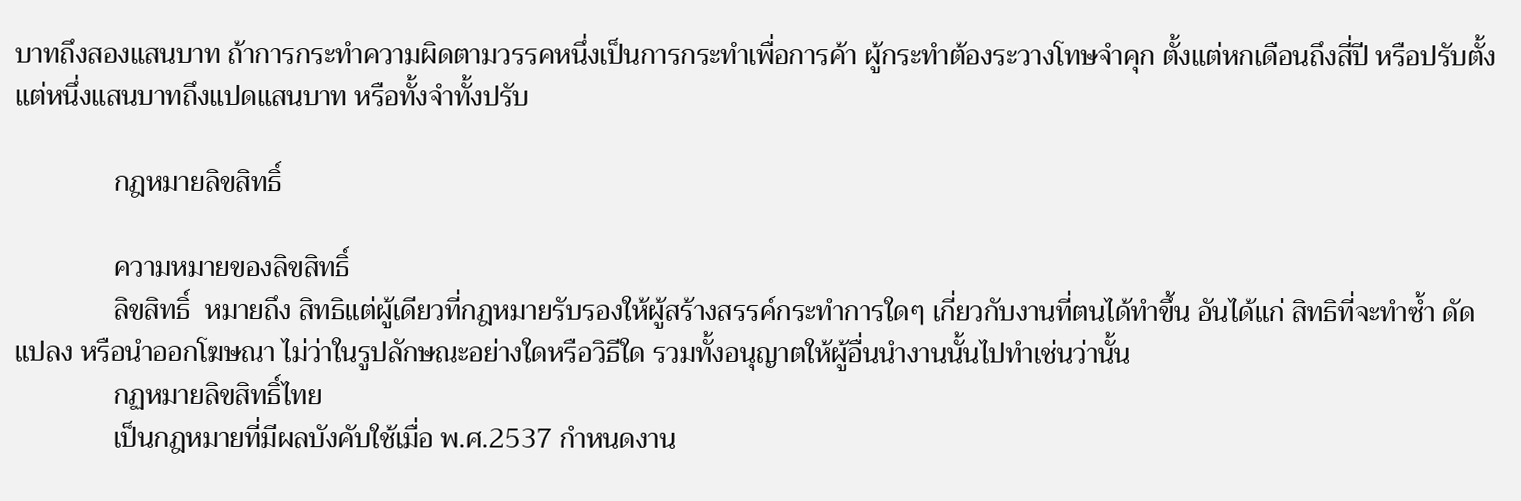บาทถึงสองแสนบาท ถ้าการกระทำความผิดตามวรรคหนึ่งเป็นการกระทำเพื่อการค้า ผู้กระทำต้องระวางโทษจำคุก ตั้งแต่หกเดือนถึงสี่ปี หรือปรับตั้งแต่หนึ่งแสนบาทถึงแปดแสนบาท หรือทั้งจำทั้งปรับ

              กฎหมายลิขสิทธิ์

              ความหมายของลิขสิทธิ์
              ลิขสิทธิ์  หมายถึง สิทธิแต่ผู้เดียวที่กฎหมายรับรองให้ผู้สร้างสรรค์กระทำการใดๆ เกี่ยวกับงานที่ตนได้ทำขึ้น อันได้แก่ สิทธิที่จะทำซ้ำ ดัดแปลง หรือนำออกโฆษณา ไม่ว่าในรูปลักษณะอย่างใดหรือวิธีใด รวมทั้งอนุญาตให้ผู้อื่นนำงานนั้นไปทำเช่นว่านั้น
              กฏหมายลิขสิทธิ์ไทย
              เป็นกฎหมายที่มีผลบังคับใช้เมื่อ พ.ศ.2537 กำหนดงาน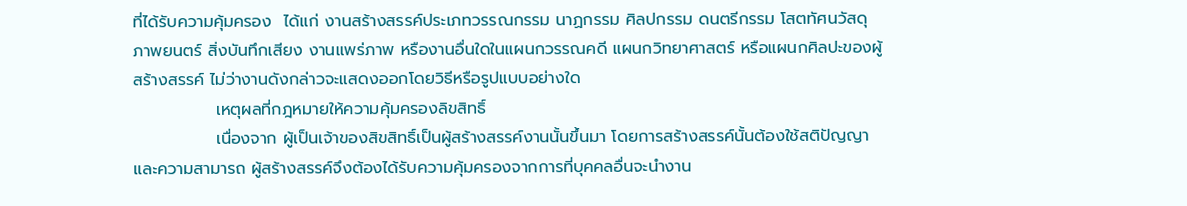ที่ได้รับความคุ้มครอง  ได้แก่ งานสร้างสรรค์ประเภทวรรณกรรม นาฏกรรม ศิลปกรรม ดนตรีกรรม โสตทัศนวัสดุ ภาพยนตร์ สิ่งบันทึกเสียง งานแพร่ภาพ หรืองานอื่นใดในแผนกวรรณคดี แผนกวิทยาศาสตร์ หรือแผนกศิลปะของผู้สร้างสรรค์ ไม่ว่างานดังกล่าวจะแสดงออกโดยวิธีหรือรูปแบบอย่างใด
              เหตุผลที่กฎหมายให้ความคุ้มครองลิขสิทธิ์
              เนื่องจาก ผู้เป็นเจ้าของสิขสิทธิ์เป็นผู้สร้างสรรค์งานนั้นขึ้นมา โดยการสร้างสรรค์นั้นต้องใช้สติปัญญาและความสามารถ ผู้สร้างสรรค์จึงต้องได้รับความคุ้มครองจากการที่บุคคลอื่นจะนำงาน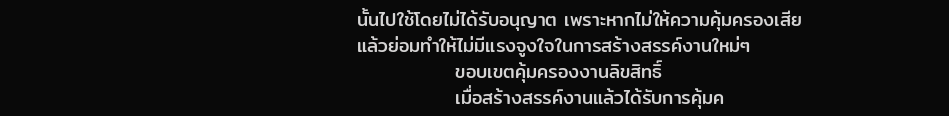นั้นไปใช้โดยไม่ได้รับอนุญาต เพราะหากไม่ให้ความคุ้มครองเสียแล้วย่อมทำให้ไม่มีแรงจูงใจในการสร้างสรรค์งานใหม่ๆ
              ขอบเขตคุ้มครองงานลิขสิทธิ์
              เมื่อสร้างสรรค์งานแล้วได้รับการคุ้มค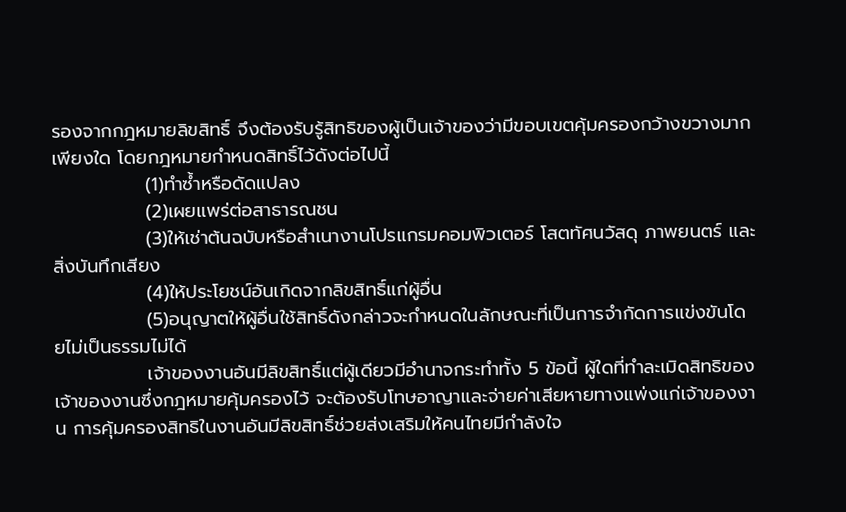รองจากกฎหมายลิขสิทธิ์ จึงต้องรับรู้สิทธิของผู้เป็นเจ้าของว่ามีขอบเขตคุ้มครองกว้างขวางมากเพียงใด โดยกฎหมายกำหนดสิทธิ์ไว้ดังต่อไปนี้
              (1)ทำซ้ำหรือดัดแปลง
              (2)เผยแพร่ต่อสาธารณชน
              (3)ให้เช่าต้นฉบับหรือสำเนางานโปรแกรมคอมพิวเตอร์ โสตทัศนวัสดุ ภาพยนตร์ และสิ่งบันทึกเสียง
              (4)ให้ประโยชน์อันเกิดจากลิขสิทธิ์แก่ผู้อื่น
              (5)อนุญาตให้ผู้อื่นใช้สิทธิ์ดังกล่าวจะกำหนดในลักษณะที่เป็นการจำกัดการแข่งขันโดยไม่เป็นธรรมไม่ได้
              เจ้าของงานอันมีลิขสิทธิ์แต่ผู้เดียวมีอำนาจกระทำทั้ง 5 ข้อนี้ ผู้ใดที่ทำละเมิดสิทธิของเจ้าของงานซึ่งกฎหมายคุ้มครองไว้ จะต้องรับโทษอาญาและจ่ายค่าเสียหายทางแพ่งแก่เจ้าของงาน การคุ้มครองสิทธิในงานอันมีลิขสิทธิ์ช่วยส่งเสริมให้คนไทยมีกำลังใจ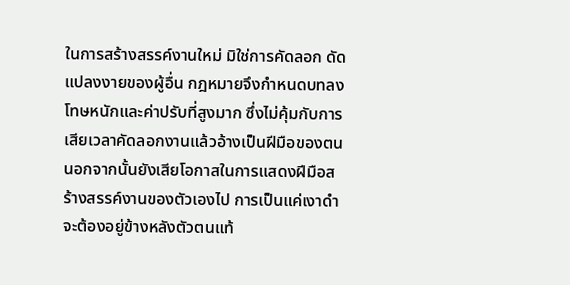ในการสร้างสรรค์งานใหม่ มิใช่การคัดลอก ดัดแปลงงายของผู้อื่น กฎหมายจึงกำหนดบทลงโทษหนักและค่าปรับที่สูงมาก ซึ่งไม่คุ้มกับการเสียเวลาคัดลอกงานแล้วอ้างเป็นฝีมือของตน นอกจากนั้นยังเสียโอกาสในการแสดงฝีมือสร้างสรรค์งานของตัวเองไป การเป็นแค่เงาดำจะต้องอยู่ข้างหลังตัวตนแท้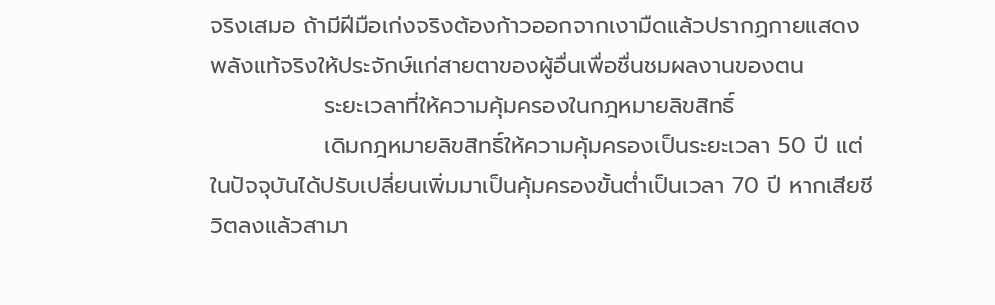จริงเสมอ ถ้ามีฝีมือเก่งจริงต้องก้าวออกจากเงามืดแล้วปรากฏกายแสดงพลังแท้จริงให้ประจักษ์แก่สายตาของผู้อื่นเพื่อชื่นชมผลงานของตน
              ระยะเวลาที่ให้ความคุ้มครองในกฎหมายลิขสิทธิ์
              เดิมกฎหมายลิขสิทธิ์ให้ความคุ้มครองเป็นระยะเวลา 50 ปี แต่ในปัจจุบันได้ปรับเปลี่ยนเพิ่มมาเป็นคุ้มครองขั้นต่ำเป็นเวลา 70 ปี หากเสียชีวิตลงแล้วสามา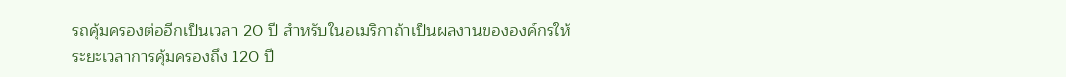รถคุ้มครองต่ออีกเป็นเวลา 20 ปี สำหรับในอเมริกาถ้าเป็นผลงานขององค์กรให้ระยะเวลาการคุ้มครองถึง 120 ปี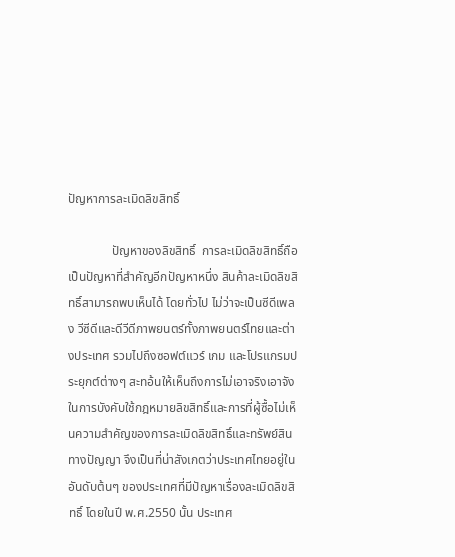ปัญหาการละเมิดลิขสิทธิ์

              ปัญหาของลิขสิทธิ์  การละเมิดลิขสิทธิ์ถือเป็นปัญหาที่สำคัญอีกปัญหาหนึ่ง สินค้าละเมิดลิขสิทธิ์สามารถพบเห็นได้ โดยทั่วไป ไม่ว่าจะเป็นซีดีเพลง วีซีดีและดีวีดีภาพยนตร์ทั้งภาพยนตร์ไทยและต่างประเทศ รวมไปถึงซอฟต์แวร์ เกม และโปรแกรมประยุกต์ต่างๆ สะทอ้นให้เห็นถึงการไม่เอาจริงเอาจังในการบังคับใช้กฎหมายลิขสิทธิ์และการที่ผู้ซื้อไม่เห็นความสำคัญของการละเมิดลิขสิทธิ์และทรัพย์สินทางปัญญา จึงเป็นที่น่าสังเกตว่าประเทศไทยอยู่ในอันดับต้นๆ ของประเทศที่มีปัญหาเรื่องละเมิดลิขสิทธิ์ โดยในปี พ.ศ.2550 นั้น ประเทศ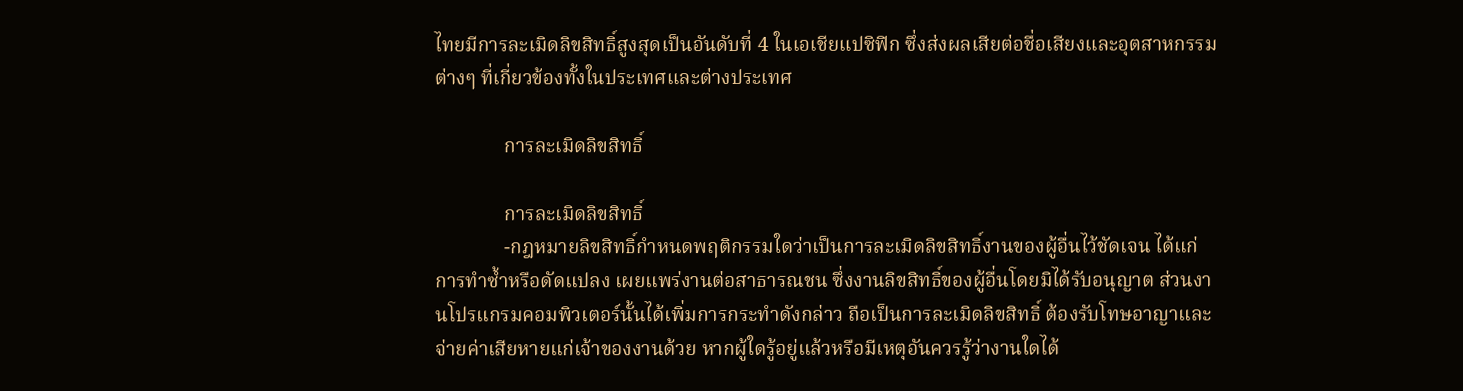ไทยมีการละเมิดลิขสิทธิ์สูงสุดเป็นอันดับที่ 4 ในเอเชียแปซิฟิก ซึ่งส่งผลเสียต่อชื่อเสียงและอุตสาหกรรมต่างๆ ที่เกี่ยวข้องทั้งในประเทศและต่างประเทศ

              การละเมิดลิขสิทธิ์

              การละเมิดลิขสิทธิ์
              -กฎหมายลิขสิทธิ์กำหนดพฤติกรรมใดว่าเป็นการละเมิดลิขสิทธิ์งานของผู้อื่นไว้ชัดเจน ได้แก่ การทำซ้ำหรือดัดแปลง เผยแพร่งานต่อสาธารณชน ซึ่งงานลิขสิทธิ์ของผู้อื่นโดยมิได้รับอนุญาต ส่วนงานโปรแกรมคอมพิวเตอร์นั้นได้เพิ่มการกระทำดังกล่าว ถือเป็นการละเมิดลิขสิทธิ์ ต้องรับโทษอาญาและจ่ายค่าเสียหายแก่เจ้าของงานด้วย หากผู้ใดรู้อยู่แล้วหรือมีเหตุอันควรรู้ว่างานใดได้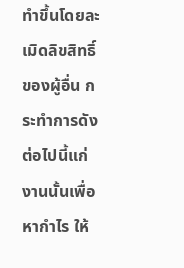ทำขึ้นโดยละเมิดลิขสิทธิ์ของผู้อื่น กระทำการดังต่อไปนี้แก่งานนั้นเพื่อหากำไร ให้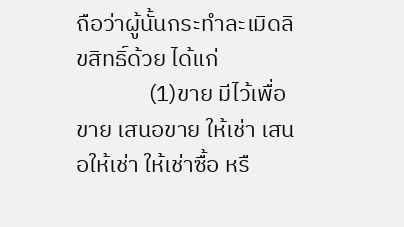ถือว่าผู้นั้นกระทำละเมิดลิขสิทธิ์ด้วย ได้แก่
              (1)ขาย มีไว้เพื่อขาย เสนอขาย ให้เช่า เสนอให้เช่า ให้เช่าซื้อ หรื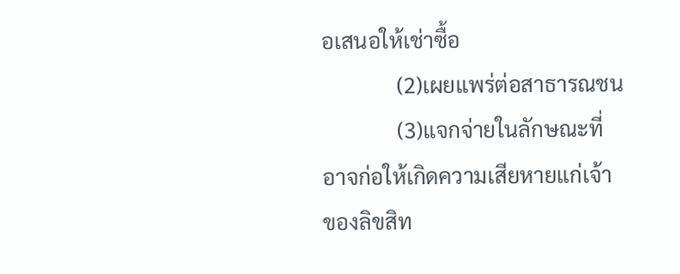อเสนอให้เช่าซื้อ
              (2)เผยแพร่ต่อสาธารณชน
              (3)แจกจ่ายในลักษณะที่อาจก่อให้เกิดความเสียหายแก่เจ้าของลิขสิท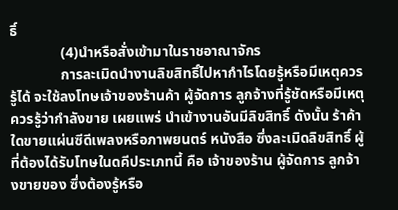ธิ์
              (4)นำหรือสั่งเข้ามาในราชอาณาจักร
              การละเมิดนำงานลิขสิทธิ์ไปหากำไรโดยรู้หรือมีเหตุควรรู้ได้ จะใช้ลงโทษเจ้าของร้านค้า ผู้จัดการ ลูกจ้างที่รู้ชัดหรือมีเหตุควรรู้ว่ากำลังขาย เผยแพร่ นำเข้างานอันมีลิขสิทธิ์ ดังนั้น ร้าค้าใดขายแผ่นซีดีเพลงหรือภาพยนตร์ หนังสือ ซึ่งละเมิดลิขสิทธิ์ ผู้ที่ต้องได้รับโทษในดคีประเภทนี้ คือ เจ้าของร้าน ผู้จัดการ ลูกจ้างขายของ ซึ่งต้องรู้หรือ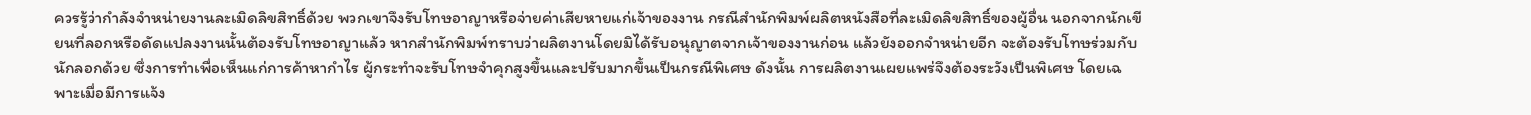ควรรู้ว่ากำลังจำหน่ายงานละเมิดลิขสิทธิ์ด้วย พวกเขาจึงรับโทษอาญาหรือจ่ายค่าเสียหายแก่เจ้าของงาน กรณีสำนักพิมพ์ผลิตหนังสือที่ละเมิดลิขสิทธิ์ของผู้อื่น นอกจากนักเขียนที่ลอกหรือดัดแปลงงานนั้นต้องรับโทษอาญาแล้ว หากสำนักพิมพ์ทราบว่าผลิตงานโดยมิได้รับอนุญาตจากเจ้าของงานก่อน แล้วยังออกจำหน่ายอีก จะต้องรับโทษร่วมกับนักลอกด้วย ซึ่งการทำเพื่อเห็นแก่การค้าหากำไร ผู้กระทำจะรับโทษจำคุกสูงขึ้นและปรับมากขึ้นเป็นกรณีพิเศษ ดังนั้น การผลิตงานเผยแพร่จึงต้องระวังเป็นพิเศษ โดยเฉพาะเมื่อมีการแจ้ง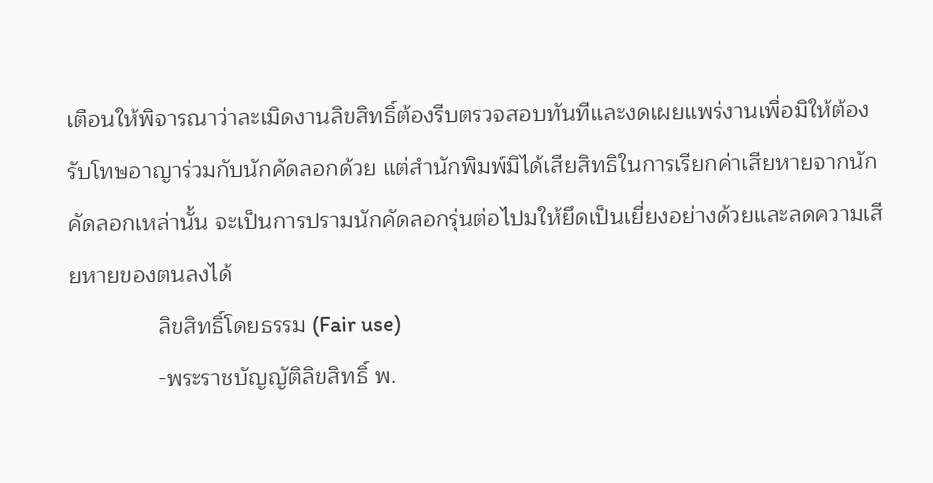เตือนให้พิจารณาว่าละเมิดงานลิขสิทธิ์ต้องรีบตรวจสอบทันทีและงดเผยแพร่งานเพื่อมิให้ต้องรับโทษอาญาร่วมกับนักคัดลอกด้วย แต่สำนักพิมพ์มิได้เสียสิทธิในการเรียกค่าเสียหายจากนักคัดลอกเหล่านั้น จะเป็นการปรามนักคัดลอกรุ่นต่อไปมให้ยึดเป็นเยี่ยงอย่างด้วยและลดความเสียหายของตนลงได้
              ลิขสิทธิ์โดยธรรม (Fair use)
              -พระราชบัญญัติลิขสิทธิ์ พ.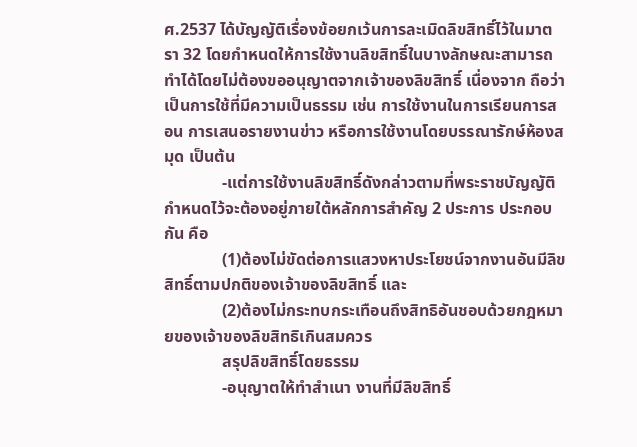ศ.2537 ได้บัญญัติเรื่องข้อยกเว้นการละเมิดลิขสิทธิ์ไว้ในมาตรา 32 โดยกำหนดให้การใช้งานลิขสิทธิ์ในบางลักษณะสามารถทำได้โดยไม่ต้องขออนุญาตจากเจ้าของลิขสิทธิ์ เนื่องจาก ถือว่าเป็นการใช้ที่มีความเป็นธรรม เช่น การใช้งานในการเรียนการสอน การเสนอรายงานข่าว หรือการใช้งานโดยบรรณารักษ์ห้องสมุด เป็นต้น
              -แต่การใช้งานลิขสิทธิ์ดังกล่าวตามที่พระราชบัญญัติกำหนดไว้จะต้องอยู่ภายใต้หลักการสำคัญ 2 ประการ ประกอบกัน คือ
              (1)ต้องไม่ขัดต่อการแสวงหาประโยชน์จากงานอันมีลิขสิทธิ์ตามปกติของเจ้าของลิขสิทธิ์ และ
              (2)ต้องไม่กระทบกระเทือนถึงสิทธิอันชอบด้วยกฎหมายของเจ้าของลิขสิทธิเกินสมควร
              สรุปลิขสิทธิ์โดยธรรม
              -อนุญาตให้ทำสำเนา งานที่มีลิขสิทธิ์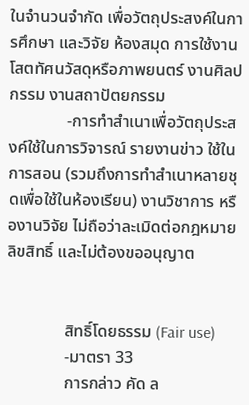ในจำนวนจำกัด เพื่อวัตถุประสงค์ในการศึกษา และวิจัย ห้องสมุด การใช้งานโสตทัศนวัสดุหรือภาพยนตร์ งานศิลปกรรม งานสถาปัตยกรรม
              -การทำสำเนาเพื่อวัตถุประสงค์ใช้ในการวิจารณ์ รายงานข่าว ใช้ในการสอน (รวมถึงการทำสำเนาหลายชุดเพื่อใช้ในห้องเรียน) งานวิชาการ หรืองานวิจัย ไม่ถือว่าละเมิดต่อกฎหมายลิขสิทธิ์ และไม่ต้องขออนุญาต


              สิทธิ์โดยธรรม (Fair use)
              -มาตรา 33
              การกล่าว คัด ล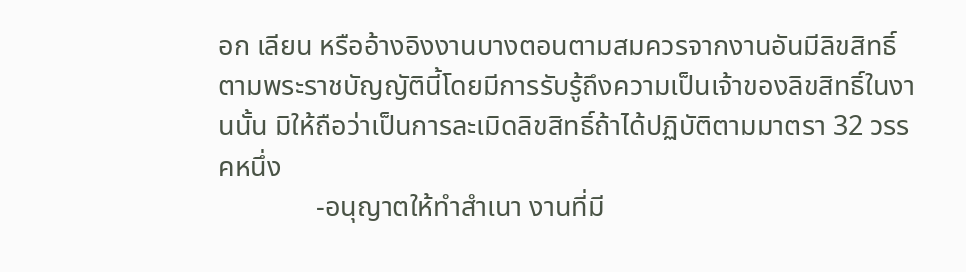อก เลียน หรืออ้างอิงงานบางตอนตามสมควรจากงานอันมีลิขสิทธิ์ตามพระราชบัญญัตินี้โดยมีการรับรู้ถึงความเป็นเจ้าของลิขสิทธิ์ในงานนั้น มิให้ถือว่าเป็นการละเมิดลิขสิทธิ์ถ้าได้ปฏิบัติตามมาตรา 32 วรรคหนึ่ง
              -อนุญาตให้ทำสำเนา งานที่มี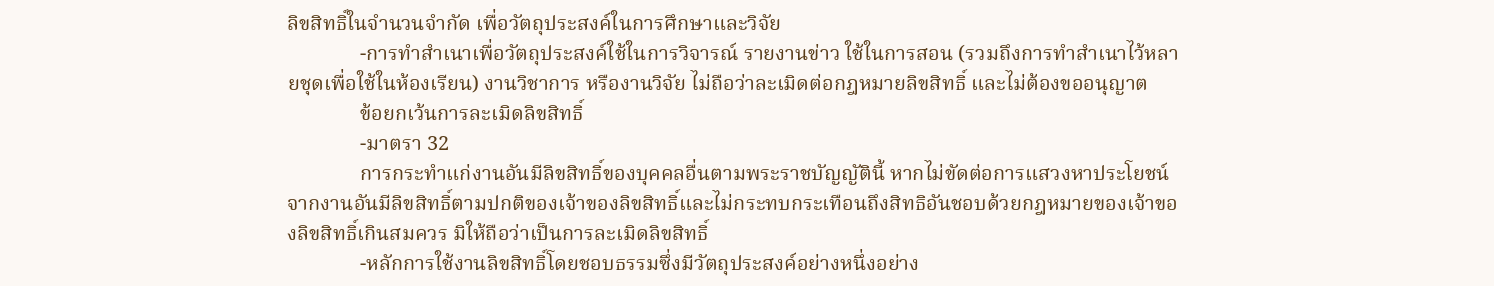ลิขสิทธิ์ในจำนวนจำกัด เพื่อวัตถุประสงค์ในการศึกษาและวิจัย
              -การทำสำเนาเพื่อวัตถุประสงค์ใช้ในการวิจารณ์ รายงานข่าว ใช้ในการสอน (รวมถึงการทำสำเนาไว้หลายชุดเพื่อใช้ในห้องเรียน) งานวิชาการ หรืองานวิจัย ไม่ถือว่าละเมิดต่อกฎหมายลิขสิทธิ์ และไม่ต้องขออนุญาต
              ข้อยกเว้นการละเมิดลิขสิทธิ์
              -มาตรา 32
              การกระทำแก่งานอันมีลิขสิทธิ์ของบุคคลอื่นตามพระราชบัญญัตินี้ หากไม่ขัดต่อการแสวงหาประโยชน์จากงานอันมีลิขสิทธิ์ตามปกติของเจ้าของลิขสิทธิ์และไม่กระทบกระเทือนถึงสิทธิอันชอบด้วยกฎหมายของเจ้าของลิขสิทธิ์เกินสมควร มิให้ถือว่าเป็นการละเมิดลิขสิทธิ์
              -หลักการใช้งานลิขสิทธิ์โดยชอบธรรมซึ่งมีวัตถุประสงค์อย่างหนึ่งอย่าง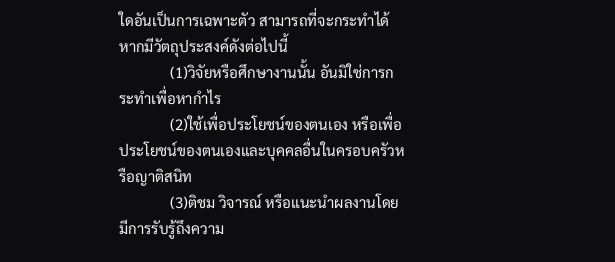ใดอันเป็นการเฉพาะตัว สามารถที่จะกระทำได้หากมีวัตถุประสงค์ดังต่อไปนี้
              (1)วิจัยหรือศึกษางานนั้น อันมิใช่การกระทำเพื่อหากำไร
              (2)ใช้เพื่อประโยชน์ของตนเอง หรือเพื่อประโยชน์ของตนเองและบุคคลอื่นในครอบครัวหรือญาติสนิท
              (3)ติชม วิจารณ์ หรือแนะนำผลงานโดยมีการรับรู้ถึงความ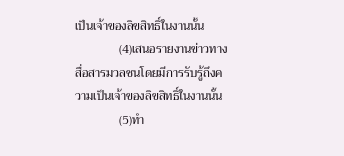เป็นเจ้าของลิขสิทธิ์ในงานนั้น
              (4)เสนอรายงานข่าวทางสื่อสารมวลชนโดยมีการรับรู้ถึงความเป็นเจ้าของลิขสิทธิ์ในงานนั้น
              (5)ทำ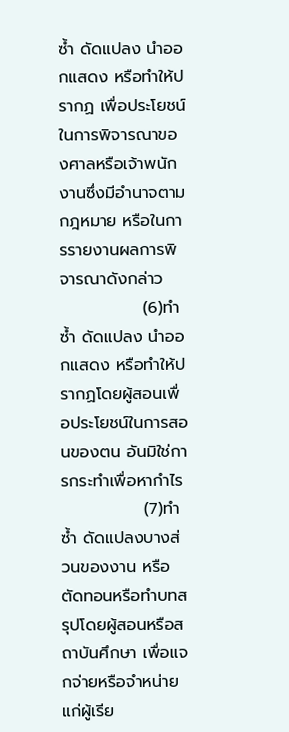ซ้ำ ดัดแปลง นำออกแสดง หรือทำให้ปรากฏ เพื่อประโยชน์ในการพิจารณาของศาลหรือเจ้าพนักงานซึ่งมีอำนาจตามกฎหมาย หรือในการรายงานผลการพิจารณาดังกล่าว
              (6)ทำซ้ำ ดัดแปลง นำออกแสดง หรือทำให้ปรากฏโดยผู้สอนเพื่อประโยชน์ในการสอนของตน อันมิใช่การกระทำเพื่อหากำไร
              (7)ทำซ้ำ ดัดแปลงบางส่วนของงาน หรือตัดทอนหรือทำบทสรุปโดยผู้สอนหรือสถาบันศึกษา เพื่อแจกจ่ายหรือจำหน่ายแก่ผู้เรีย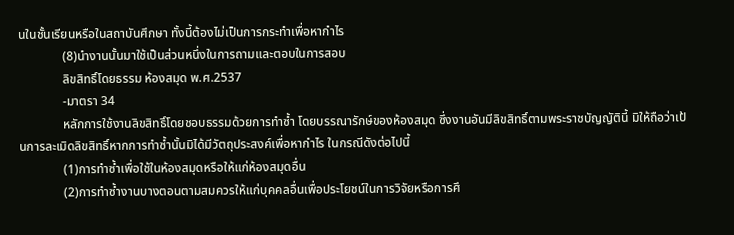นในชั้นเรียนหรือในสถาบันศึกษา ทั้งนี้ต้องไม่เป็นการกระทำเพื่อหากำไร
              (8)นำงานนั้นมาใช้เป็นส่วนหนึ่งในการถามและตอบในการสอบ
              ลิขสิทธิ์โดยธรรม ห้องสมุด พ.ศ.2537
              -มาตรา 34
              หลักการใช้งานลิขสิทธิ์โดยชอบธรรมด้วยการทำซ้ำ โดยบรรณารักษ์ของห้องสมุด ซึ่งงานอันมีลิขสิทธิ์ตามพระราชบัญญัตินี้ มิให้ถือว่าเป้นการละเมิดลิขสิทธิ์หากการทำซ้ำนั้นมิได้มีวัตถุประสงค์เพื่อหากำไร ในกรณีดังต่อไปนี้
              (1)การทำซ้ำเพื่อใช้ในห้องสมุดหรือให้แก่ห้องสมุดอื่น
              (2)การทำซ้ำงานบางตอนตามสมควรให้แก่บุคคลอื่นเพื่อประโยชน์ในการวิจัยหรือการศึ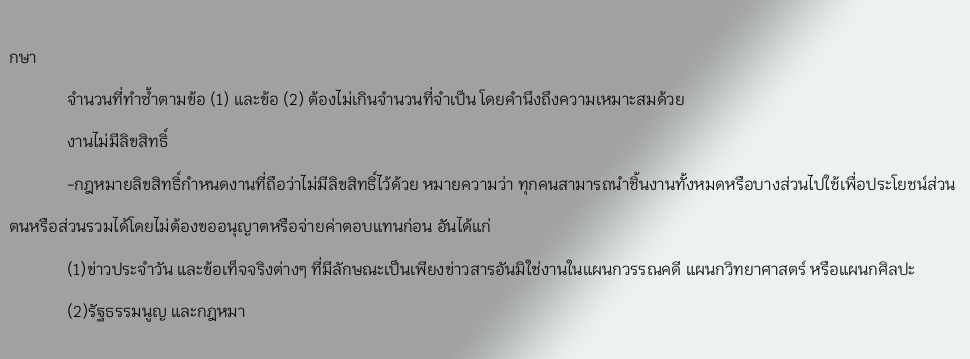กษา
              จำนวนที่ทำซ้ำตามข้อ (1) และข้อ (2) ต้องไม่เกินจำนวนที่จำเป็น โดยคำนึงถึงความเหมาะสมด้วย
              งานไม่มีลิขสิทธิ์
              -กฎหมายลิขสิทธิ์กำหนดงานที่ถือว่าไม่มีลิขสิทธิ์ไว้ด้วย หมายความว่า ทุกคนสามารถนำชิ้นงานทั้งหมดหรือบางส่วนไปใช้เพื่อประโยชน์ส่วนตนหรือส่วนรวมได้โดยไม่ต้องขออนุญาตหรือจ่ายค่าตอบแทนก่อน อันได้แก่
              (1)ข่าวประจำวัน และข้อเท็จจริงต่างๆ ที่มีลักษณะเป็นเพียงข่าวสารอันมิใช่งานในแผนกวรรณคดี แผนกวิทยาศาสตร์ หรือแผนกศิลปะ
              (2)รัฐธรรมนูญ และกฎหมา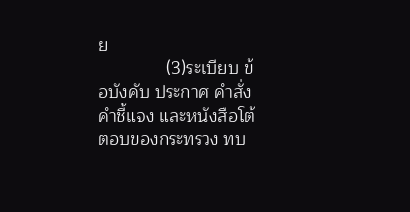ย
              (3)ระเบียบ ข้อบังคับ ประกาศ คำสั่ง คำชี้แจง และหนังสือโต้ตอบของกระทรวง ทบ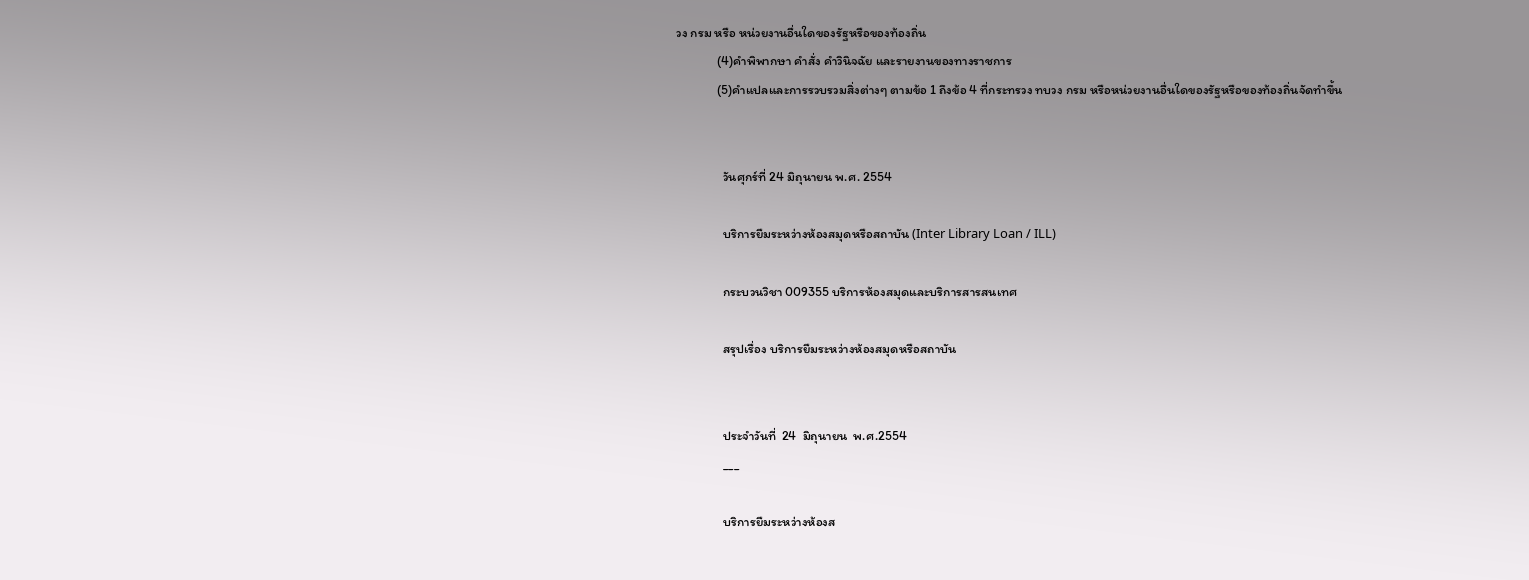วง กรม หรือ หน่วยงานอื่นใดของรัฐหรือของท้องถิ่น
              (4)คำพิพากษา คำสั่ง คำวินิจฉัย และรายงานของทางราชการ
              (5)คำแปลและการรวบรวมสิ่งต่างๆ ตามข้อ 1 ถึงข้อ 4 ที่กระทรวง ทบวง กรม หรือหน่วยงานอื่นใดของรัฐหรือของท้องถิ่นจัดทำขึ้น


                วันศุกร์ที่ 24 มิถุนายน พ.ศ. 2554

                บริการยืมระหว่างห้องสมุดหรือสถาบัน (Inter Library Loan / ILL)

                กระบวนวิชา 009355 บริการห้องสมุดและบริการสารสนเทศ

                สรุปเรื่อง บริการยืมระหว่างห้องสมุดหรือสถาบัน


                ประจำวันที่  24  มิถุนายน  พ.ศ.2554
                ___

                บริการยืมระหว่างห้องส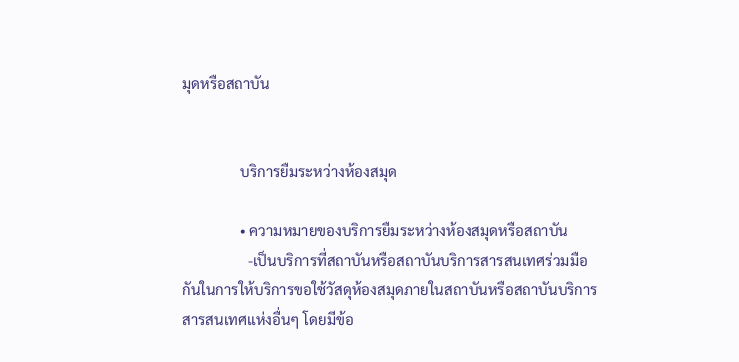มุดหรือสถาบัน


                บริการยืมระหว่างห้องสมุด

                • ความหมายของบริการยืมระหว่างห้องสมุดหรือสถาบัน
                  -เป็นบริการที่สถาบันหรือสถาบันบริการสารสนเทศร่วมมือกันในการให้บริการขอใช้วัสดุห้องสมุดภายในสถาบันหรือสถาบันบริการสารสนเทศแห่งอื่นๆ โดยมีข้อ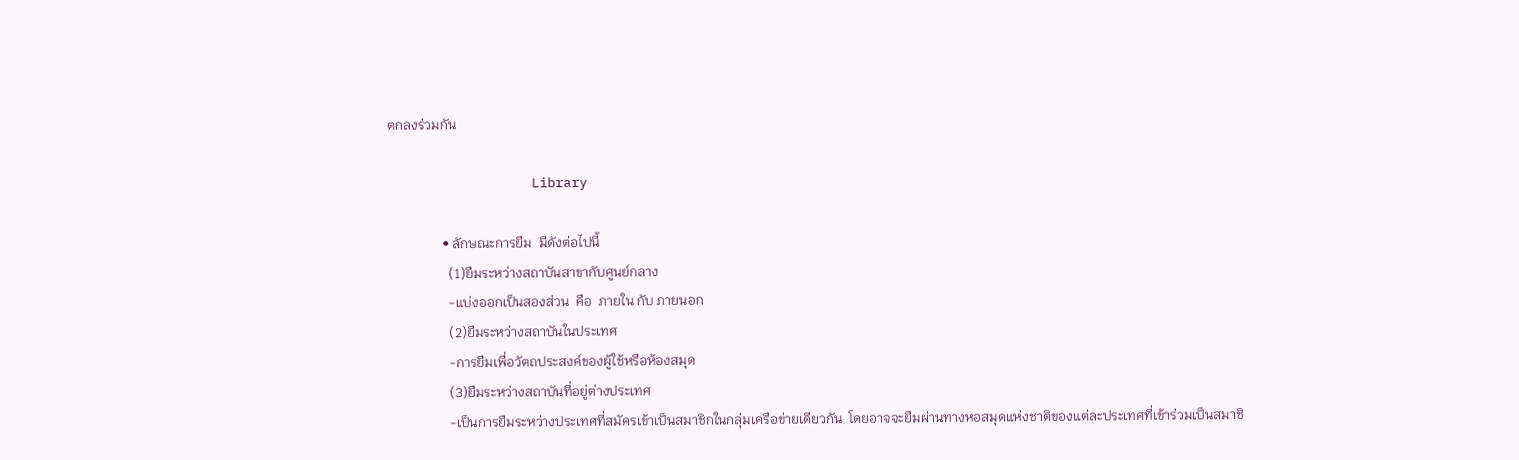ตกลงร่วมกัน

                  Library

                • ลักษณะการยืม  มีดังต่อไปนี้
                  (1)ยืมระหว่างสถาบันสาขากับศูนย์กลาง
                  -แบ่งออกเป็นสองส่วน  คือ  ภายใน กับ ภายนอก
                  (2)ยืมระหว่างสถาบันในประเทศ
                  -การยืมเพื่อวัตถประสงค์ของผู้ใช้หรือห้องสมุด
                  (3)ยืมระหว่างสถาบันที่อยู่ต่างประเทศ
                  -เป็นการยืมระหว่างประเทศที่สมัครเข้าเป็นสมาชิกในกลุ่มเครือข่ายเดียวกัน  โดยอาจจะยืมผ่านทางหอสมุดแห่งชาติของแต่ละประเทศที่เข้าร่วมเป็นสมาชิ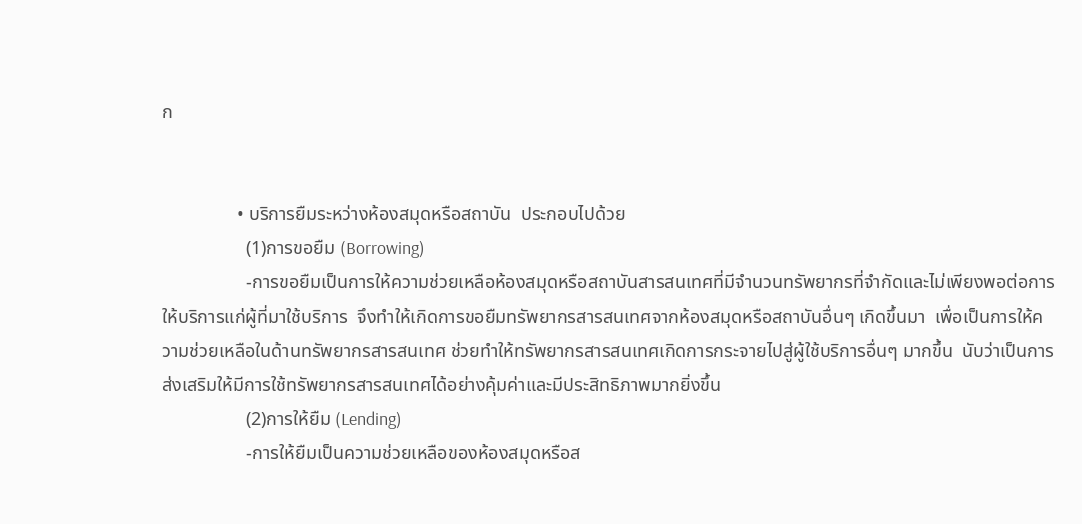ก


                • บริการยืมระหว่างห้องสมุดหรือสถาบัน  ประกอบไปด้วย
                  (1)การขอยืม (Borrowing)
                  -การขอยืมเป็นการให้ความช่วยเหลือห้องสมุดหรือสถาบันสารสนเทศที่มีจำนวนทรัพยากรที่จำกัดและไม่เพียงพอต่อการให้บริการแก่ผู้ที่มาใช้บริการ  จึงทำให้เกิดการขอยืมทรัพยากรสารสนเทศจากห้องสมุดหรือสถาบันอื่นๆ เกิดขึ้นมา  เพื่อเป็นการให้ความช่วยเหลือในด้านทรัพยากรสารสนเทศ ช่วยทำให้ทรัพยากรสารสนเทศเกิดการกระจายไปสู่ผู้ใช้บริการอื่นๆ มากขึ้น  นับว่าเป็นการส่งเสริมให้มีการใช้ทรัพยากรสารสนเทศได้อย่างคุ้มค่าและมีประสิทธิภาพมากยิ่งขึ้น
                  (2)การให้ยืม (Lending)
                  -การให้ยืมเป็นความช่วยเหลือของห้องสมุดหรือส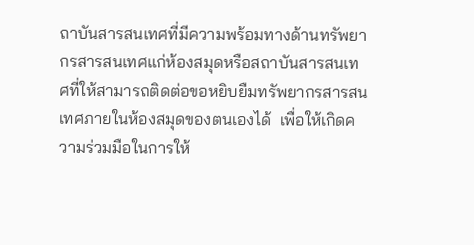ถาบันสารสนเทศที่มีความพร้อมทางด้านทรัพยากรสารสนเทศแก่ห้องสมุดหรือสถาบันสารสนเทศที่ให้สามารถติดต่อขอหยิบยืมทรัพยากรสารสนเทศภายในห้องสมุดของตนเองได้  เพื่อให้เกิดความร่วมมือในการให้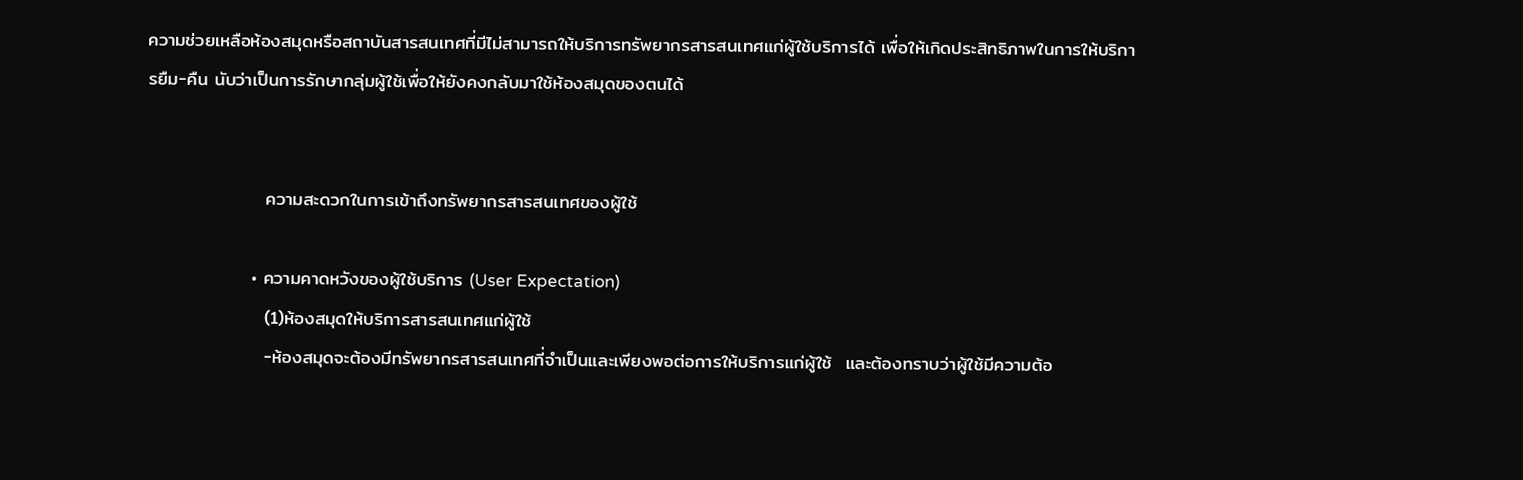ความช่วยเหลือห้องสมุดหรือสถาบันสารสนเทศที่มีไม่สามารถให้บริการทรัพยากรสารสนเทศแก่ผู้ใช้บริการได้ เพื่อให้เกิดประสิทธิภาพในการให้บริการยืม-คืน นับว่าเป็นการรักษากลุ่มผู้ใช้เพื่อให้ยังคงกลับมาใช้ห้องสมุดของตนได้


                  ความสะดวกในการเข้าถึงทรัพยากรสารสนเทศของผู้ใช้

                • ความคาดหวังของผู้ใช้บริการ (User Expectation)
                  (1)ห้องสมุดให้บริการสารสนเทศแก่ผู้ใช้
                  -ห้องสมุดจะต้องมีทรัพยากรสารสนเทศที่จำเป็นและเพียงพอต่อการให้บริการแก่ผู้ใช้  และต้องทราบว่าผู้ใช้มีความต้อ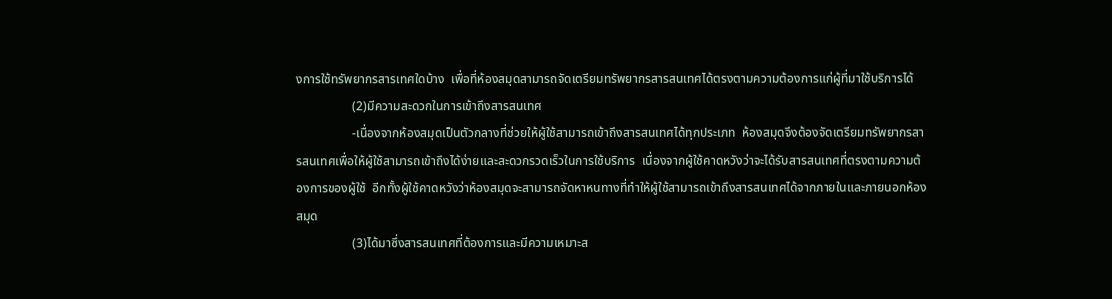งการใช้ทรัพยากรสารเทศใดบ้าง  เพื่อที่ห้องสมุดสามารถจัดเตรียมทรัพยากรสารสนเทศได้ตรงตามความต้องการแก่ผู้ที่มาใช้บริการได้
                  (2)มีความสะดวกในการเข้าถึงสารสนเทศ
                  -เนื่องจากห้องสมุดเป็นตัวกลางที่ช่วยให้ผู้ใช้สามารถเข้าถึงสารสนเทศได้ทุกประเภท  ห้องสมุดจึงต้องจัดเตรียมทรัพยากรสารสนเทศเพื่อให้ผู้ใช้สามารถเข้าถึงได้ง่ายและสะดวกรวดเร็วในการใช้บริการ  เนื่องจากผู้ใช้คาดหวังว่าจะได้รับสารสนเทศที่ตรงตามความต้องการของผู้ใช้  อีกทั้งผู้ใช้คาดหวังว่าห้องสมุดจะสามารถจัดหาหนทางที่ทำให้ผู้ใช้สามารถเข้าถึงสารสนเทศได้จากภายในและภายนอกห้องสมุด
                  (3)ได้มาซึ่งสารสนเทศที่ต้องการและมีความเหมาะส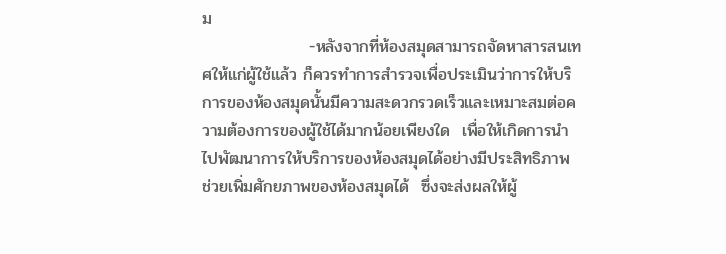ม
                  -หลังจากที่ห้องสมุดสามารถจัดหาสารสนเทศให้แก่ผู้ใช้แล้ว ก็ควรทำการสำรวจเพื่อประเมินว่าการให้บริการของห้องสมุดนั้นมีความสะดวกรวดเร็วและเหมาะสมต่อความต้องการของผู้ใช้ได้มากน้อยเพียงใด  เพื่อให้เกิดการนำไปพัฒนาการให้บริการของห้องสมุดได้อย่างมีประสิทธิภาพ  ช่วยเพิ่มศักยภาพของห้องสมุดได้  ซึ่งจะส่งผลให้ผู้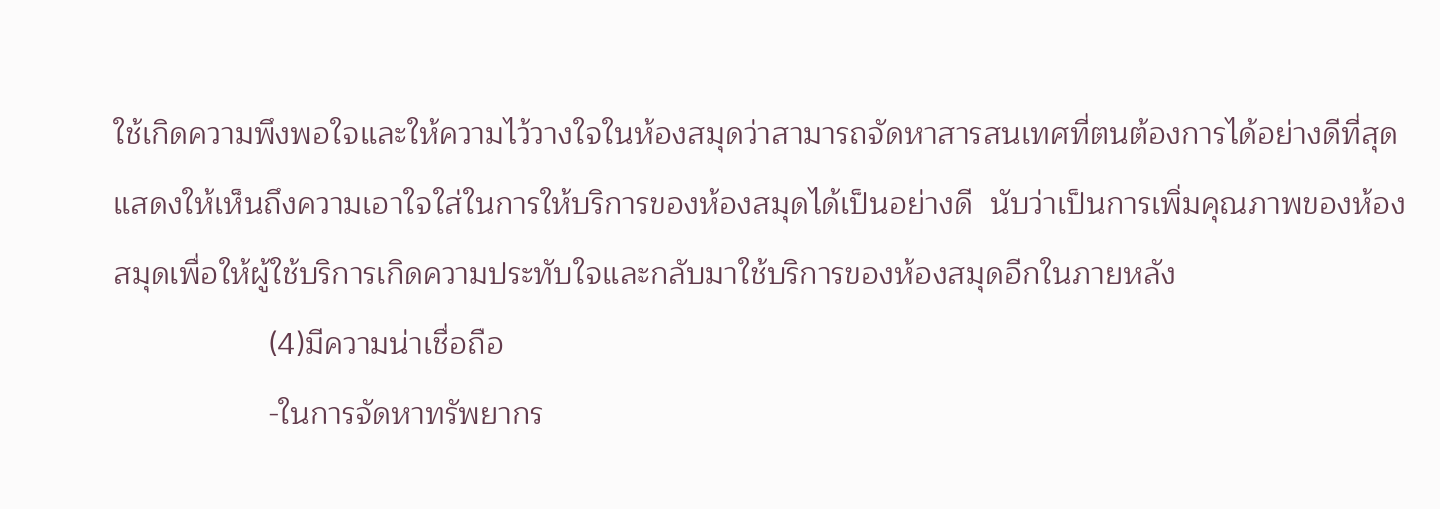ใช้เกิดความพึงพอใจและให้ความไว้วางใจในห้องสมุดว่าสามารถจัดหาสารสนเทศที่ตนต้องการได้อย่างดีที่สุด  แสดงให้เห็นถึงความเอาใจใส่ในการให้บริการของห้องสมุดได้เป็นอย่างดี  นับว่าเป็นการเพิ่มคุณภาพของห้องสมุดเพื่อให้ผู้ใช้บริการเกิดความประทับใจและกลับมาใช้บริการของห้องสมุดอีกในภายหลัง
                  (4)มีความน่าเชื่อถือ
                  -ในการจัดหาทรัพยากร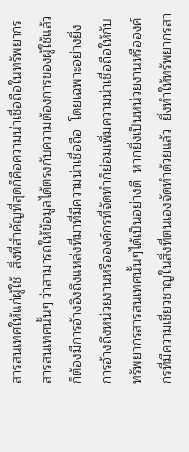สารสนเทศให้แก่ผู้ใช้  สิ่งที่สำคัญที่สุดก็คือความน่าเชื่อถือในทรัพยากรสารสนเทศนั้นๆ ว่าสามารถให้ข้อมูลได้ตรงกับความต้องการของผู้ใช้แล้วก็ต้องมีการอ้างอิงถึงแหล่งที่มาที่มีความน่าเชื่อถือ  โดยเฉพาะอย่างยิ่งการอ้างถึงหน่วยงานหรือองค์กรที่จัดทำก็ย่อมเพิ่มความน่าเชื่อถือให้กับทรัพยากรสารสนเทศนั้นๆได้เป็นอย่างดี  หากยิ่งเป็นหน่วยงานหรือองค์กรที่มีความเชี่ยวชาญในสิ่งที่ตนเองจัดทำด้วยแล้ว  ยิ่งทำให้ทรัพยากรสา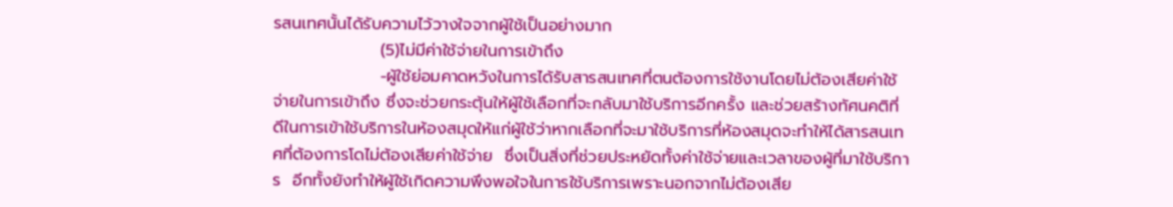รสนเทศนั้นได้รับความไว้วางใจจากผู้ใช้เป็นอย่างมาก
                  (5)ไม่มีค่าใช้จ่ายในการเข้าถึง
                  -ผู้ใช้ย่อมคาดหวังในการได้รับสารสนเทศที่ตนต้องการใช้งานโดยไม่ต้องเสียค่าใช้จ่ายในการเข้าถึง ซึ่งจะช่วยกระตุ้นให้ผู้ใช้เลือกที่จะกลับมาใช้บริการอีกครั้ง และช่วยสร้างทัศนคติที่ดีในการเข้าใช้บริการในห้องสมุดให้แก่ผู้ใช้ว่าหากเลือกที่จะมาใช้บริการที่ห้องสมุดจะทำให้ได้สารสนเทศที่ต้องการโดไม่ต้องเสียค่าใช้จ่าย  ซึ่งเป็นสิ่งที่ช่วยประหยัดทั้งค่าใช้จ่ายและเวลาของผู้ที่มาใช้บริการ  อีกทั้งยังทำให้ผู้ใช้เกิดความพึงพอใจในการใช้บริการเพราะนอกจากไม่ต้องเสีย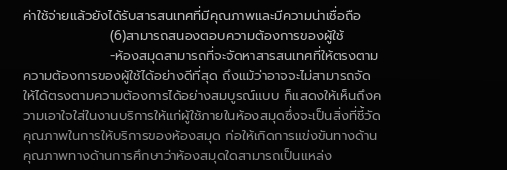ค่าใช้จ่ายแล้วยังได้รับสารสนเทศที่มีคุณภาพและมีความน่าเชื่อถือ
                  (6)สามารถสนองตอบความต้องการของผู้ใช้
                  -ห้องสมุดสามารถที่จะจัดหาสารสนเทศที่ให้ตรงตามความต้องการของผู้ใช้ได้อย่างดีที่สุด ถึงแม้ว่าอาจจะไม่สามารถจัดให้ได้ตรงตามความต้องการได้อย่างสมบูรณ์แบบ ก็แสดงให้เห็นถึงความเอาใจใส่ในงานบริการให้แก่ผู้ใช้ภายในห้องสมุดซึ่งจะเป็นสิ่งที่ชี้วัดคุณภาพในการให้บริการของห้องสมุด ก่อให้เกิดการแข่งขันทางด้านคุณภาพทางด้านการศึกษาว่าห้องสมุดใดสามารถเป็นแหล่ง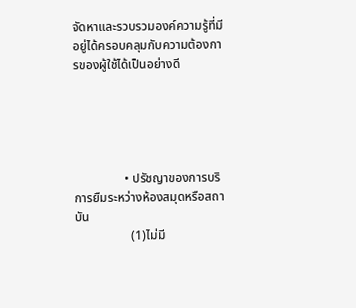จัดหาและรวบรวมองค์ความรู้ที่มีอยู่ได้ครอบคลุมกับความต้องการของผู้ใช้ได้เป็นอย่างดี





                • ปรัชญาของการบริการยืมระหว่างห้องสมุดหรือสถาบัน
                  (1)ไม่มี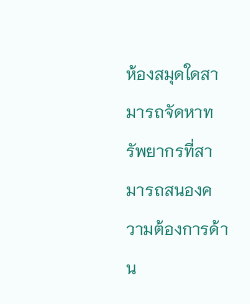ห้องสมุดใดสามารถจัดหาทรัพยากรที่สามารถสนองความต้องการด้าน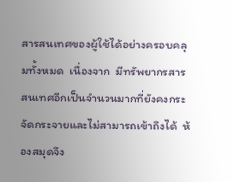สารสนเทศของผู้ใช้ได้อย่างครอบคลุมทั้งหมด  เนื่องจาก  มีทรัพยากรสารสนเทศอีกเป็นจำนวนมากที่ยังคงกระจัดกระจายและไม่สามารถเข้าถึงได้  ห้องสมุดจึง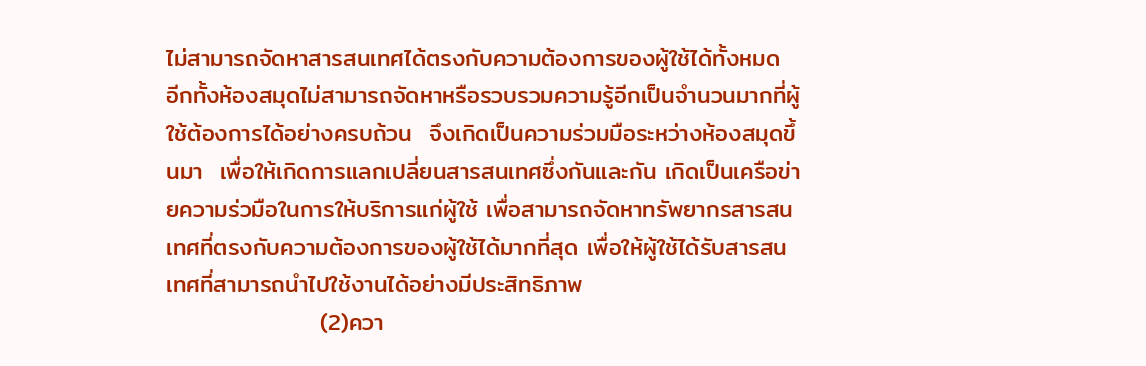ไม่สามารถจัดหาสารสนเทศได้ตรงกับความต้องการของผู้ใช้ได้ทั้งหมด  อีกทั้งห้องสมุดไม่สามารถจัดหาหรือรวบรวมความรู้อีกเป็นจำนวนมากที่ผู้ใช้ต้องการได้อย่างครบถ้วน  จึงเกิดเป็นความร่วมมือระหว่างห้องสมุดขึ้นมา  เพื่อให้เกิดการแลกเปลี่ยนสารสนเทศซึ่งกันและกัน เกิดเป็นเครือข่ายความร่วมือในการให้บริการแก่ผู้ใช้ เพื่อสามารถจัดหาทรัพยากรสารสนเทศที่ตรงกับความต้องการของผู้ใช้ได้มากที่สุด เพื่อให้ผู้ใช้ได้รับสารสนเทศที่สามารถนำไปใช้งานได้อย่างมีประสิทธิภาพ
                  (2)ควา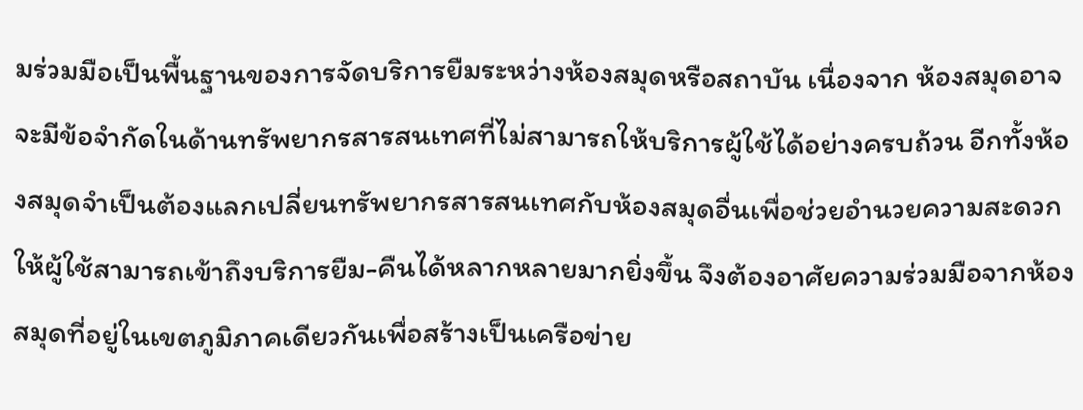มร่วมมือเป็นพื้นฐานของการจัดบริการยืมระหว่างห้องสมุดหรือสถาบัน เนื่องจาก ห้องสมุดอาจจะมีข้อจำกัดในด้านทรัพยากรสารสนเทศที่ไม่สามารถให้บริการผู้ใช้ได้อย่างครบถ้วน อีกทั้งห้องสมุดจำเป็นต้องแลกเปลี่ยนทรัพยากรสารสนเทศกับห้องสมุดอื่นเพื่อช่วยอำนวยความสะดวกให้ผู้ใช้สามารถเข้าถึงบริการยืม-คืนได้หลากหลายมากยิ่งขึ้น จึงต้องอาศัยความร่วมมือจากห้องสมุดที่อยู่ในเขตภูมิภาคเดียวกันเพื่อสร้างเป็นเครือข่าย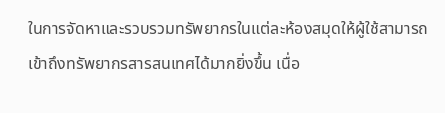ในการจัดหาและรวบรวมทรัพยากรในแต่ละห้องสมุดให้ผู้ใช้สามารถเข้าถึงทรัพยากรสารสนเทศได้มากยิ่งขึ้น เนื่อ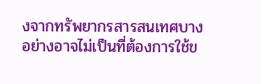งจากทรัพยากรสารสนเทศบางอย่างอาจไม่เป็นที่ต้องการใช้ข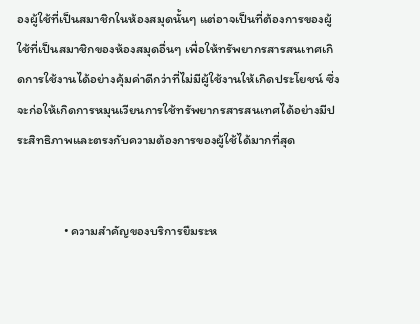องผู้ใช้ที่เป็นสมาชิกในห้องสมุดนั้นๆ แต่อาจเป็นที่ต้องการของผู้ใช้ที่เป็นสมาชิกของห้องสมุดอื่นๆ เพื่อให้ทรัพยากรสารสนเทศเกิดการใช้งานได้อย่างคุ้มค่าดีกว่าที่ไม่มีผู้ใช้งานให้เกิดประโยชน์ ซึ่งจะก่อให้เกิดการหมุนเวียนการใช้ทรัพยากรสารสนเทศได้อย่างมีประสิทธิภาพและตรงกับความต้องการของผู้ใช้ได้มากที่สุด


                • ความสำคัญของบริการยืมระห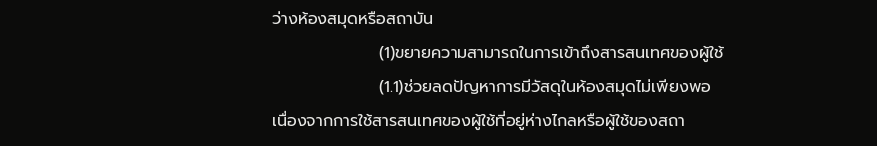ว่างห้องสมุดหรือสถาบัน
                  (1)ขยายความสามารถในการเข้าถึงสารสนเทศของผู้ใช้
                  (1.1)ช่วยลดปัญหาการมีวัสดุในห้องสมุดไม่เพียงพอ เนื่องจากการใช้สารสนเทศของผู้ใช้ที่อยู่ห่างไกลหรือผู้ใช้ของสถา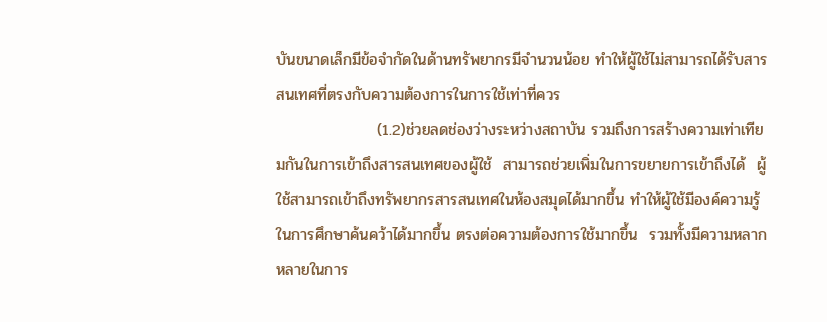บันขนาดเล็กมีข้อจำกัดในด้านทรัพยากรมีจำนวนน้อย ทำให้ผู้ใช้ไม่สามารถได้รับสารสนเทศที่ตรงกับความต้องการในการใช้เท่าที่ควร
                  (1.2)ช่วยลดช่องว่างระหว่างสถาบัน รวมถึงการสร้างความเท่าเทียมกันในการเข้าถึงสารสนเทศของผู้ใช้  สามารถช่วยเพิ่มในการขยายการเข้าถึงได้  ผู้ใช้สามารถเข้าถึงทรัพยากรสารสนเทศในห้องสมุดได้มากขึ้น ทำให้ผู้ใช้มีองค์ความรู้ในการศึกษาค้นคว้าได้มากขึ้น ตรงต่อความต้องการใช้มากขึ้น  รวมทั้งมีความหลากหลายในการ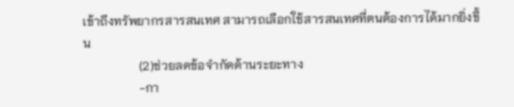เข้าถึงทรัพยากรสารสนเทศ สามารถเลือกใช้สารสนเทศที่ตนต้องการได้มากยิ่งขึ้น
                  (2)ช่วยลดข้อจำกัดด้านระยะทาง
                  -กา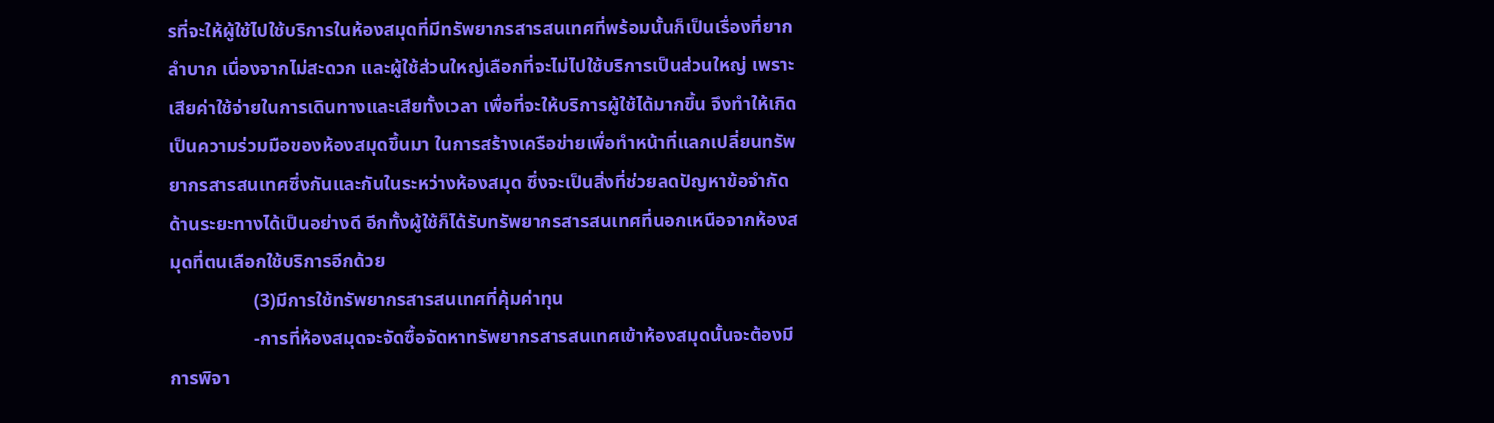รที่จะให้ผู้ใช้ไปใช้บริการในห้องสมุดที่มีทรัพยากรสารสนเทศที่พร้อมนั้นก็เป็นเรื่องที่ยากลำบาก เนื่องจากไม่สะดวก และผู้ใช้ส่วนใหญ่เลือกที่จะไม่ไปใช้บริการเป็นส่วนใหญ่ เพราะ เสียค่าใช้จ่ายในการเดินทางและเสียทั้งเวลา เพื่อที่จะให้บริการผู้ใช้ได้มากขึ้น จึงทำให้เกิดเป็นความร่วมมือของห้องสมุดขึ้นมา ในการสร้างเครือข่ายเพื่อทำหน้าที่แลกเปลี่ยนทรัพยากรสารสนเทศซึ่งกันและกันในระหว่างห้องสมุด ซึ่งจะเป็นสิ่งที่ช่วยลดปัญหาข้อจำกัดด้านระยะทางได้เป็นอย่างดี อีกทั้งผู้ใช้ก็ได้รับทรัพยากรสารสนเทศที่นอกเหนือจากห้องสมุดที่ตนเลือกใช้บริการอีกด้วย
                  (3)มีการใช้ทรัพยากรสารสนเทศที่คุ้มค่าทุน
                  -การที่ห้องสมุดจะจัดซื้อจัดหาทรัพยากรสารสนเทศเข้าห้องสมุดนั้นจะต้องมีการพิจา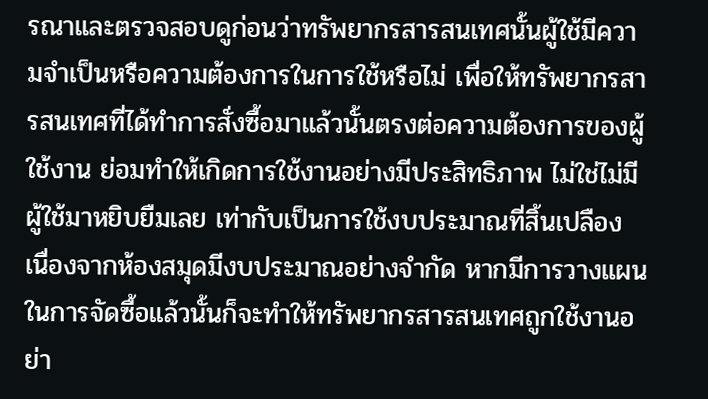รณาและตรวจสอบดูก่อนว่าทรัพยากรสารสนเทศนั้นผู้ใช้มีความจำเป็นหรือความต้องการในการใช้หรือไม่ เพื่อให้ทรัพยากรสารสนเทศที่ได้ทำการสั่งซื้อมาแล้วนั้นตรงต่อความต้องการของผู้ใช้งาน ย่อมทำให้เกิดการใช้งานอย่างมีประสิทธิภาพ ไม่ใช่ไม่มีผู้ใช้มาหยิบยืมเลย เท่ากับเป็นการใช้งบประมาณที่สิ้นเปลือง เนื่องจากห้องสมุดมีงบประมาณอย่างจำกัด หากมีการวางแผนในการจัดซื้อแล้วนั้นก็จะทำให้ทรัพยากรสารสนเทศถูกใช้งานอย่า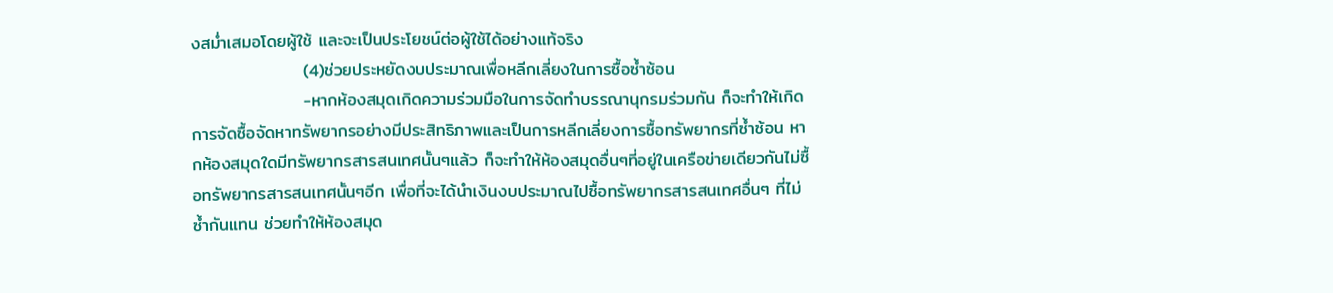งสม่ำเสมอโดยผู้ใช้ และจะเป็นประโยชน์ต่อผู้ใช้ได้อย่างแท้จริง
                  (4)ช่วยประหยัดงบประมาณเพื่อหลีกเลี่ยงในการซื้อซ้ำซ้อน
                  -หากห้องสมุดเกิดความร่วมมือในการจัดทำบรรณานุกรมร่วมกัน ก็จะทำให้เกิดการจัดซื้อจัดหาทรัพยากรอย่างมีประสิทธิภาพและเป็นการหลีกเลี่ยงการซื้อทรัพยากรที่ซ้ำซ้อน หากห้องสมุดใดมีทรัพยากรสารสนเทศนั้นๆแล้ว ก็จะทำให้ห้องสมุดอื่นๆที่อยู่ในเครือข่ายเดียวกันไม่ซื้อทรัพยากรสารสนเทศนั้นๆอีก เพื่อที่จะได้นำเงินงบประมาณไปซื้อทรัพยากรสารสนเทศอื่นๆ ที่ไม่ซ้ำกันแทน ช่วยทำให้ห้องสมุด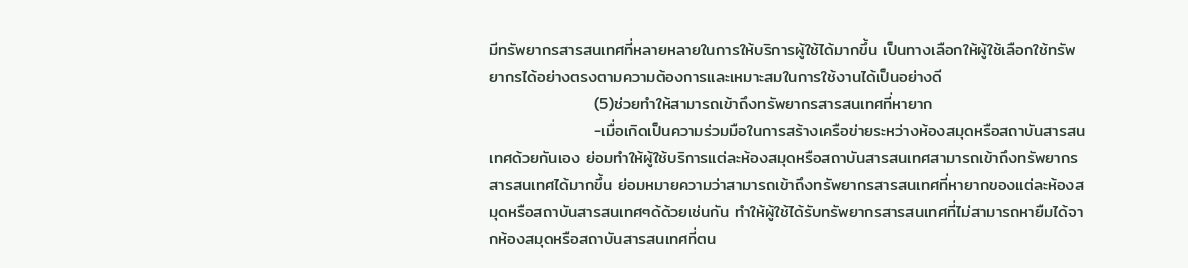มีทรัพยากรสารสนเทศที่หลายหลายในการให้บริการผู้ใช้ได้มากขึ้น เป็นทางเลือกให้ผู้ใช้เลือกใช้ทรัพยากรได้อย่างตรงตามความต้องการและเหมาะสมในการใช้งานได้เป็นอย่างดี
                  (5)ช่วยทำให้สามารถเข้าถึงทรัพยากรสารสนเทศที่หายาก
                  -เมื่อเกิดเป็นความร่วมมือในการสร้างเครือข่ายระหว่างห้องสมุดหรือสถาบันสารสนเทศด้วยกันเอง ย่อมทำให้ผู้ใช้บริการแต่ละห้องสมุดหรือสถาบันสารสนเทศสามารถเข้าถึงทรัพยากรสารสนเทศได้มากขึ้น ย่อมหมายความว่าสามารถเข้าถึงทรัพยากรสารสนเทศที่หายากของแต่ละห้องสมุดหรือสถาบันสารสนเทศๆด้ด้วยเช่นกัน ทำให้ผู้ใช้ได้รับทรัพยากรสารสนเทศที่ไม่สามารถหายืมได้จากห้องสมุดหรือสถาบันสารสนเทศที่ตน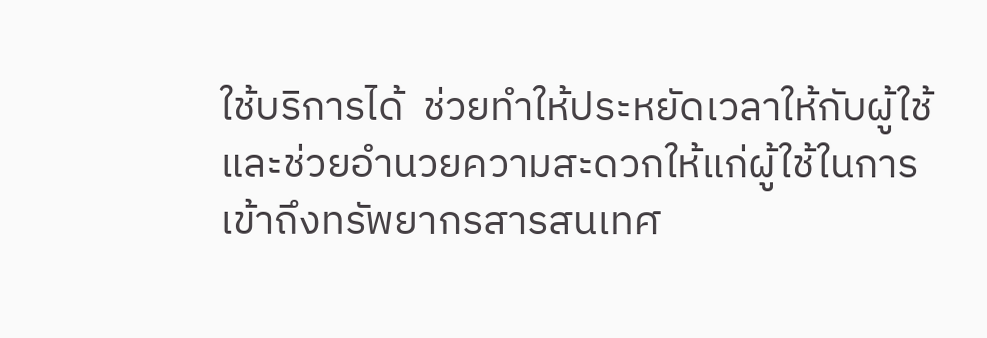ใช้บริการได้  ช่วยทำให้ประหยัดเวลาให้กับผู้ใช้และช่วยอำนวยความสะดวกให้แก่ผู้ใช้ในการเข้าถึงทรัพยากรสารสนเทศ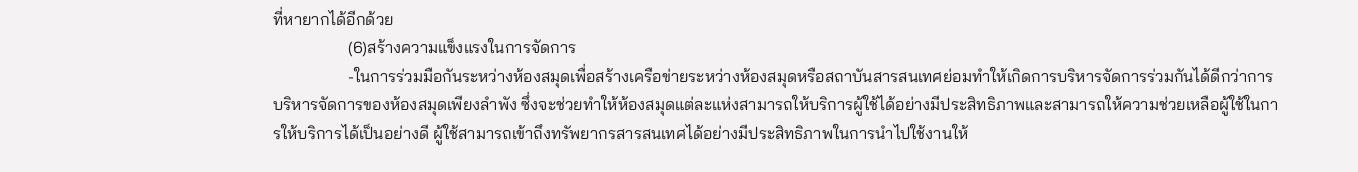ที่หายากได้อีกด้วย
                  (6)สร้างความแข็งแรงในการจัดการ
                  -ในการร่วมมือกันระหว่างห้องสมุดเพื่อสร้างเครือข่ายระหว่างห้องสมุดหรือสถาบันสารสนเทศย่อมทำให้เกิดการบริหารจัดการร่วมกันได้ดีกว่าการบริหารจัดการของห้องสมุดเพียงลำพัง ซึ่งจะช่วยทำให้ห้องสมุดแต่ละแห่งสามารถให้บริการผู้ใช้ได้อย่างมีประสิทธิภาพและสามารถให้ความช่วยเหลือผู้ใช้ในการให้บริการได้เป็นอย่างดี ผู้ใช้สามารถเข้าถึงทรัพยากรสารสนเทศได้อย่างมีประสิทธิภาพในการนำไปใช้งานให้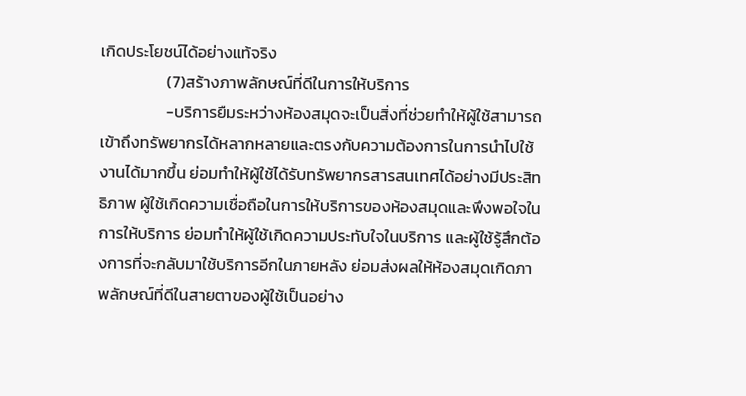เกิดประโยชน์ได้อย่างแท้จริง
                  (7)สร้างภาพลักษณ์ที่ดีในการให้บริการ
                  -บริการยืมระหว่างห้องสมุดจะเป็นสิ่งที่ช่วยทำให้ผู้ใช้สามารถเข้าถึงทรัพยากรได้หลากหลายและตรงกับความต้องการในการนำไปใช้งานได้มากขึ้น ย่อมทำให้ผู้ใช้ได้รับทรัพยากรสารสนเทศได้อย่างมีประสิทธิภาพ ผู้ใช้เกิดความเชื่อถือในการให้บริการของห้องสมุดและพึงพอใจในการให้บริการ ย่อมทำให้ผู้ใช้เกิดความประทับใจในบริการ และผู้ใช้รู้สึกต้องการที่จะกลับมาใช้บริการอีกในภายหลัง ย่อมส่งผลให้ห้องสมุดเกิดภาพลักษณ์ที่ดีในสายตาของผู้ใช้เป็นอย่าง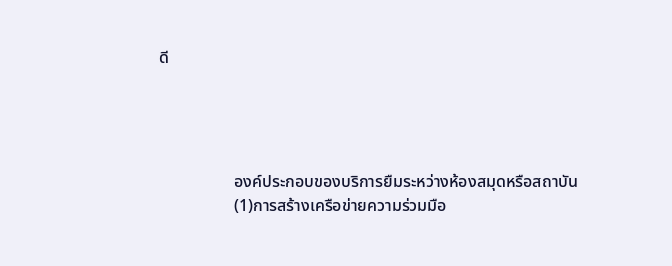ดี




                  องค์ประกอบของบริการยืมระหว่างห้องสมุดหรือสถาบัน
                  (1)การสร้างเครือข่ายความร่วมมือ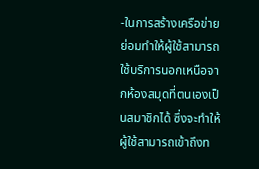-ในการสร้างเครือข่ายย่อมทำให้ผู้ใช้สามารถใช้บริการนอกเหนือจากห้องสมุดที่ตนเองเป็นสมาชิกได้ ซึ่งจะทำให้ผู้ใช้สามารถเข้าถึงท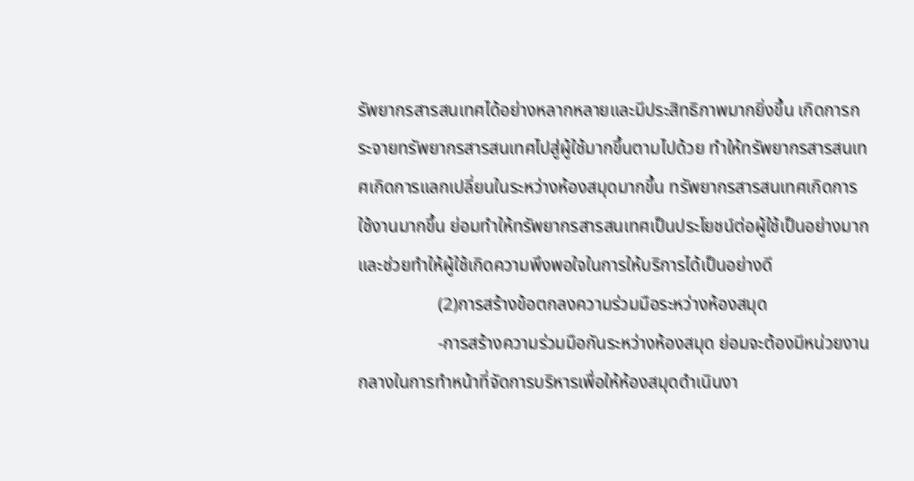รัพยากรสารสนเทศได้อย่างหลากหลายและมีประสิทธิภาพมากยิ่งขึ้น เกิดการกระจายทรัพยากรสารสนเทศไปสู่ผู้ใช้มากขึ้นตามไปด้วย ทำให้ทรัพยากรสารสนเทศเกิดการแลกเปลี่ยนในระหว่างห้องสมุดมากขึ้น ทรัพยากรสารสนเทศเกิดการใช้งานมากขึ้น ย่อมทำให้ทรัพยากรสารสนเทศเป็นประโยชน์ต่อผู้ใช้เป็นอย่างมากและช่วยทำให้ผู้ใช้เกิดความพึงพอใจในการให้บริการได้เป็นอย่างดี
                  (2)การสร้างข้อตกลงความร่วมมือระหว่างห้องสมุด
                  -การสร้างความร่วมมือกันระหว่างห้องสมุด ย่อมจะต้องมีหน่วยงานกลางในการทำหน้าที่จัดการบริหารเพื่อให้ห้องสมุดดำเนินงา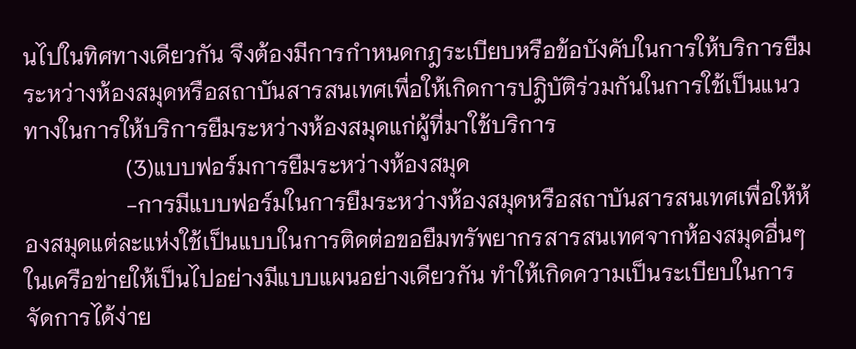นไปในทิศทางเดียวกัน จึงต้องมีการกำหนดกฎระเบียบหรือข้อบังคับในการให้บริการยืมระหว่างห้องสมุดหรือสถาบันสารสนเทศเพื่อให้เกิดการปฎิบัติร่วมกันในการใช้เป็นแนวทางในการให้บริการยืมระหว่างห้องสมุดแก่ผู้ที่มาใช้บริการ
                  (3)แบบฟอร์มการยืมระหว่างห้องสมุด
                  -การมีแบบฟอร์มในการยืมระหว่างห้องสมุดหรือสถาบันสารสนเทศเพื่อให้ห้องสมุดแต่ละแห่งใช้เป็นแบบในการติดต่อขอยืมทรัพยากรสารสนเทศจากห้องสมุดอื่นๆ ในเครือข่ายให้เป็นไปอย่างมีแบบแผนอย่างเดียวกัน ทำให้เกิดความเป็นระเบียบในการจัดการได้ง่าย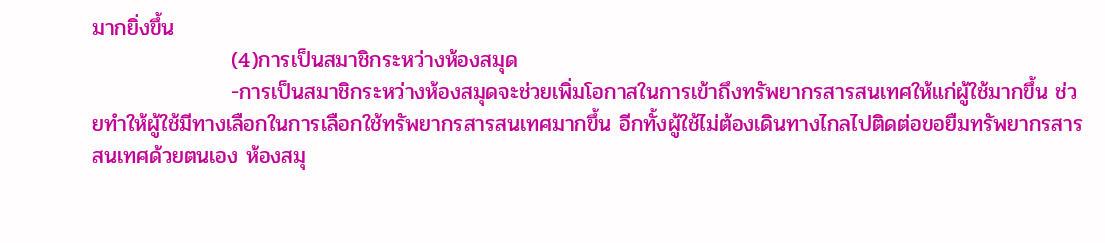มากยิ่งขึ้น
                  (4)การเป็นสมาชิกระหว่างห้องสมุด
                  -การเป็นสมาชิกระหว่างห้องสมุดจะช่วยเพิ่มโอกาสในการเข้าถึงทรัพยากรสารสนเทศให้แก่ผู้ใช้มากขึ้น ช่วยทำให้ผู้ใช้มีทางเลือกในการเลือกใช้ทรัพยากรสารสนเทศมากขึ้น อีกทั้งผู้ใช้ไม่ต้องเดินทางไกลไปติดต่อขอยืมทรัพยากรสารสนเทศด้วยตนเอง ห้องสมุ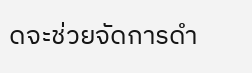ดจะช่วยจัดการดำ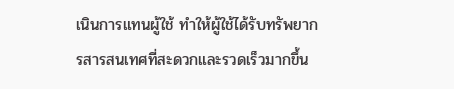เนินการแทนผู้ใช้ ทำให้ผู้ใช้ได้รับทรัพยากรสารสนเทศที่สะดวกและรวดเร็วมากขึ้น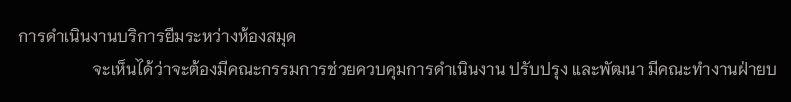การดำเนินงานบริการยืมระหว่างห้องสมุด
                  จะเห็นได้ว่าจะต้องมีคณะกรรมการช่วยควบคุมการดำเนินงาน ปรับปรุง และพัฒนา มีคณะทำงานฝ่ายบ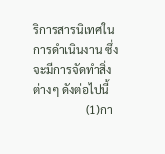ริการสารนิเทศในการดำเนินงาน ซึ่งจะมีการจัดทำสิ่งต่างๆ ดังต่อไปนี้
                  (1)กา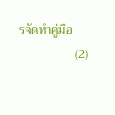รจัดทำคู่มือ
                  (2)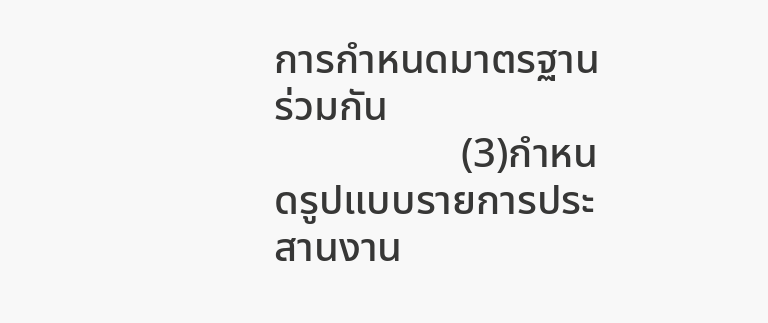การกำหนดมาตรฐานร่วมกัน
                  (3)กำหนดรูปแบบรายการประสานงาน